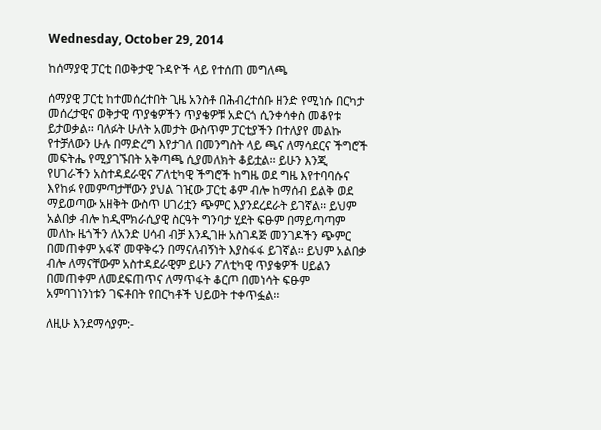Wednesday, October 29, 2014

ከሰማያዊ ፓርቲ በወቅታዊ ጉዳዮች ላይ የተሰጠ መግለጫ

ሰማያዊ ፓርቲ ከተመሰረተበት ጊዜ አንስቶ በሕብረተሰቡ ዘንድ የሚነሱ በርካታ መሰረታዊና ወቅታዊ ጥያቄዎችን ጥያቄዎቹ አድርጎ ሲንቀሳቀስ መቆየቱ ይታወቃል፡፡ ባለፉት ሁለት አመታት ውስጥም ፓርቲያችን በተለያየ መልኩ የተቻለውን ሁሉ በማድረግ እየታገለ በመንግስት ላይ ጫና ለማሳደርና ችግሮች መፍትሔ የሚያገኙበት አቅጣጫ ሲያመለክት ቆይቷል፡፡ ይሁን እንጂ የሀገራችን አስተዳደራዊና ፖለቲካዊ ችግሮች ከግዜ ወደ ግዜ እየተባባሱና እየከፉ የመምጣታቸውን ያህል ገዢው ፓርቲ ቆም ብሎ ከማሰብ ይልቅ ወደ ማይወጣው አዘቅት ውስጥ ሀገሪቷን ጭምር እያንደረደራት ይገኛል፡፡ ይህም አልበቃ ብሎ ከዲሞክራሲያዊ ስርዓት ግንባታ ሂደት ፍፁም በማይጣጣም መለኩ ዜጎችን ለአንድ ሀሳብ ብቻ እንዲገዙ አስገዳጅ መንገዶችን ጭምር በመጠቀም አፋኛ መዋቅሩን በማናለብኝነት እያስፋፋ ይገኛል፡፡ ይህም አልበቃ ብሎ ለማናቸውም አስተዳደራዊም ይሁን ፖለቲካዊ ጥያቄዎች ሀይልን በመጠቀም ለመደፍጠጥና ለማጥፋት ቆርጦ በመነሳት ፍፁም አምባገነንነቱን ገፍቶበት የበርካቶች ህይወት ተቀጥፏል፡፡

ለዚሁ እንደማሳያም:-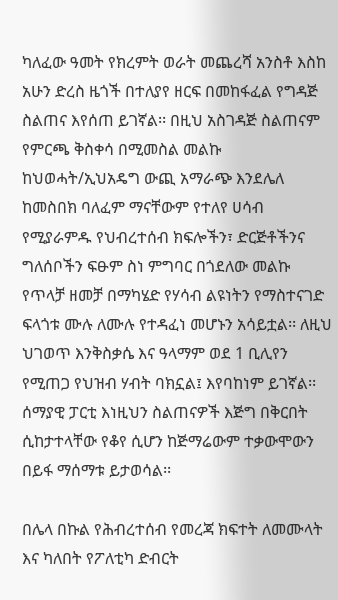ካለፈው ዓመት የክረምት ወራት መጨረሻ አንስቶ እስከ አሁን ድረስ ዜጎች በተለያየ ዘርፍ በመከፋፈል የግዳጅ ስልጠና እየሰጠ ይገኛል፡፡ በዚህ አስገዳጅ ስልጠናም የምርጫ ቅስቀሳ በሚመስል መልኩ ከህወሓት/ኢህአዴግ ውጪ አማራጭ እንደሌለ ከመስበክ ባለፈም ማናቸውም የተለየ ሀሳብ የሚያራምዱ የህብረተሰብ ክፍሎችን፣ ድርጅቶችንና ግለሰቦችን ፍፁም ስነ ምግባር በጎደለው መልኩ የጥላቻ ዘመቻ በማካሄድ የሃሳብ ልዩነትን የማስተናገድ ፍላጎቱ ሙሉ ለሙሉ የተዳፈነ መሆኑን አሳይቷል፡፡ ለዚህ ህገወጥ እንቅስቃሴ እና ዓላማም ወደ 1 ቢሊየን የሚጠጋ የህዝብ ሃብት ባክኗል፤ እየባከነም ይገኛል፡፡ ሰማያዊ ፓርቲ እነዚህን ስልጠናዎች እጅግ በቅርበት ሲከታተላቸው የቆየ ሲሆን ከጅማሬውም ተቃውሞውን በይፋ ማሰማቱ ይታወሳል፡፡

በሌላ በኩል የሕብረተሰብ የመረጃ ክፍተት ለመሙላት እና ካለበት የፖለቲካ ድብርት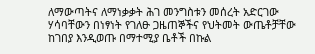ለማውጣትና ለማነቃቃት ሕገ መንግስቱን መሰረት አድርገው ሃሳባቸውን በነፃነት የገለፁ ጋዜጠኞችና የህትመት ውጤቶቻቸው ከገበያ እንዲወጡ በማተሚያ ቤቶች በኩል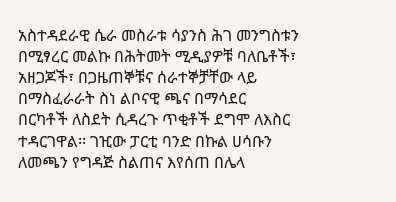አስተዳደራዊ ሴራ መስራቱ ሳያንስ ሕገ መንግስቱን በሚፃረር መልኩ በሕትመት ሚዲያዎቹ ባለቤቶች፣ አዘጋጆች፣ በጋዜጠኞቹና ሰራተኞቻቸው ላይ በማስፈራራት ስነ ልቦናዊ ጫና በማሳደር በርካቶች ለስደት ሲዳረጉ ጥቂቶች ደግሞ ለእስር ተዳርገዋል፡፡ ገዢው ፓርቲ ባንድ በኩል ሀሳቡን ለመጫን የግዳጅ ስልጠና እየሰጠ በሌላ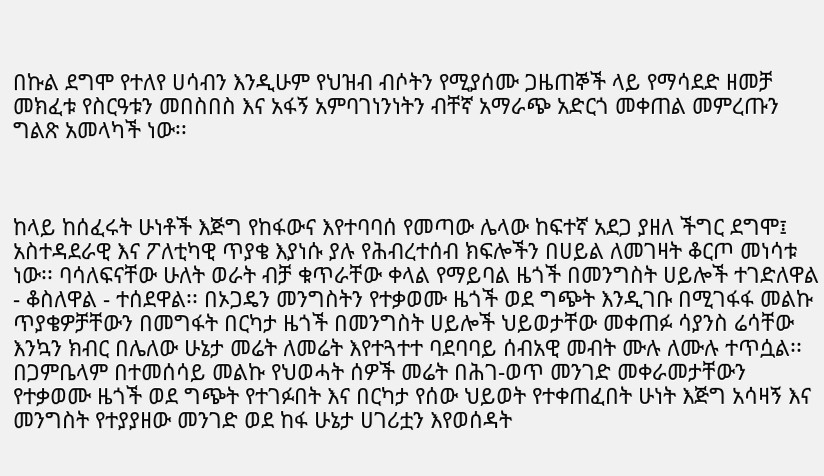በኩል ደግሞ የተለየ ሀሳብን እንዲሁም የህዝብ ብሶትን የሚያሰሙ ጋዜጠኞች ላይ የማሳደድ ዘመቻ መክፈቱ የስርዓቱን መበስበስ እና አፋኝ አምባገነንነትን ብቸኛ አማራጭ አድርጎ መቀጠል መምረጡን ግልጽ አመላካች ነው፡፡



ከላይ ከሰፈሩት ሁነቶች እጅግ የከፋውና እየተባባሰ የመጣው ሌላው ከፍተኛ አደጋ ያዘለ ችግር ደግሞ፤ አስተዳደራዊ እና ፖለቲካዊ ጥያቄ እያነሱ ያሉ የሕብረተሰብ ክፍሎችን በሀይል ለመገዛት ቆርጦ መነሳቱ ነው፡፡ ባሳለፍናቸው ሁለት ወራት ብቻ ቁጥራቸው ቀላል የማይባል ዜጎች በመንግስት ሀይሎች ተገድለዋል - ቆስለዋል - ተሰደዋል፡፡ በኦጋዴን መንግስትን የተቃወሙ ዜጎች ወደ ግጭት እንዲገቡ በሚገፋፋ መልኩ ጥያቄዎቻቸውን በመግፋት በርካታ ዜጎች በመንግስት ሀይሎች ህይወታቸው መቀጠፉ ሳያንስ ሬሳቸው እንኳን ክብር በሌለው ሁኔታ መሬት ለመሬት እየተጓተተ ባደባባይ ሰብአዊ መብት ሙሉ ለሙሉ ተጥሷል፡፡ በጋምቤላም በተመሰሳይ መልኩ የህወሓት ሰዎች መሬት በሕገ-ወጥ መንገድ መቀራመታቸውን የተቃወሙ ዜጎች ወደ ግጭት የተገፉበት እና በርካታ የሰው ህይወት የተቀጠፈበት ሁነት እጅግ አሳዛኝ እና መንግስት የተያያዘው መንገድ ወደ ከፋ ሁኔታ ሀገሪቷን እየወሰዳት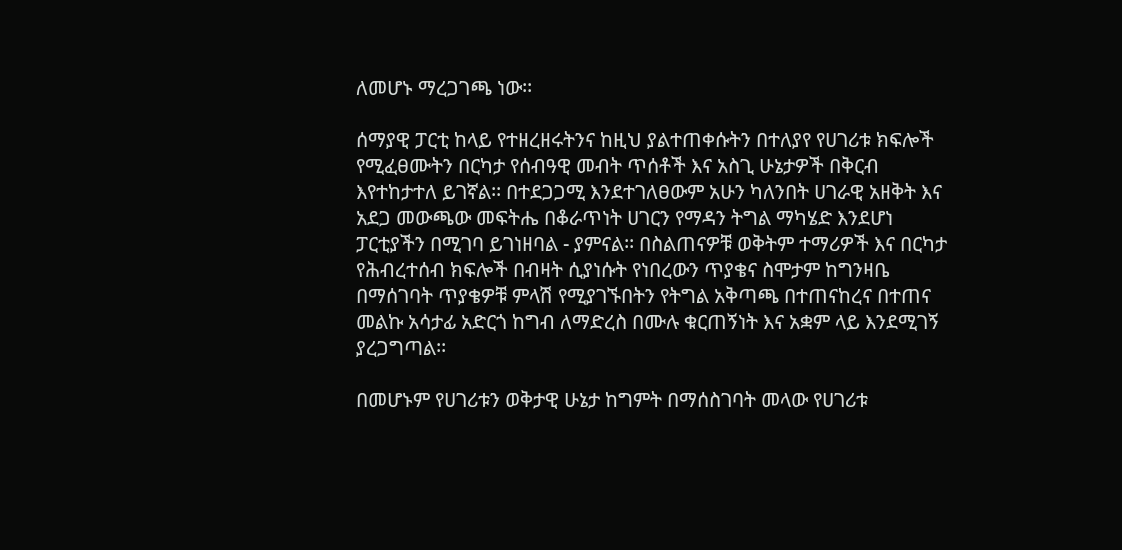ለመሆኑ ማረጋገጫ ነው፡፡

ሰማያዊ ፓርቲ ከላይ የተዘረዘሩትንና ከዚህ ያልተጠቀሱትን በተለያየ የሀገሪቱ ክፍሎች የሚፈፀሙትን በርካታ የሰብዓዊ መብት ጥሰቶች እና አስጊ ሁኔታዎች በቅርብ እየተከታተለ ይገኛል፡፡ በተደጋጋሚ እንደተገለፀውም አሁን ካለንበት ሀገራዊ አዘቅት እና አደጋ መውጫው መፍትሔ በቆራጥነት ሀገርን የማዳን ትግል ማካሄድ እንደሆነ ፓርቲያችን በሚገባ ይገነዘባል - ያምናል፡፡ በስልጠናዎቹ ወቅትም ተማሪዎች እና በርካታ የሕብረተሰብ ክፍሎች በብዛት ሲያነሱት የነበረውን ጥያቄና ስሞታም ከግንዛቤ በማሰገባት ጥያቄዎቹ ምላሽ የሚያገኙበትን የትግል አቅጣጫ በተጠናከረና በተጠና መልኩ አሳታፊ አድርጎ ከግብ ለማድረስ በሙሉ ቁርጠኝነት እና አቋም ላይ እንደሚገኝ ያረጋግጣል፡፡

በመሆኑም የሀገሪቱን ወቅታዊ ሁኔታ ከግምት በማሰስገባት መላው የሀገሪቱ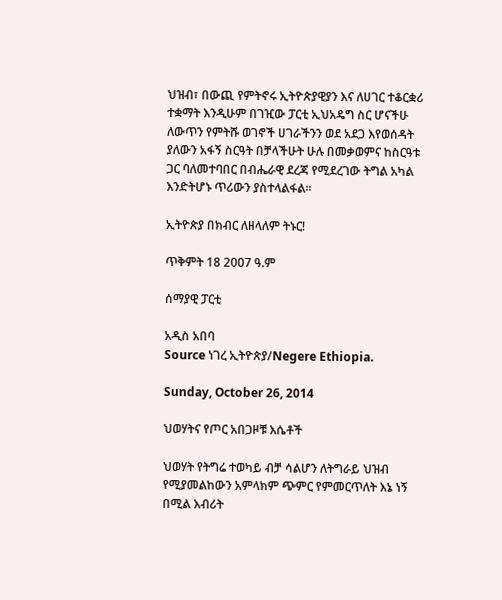ህዝብ፣ በውጪ የምትኖሩ ኢትዮጵያዊያን እና ለሀገር ተቆርቋሪ ተቋማት እንዲሁም በገዢው ፓርቲ ኢህአዴግ ስር ሆናችሁ ለውጥን የምትሹ ወገኖች ሀገራችንን ወደ አደጋ እየወሰዳት ያለውን አፋኝ ስርዓት በቻላችሁት ሁሉ በመቃወምና ከስርዓቱ ጋር ባለመተባበር በብሔራዊ ደረጃ የሚደረገው ትግል አካል እንድትሆኑ ጥሪውን ያስተላልፋል፡፡

ኢትዮጵያ በክብር ለዘላለም ትኑር!

ጥቅምት 18 2007 ዓ.ም

ሰማያዊ ፓርቲ

አዲስ አበባ
Source ነገረ ኢትዮጵያ/Negere Ethiopia.

Sunday, October 26, 2014

ህወሃትና የጦር አበጋዞቹ እሴቶች

ህወሃት የትግሬ ተወካይ ብቻ ሳልሆን ለትግራይ ህዝብ የሚያመልከውን አምላክም ጭምር የምመርጥለት እኔ ነኝ በሚል እብሪት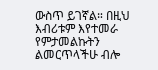ውስጥ ይገኛል። በዚህ እብሪቱም እየተመራ የምታመልኩትን ልመርጥላችሁ ብሎ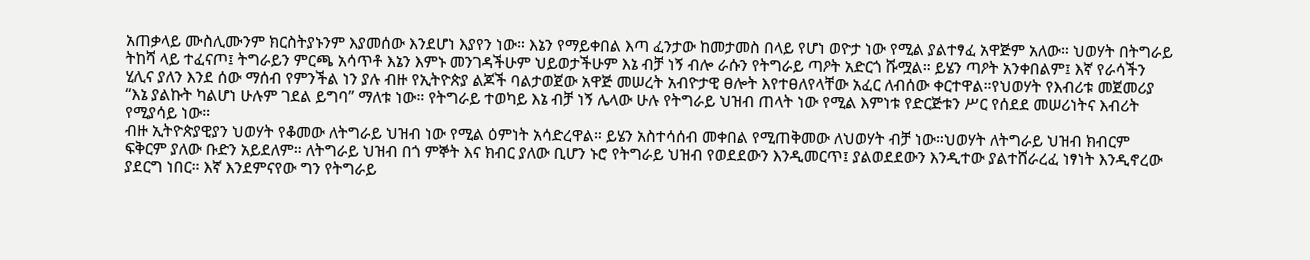አጠቃላይ ሙስሊሙንም ክርስትያኑንም እያመሰው እንደሆነ እያየን ነው። እኔን የማይቀበል እጣ ፈንታው ከመታመስ በላይ የሆነ ወዮታ ነው የሚል ያልተፃፈ አዋጅም አለው። ህወሃት በትግራይ ትከሻ ላይ ተፈናጦ፤ ትግራይን ምርጫ አሳጥቶ እኔን እምኑ መንገዳችሁም ህይወታችሁም እኔ ብቻ ነኝ ብሎ ራሱን የትግራይ ጣዖት አድርጎ ሹሟል። ይሄን ጣዖት አንቀበልም፤ እኛ የራሳችን ሂሊና ያለን እንደ ሰው ማሰብ የምንችል ነን ያሉ ብዙ የኢትዮጵያ ልጆች ባልታወጀው አዋጅ መሠረት አብዮታዊ ፀሎት እየተፀለየላቸው አፈር ለብሰው ቀርተዋል።የህወሃት የእብሪቱ መጀመሪያ “እኔ ያልኩት ካልሆነ ሁሉም ገደል ይግባ” ማለቱ ነው። የትግራይ ተወካይ እኔ ብቻ ነኝ ሌላው ሁሉ የትግራይ ህዝብ ጠላት ነው የሚል እምነቱ የድርጅቱን ሥር የሰደደ መሠሪነትና እብሪት የሚያሳይ ነው።
ብዙ ኢትዮጵያዊያን ህወሃት የቆመው ለትግራይ ህዝብ ነው የሚል ዕምነት አሳድረዋል። ይሄን አስተሳሰብ መቀበል የሚጠቅመው ለህወሃት ብቻ ነው።ህወሃት ለትግራይ ህዝብ ክብርም ፍቅርም ያለው ቡድን አይደለም። ለትግራይ ህዝብ በጎ ምኞት እና ክብር ያለው ቢሆን ኑሮ የትግራይ ህዝብ የወደደውን እንዲመርጥ፤ ያልወደደውን እንዲተው ያልተሸራረፈ ነፃነት እንዲኖረው ያደርግ ነበር። እኛ እንደምናየው ግን የትግራይ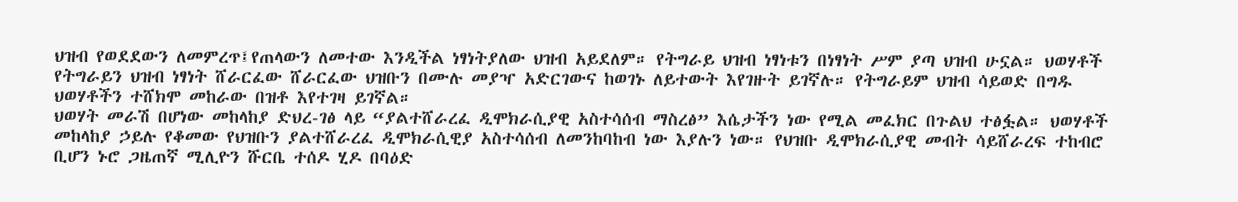ህዝብ የወደደውን ለመምረጥ፤የጠላውን ለመተው እንዲችል ነፃነትያለው ህዝብ አይደለም። የትግራይ ህዝብ ነፃነቱን በነፃነት ሥም ያጣ ህዝብ ሁኗል። ህወሃቶች የትግራይን ህዝብ ነፃነት ሸራርፈው ሸራርፈው ህዝቡን በሙሉ መያዣ አድርገውና ከወገኑ ለይተውት እየገዙት ይገኛሉ። የትግራይም ህዝብ ሳይወድ በግዱ ህወሃቶችን ተሸክሞ መከራው በዝቶ እየተገዛ ይገኛል።
ህወሃት መራሽ በሆነው መከላከያ ድህረ-ገፅ ላይ “ያልተሸራረፈ ዲሞክራሲያዊ አስተሳሰብ ማስረፅ” እሴታችን ነው የሚል መፈክር በጉልህ ተፅፏል። ህወሃቶች መከላከያ ኃይሉ የቆመው የህዝቡን ያልተሸራረፈ ዲሞክራሲዊያ አስተሳሰብ ለመንከባከብ ነው እያሉን ነው። የህዝቡ ዲሞክራሲያዊ መብት ሳይሸራረፍ ተከብሮ ቢሆን ኑሮ ጋዜጠኛ ሚሊዮን ሹርቤ ተሰዶ ሂዶ በባዕድ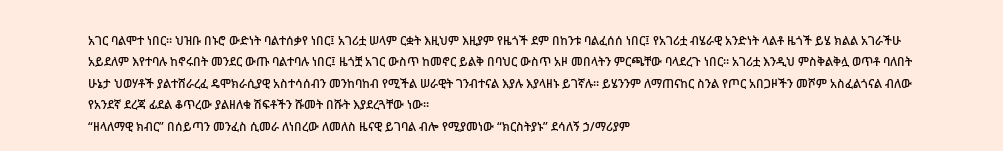አገር ባልሞተ ነበር። ህዝቡ በኑሮ ውድነት ባልተሰቃየ ነበር፤ አገሪቷ ሠላም ርቋት እዚህም እዚያም የዜጎች ደም በከንቱ ባልፈሰሰ ነበር፤ የአገሪቷ ብሄራዊ አንድነት ላልቶ ዜጎች ይሄ ክልል አገራችሁ አይደለም እየተባሉ ከኖሩበት መንደር ውጡ ባልተባሉ ነበር፤ ዜጎቿ አገር ውስጥ ከመኖር ይልቅ በባህር ውስጥ አዞ መበላትን ምርጫቸው ባላደረጉ ነበር። አገሪቷ እንዲህ ምስቅልቅሏ ወጥቶ ባለበት ሁኔታ ህወሃቶች ያልተሸራረፈ ዴሞክራሲያዊ አስተሳሰብን መንከባከብ የሚችል ሠራዊት ገንብተናል እያሉ እያላዘኑ ይገኛሉ። ይሄንንም ለማጠናከር ስንል የጦር አበጋዞችን መሾም አስፈልጎናል ብለው የአንደኛ ደረጃ ፊደል ቆጥረው ያልዘለቁ ሽፍቶችን ሹመት በሹት እያደረጓቸው ነው።
“ዘላለማዊ ክብር” በሰይጣን መንፈስ ሲመራ ለነበረው ለመለስ ዜናዊ ይገባል ብሎ የሚያመነው “ክርስትያኑ” ደሳለኝ ኃ/ማሪያም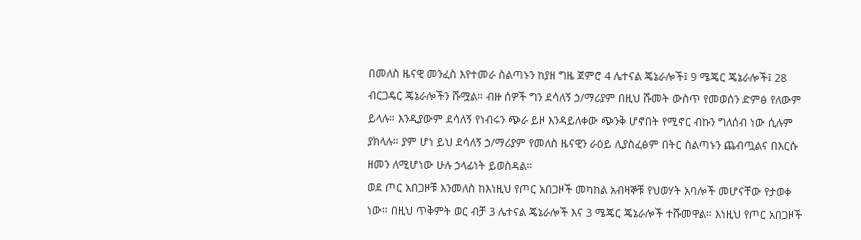በመለስ ዜናዊ መንፈስ እየተመራ ስልጣኑን ከያዘ ግዜ ጀምሮ 4 ሌተናል ጄኔራሎች፤ 9 ሜጄር ጄኔራሎች፤ 28 ብርጋዴር ጄኔራሎችን ሹሟል። ብዙ ሰዎች ግን ደሳለኝ ኃ/ማሪያም በዚህ ሹመት ውስጥ የመወሰን ድምፅ የለውም ይላሉ። እንዲያውም ደሳለኝ የነብሩን ጭራ ይዞ እንዳይለቀው ጭንቅ ሆኖበት የሚኖር ብኩን ግለሰብ ነው ሲሉም ያክላሉ። ያም ሆነ ይህ ደሳለኝ ኃ/ማሪያም የመለስ ዜናዊን ራዕይ ሊያስፈፅም በትር ስልጣኑን ጨብጧልና በእርሱ ዘመን ለሚሆነው ሁሉ ኃላፊነት ይወስዳል።
ወደ ጦር አበጋዞቹ እንመለስ ከእነዚህ የጦር አበጋዞች መካከል አብዛኞቹ የህወሃት አባሎች መሆናቸው የታወቀ ነው። በዚህ ጥቅምት ወር ብቻ 3 ሌተናል ጄኔራሎች እና 3 ሜጄር ጄኔራሎች ተሹመዋል። እነዚህ የጦር አበጋዞች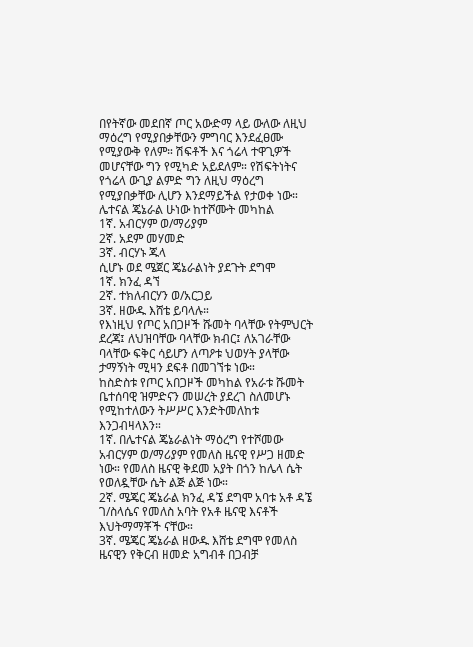በየትኛው መደበኛ ጦር አውድማ ላይ ውለው ለዚህ ማዕረግ የሚያበቃቸውን ምግባር እንደፈፀሙ የሚያውቅ የለም። ሽፍቶች እና ጎሬላ ተዋጊዎች መሆናቸው ግን የሚካድ አይደለም። የሽፍትነትና የጎሬላ ውጊያ ልምድ ግን ለዚህ ማዕረግ የሚያበቃቸው ሊሆን እንደማይችል የታወቀ ነው።
ሌተናል ጄኔራል ሁነው ከተሾሙት መካከል
1ኛ. አብርሃም ወ/ማሪያም
2ኛ. አደም መሃመድ
3ኛ. ብርሃኑ ጁላ
ሲሆኑ ወደ ሜጀር ጄኔራልነት ያደጉት ደግሞ
1ኛ. ክንፈ ዳኘ
2ኛ. ተክለብርሃን ወ/አርጋይ
3ኛ. ዘውዱ እሸቴ ይባላሉ።
የእነዚህ የጦር አበጋዞች ሹመት ባላቸው የትምህርት ደረጃ፤ ለህዝባቸው ባላቸው ክብር፤ ለአገራቸው ባላቸው ፍቅር ሳይሆን ለጣዖቱ ህወሃት ያላቸው ታማኝነት ሚዛን ደፍቶ በመገኘቱ ነው።
ከስድስቱ የጦር አበጋዞች መካከል የአራቱ ሹመት ቤተሰባዊ ዝምድናን መሠረት ያደረገ ስለመሆኑ የሚከተለውን ትሥሥር እንድትመለከቱ እንጋብዛላእን።
1ኛ. በሌተናል ጄኔራልነት ማዕረግ የተሾመው አብርሃም ወ/ማሪያም የመለስ ዜናዊ የሥጋ ዘመድ ነው። የመለስ ዜናዊ ቅደመ አያት በጎን ከሌላ ሴት የወለዷቸው ሴት ልጅ ልጅ ነው።
2ኛ. ሜጄር ጄኔራል ክንፈ ዳኜ ደግሞ አባቱ አቶ ዳኜ ገ/ስላሴና የመለስ አባት የአቶ ዜናዊ እናቶች እህትማማቾች ናቸው።
3ኛ. ሜጄር ጄኔራል ዘውዱ እሸቴ ደግሞ የመለስ ዜናዊን የቅርብ ዘመድ አግብቶ በጋብቻ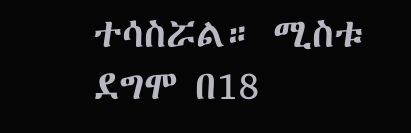ተሳስሯል። ሚስቱ ደግሞ በ18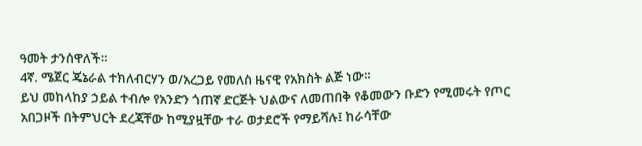ዓመት ታንሰዋለች።
4ኛ. ሜጀር ጄኔራል ተክለብርሃን ወ/አረጋይ የመለስ ዜናዊ የአክስት ልጅ ነው።
ይህ መከላከያ ኃይል ተብሎ የአንድን ጎጠኛ ድርጅት ህልውና ለመጠበቅ የቆመውን ቡድን የሚመሩት የጦር አበጋዞች በትምህርት ደረጃቸው ከሚያዟቸው ተራ ወታደሮች የማይሻሉ፤ ከራሳቸው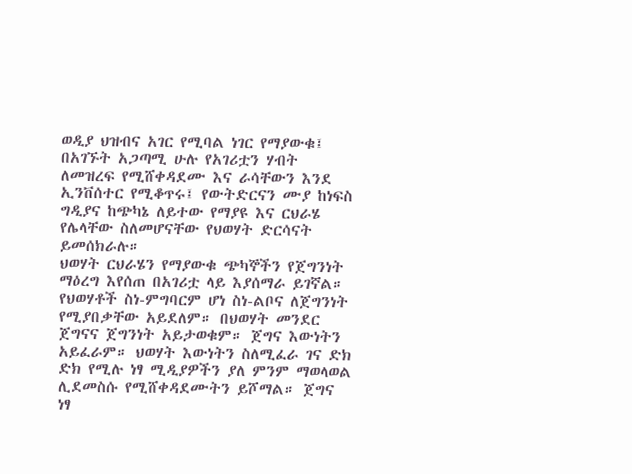ወዲያ ህዝብና አገር የሚባል ነገር የማያውቁ፤ በአገኙት አጋጣሚ ሁሉ የአገሪቷን ሃብት ለመዝረፍ የሚሸቀዳደሙ እና ራሳቸውን እንደ ኢንቨሰተር የሚቆጥሩ፤ የውትድርናን ሙያ ከነፍስ ግዲያና ከጭካኔ ለይተው የማያዩ እና ርህራሄ የሌላቸው ስለመሆናቸው የህወሃት ድርሳናት ይመሰክራሉ።
ህወሃት ርህራሄን የማያውቁ ጭካኞችን የጀግንነት ማዕረግ እየሰጠ በአገሪቷ ላይ እያሰማራ ይገኛል። የህወሃቶች ስነ-ምግባርም ሆነ ስነ-ልቦና ለጀግንነት የሚያበቃቸው አይደለም። በህወሃት መንደር ጀግናና ጀግንነት አይታወቁም። ጀግና እውነትን አይፈራም። ህወሃት እውነትን ስለሚፈራ ገና ድክ ድክ የሚሉ ነፃ ሚዲያዎችን ያለ ምንም ማወላወል ሊደመስሱ የሚሸቀዳደሙትን ይሾማል። ጀግና ነፃ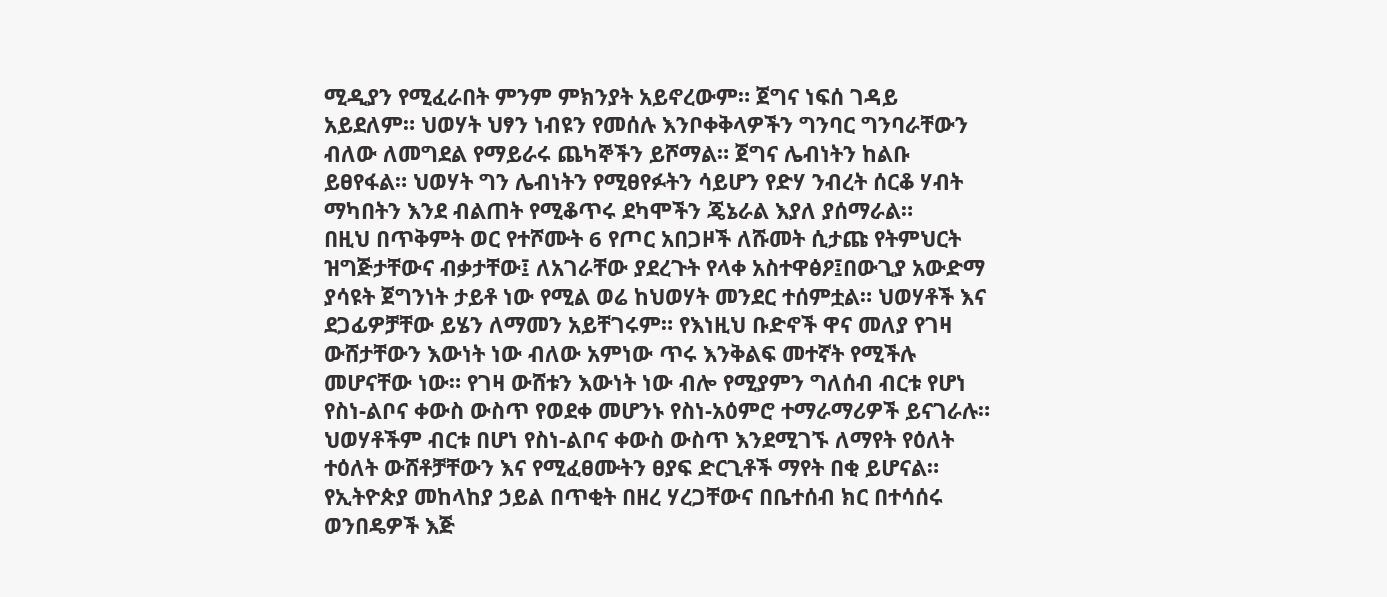ሚዲያን የሚፈራበት ምንም ምክንያት አይኖረውም። ጀግና ነፍሰ ገዳይ አይደለም። ህወሃት ህፃን ነብዩን የመሰሉ እንቦቀቅላዎችን ግንባር ግንባራቸውን ብለው ለመግደል የማይራሩ ጨካኞችን ይሾማል። ጀግና ሌብነትን ከልቡ ይፀየፋል። ህወሃት ግን ሌብነትን የሚፀየፉትን ሳይሆን የድሃ ንብረት ሰርቆ ሃብት ማካበትን እንደ ብልጠት የሚቆጥሩ ደካሞችን ጄኔራል እያለ ያሰማራል።
በዚህ በጥቅምት ወር የተሾሙት 6 የጦር አበጋዞች ለሹመት ሲታጩ የትምህርት ዝግጅታቸውና ብቃታቸው፤ ለአገራቸው ያደረጉት የላቀ አስተዋፅዖ፤በውጊያ አውድማ ያሳዩት ጀግንነት ታይቶ ነው የሚል ወሬ ከህወሃት መንደር ተሰምቷል። ህወሃቶች እና ደጋፊዎቻቸው ይሄን ለማመን አይቸገሩም። የእነዚህ ቡድኖች ዋና መለያ የገዛ ውሸታቸውን እውነት ነው ብለው አምነው ጥሩ እንቅልፍ መተኛት የሚችሉ መሆናቸው ነው። የገዛ ውሸቱን እውነት ነው ብሎ የሚያምን ግለሰብ ብርቱ የሆነ የስነ-ልቦና ቀውስ ውስጥ የወደቀ መሆንኑ የስነ-አዕምሮ ተማራማሪዎች ይናገራሉ። ህወሃቶችም ብርቱ በሆነ የስነ-ልቦና ቀውስ ውስጥ እንደሚገኙ ለማየት የዕለት ተዕለት ውሸቶቻቸውን እና የሚፈፀሙትን ፀያፍ ድርጊቶች ማየት በቂ ይሆናል።
የኢትዮጵያ መከላከያ ኃይል በጥቂት በዘረ ሃረጋቸውና በቤተሰብ ክር በተሳሰሩ ወንበዴዎች እጅ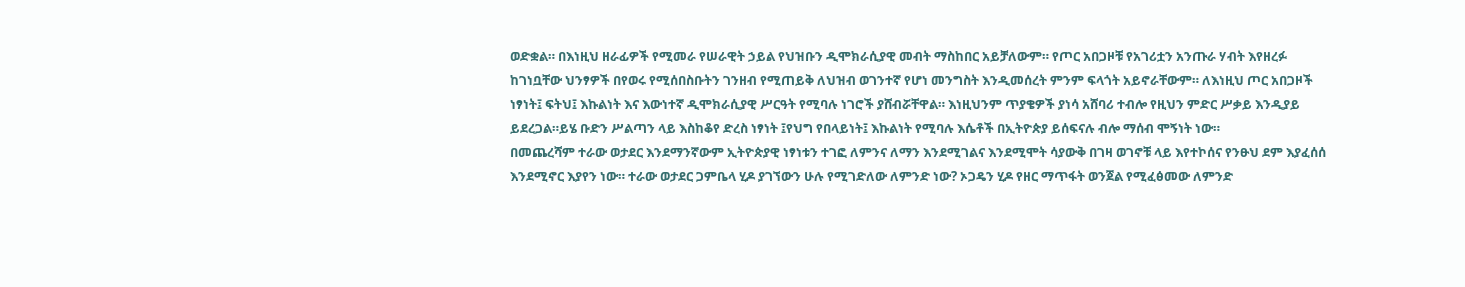ወድቋል። በእነዚህ ዘራፊዎች የሚመራ የሠራዊት ኃይል የህዝቡን ዲሞክራሲያዊ መብት ማስከበር አይቻለውም። የጦር አበጋዞቹ የአገሪቷን አንጡራ ሃብት እየዘረፉ ከገነቧቸው ህንፃዎች በየወሩ የሚሰበስቡትን ገንዘብ የሚጠይቅ ለህዝብ ወገንተኛ የሆነ መንግስት እንዲመሰረት ምንም ፍላጎት አይኖራቸውም። ለእነዚህ ጦር አበጋዞች ነፃነት፤ ፍትህ፤ እኩልነት እና እውነተኛ ዲሞክራሲያዊ ሥርዓት የሚባሉ ነገሮች ያሸብሯቸዋል። እነዚህንም ጥያቄዎች ያነሳ አሸባሪ ተብሎ የዚህን ምድር ሥቃይ እንዲያይ ይደረጋል።ይሄ ቡድን ሥልጣን ላይ እስከቆየ ድረስ ነፃነት ፤የህግ የበላይነት፤ እኩልነት የሚባሉ እሴቶች በኢትዮጵያ ይሰፍናሉ ብሎ ማሰብ ሞኝነት ነው።
በመጨረሻም ተራው ወታደር እንደማንኛውም ኢትዮጵያዊ ነፃነቱን ተገፎ ለምንና ለማን እንደሚገልና እንደሚሞት ሳያውቅ በገዛ ወገኖቹ ላይ እየተኮሰና የንፁህ ደም እያፈሰሰ እንደሚኖር እያየን ነው። ተራው ወታደር ጋምቤላ ሂዶ ያገኘውን ሁሉ የሚገድለው ለምንድ ነው? ኦጋዴን ሂዶ የዘር ማጥፋት ወንጀል የሚፈፅመው ለምንድ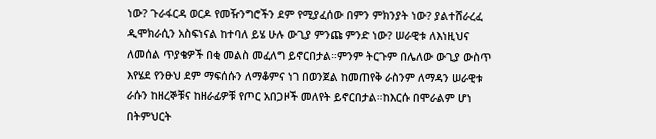ነው? ጉራፋርዳ ወርዶ የመዥንግሮችን ደም የሚያፈሰው በምን ምክንያት ነው? ያልተሸራረፈ ዲሞክራሲን አስፍነናል ከተባለ ይሄ ሁሉ ውጊያ ምንጩ ምንድ ነው? ሠራዊቱ ለእነዚህና ለመሰል ጥያቄዎች በቂ መልስ መፈለግ ይኖርበታል።ምንም ትርጉም በሌለው ውጊያ ውስጥ እየሄደ የንፁህ ደም ማፍሰሱን ለማቆምና ነገ በወንጀል ከመጠየቅ ራስንም ለማዳን ሠራዊቱ ራሱን ከዘረኞቹና ከዘራፊዎቹ የጦር አበጋዞች መለየት ይኖርበታል።ከእርሱ በሞራልም ሆነ በትምህርት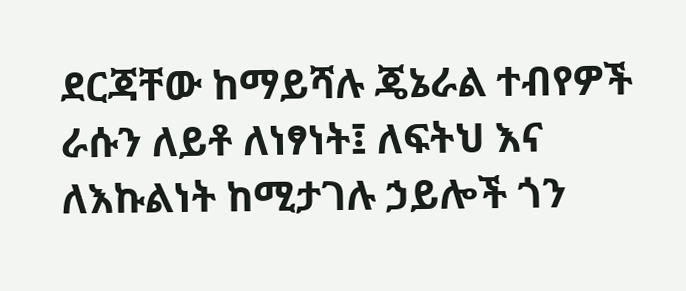ደርጃቸው ከማይሻሉ ጄኔራል ተብየዎች ራሱን ለይቶ ለነፃነት፤ ለፍትህ እና ለእኩልነት ከሚታገሉ ኃይሎች ጎን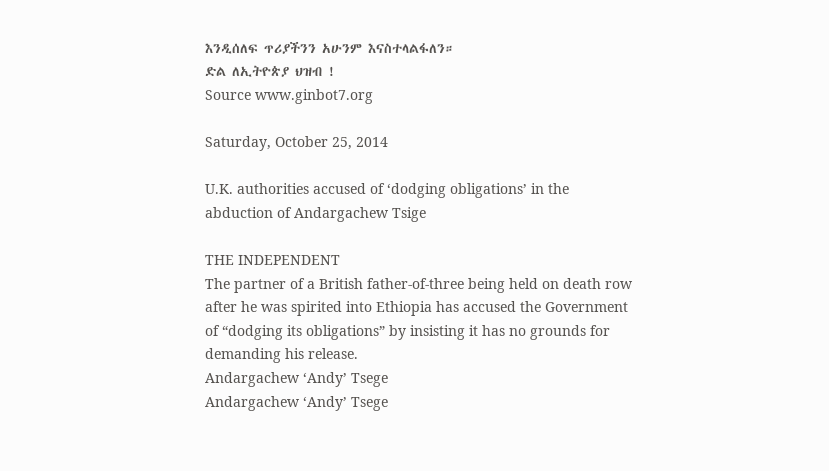እንዲሰለፍ ጥሪያችንን አሁንም እናስተላልፋለን።
ድል ለኢትዮጵያ ህዝብ !
Source www.ginbot7.org

Saturday, October 25, 2014

U.K. authorities accused of ‘dodging obligations’ in the abduction of Andargachew Tsige

THE INDEPENDENT
The partner of a British father-of-three being held on death row after he was spirited into Ethiopia has accused the Government of “dodging its obligations” by insisting it has no grounds for demanding his release.
Andargachew ‘Andy’ Tsege
Andargachew ‘Andy’ Tsege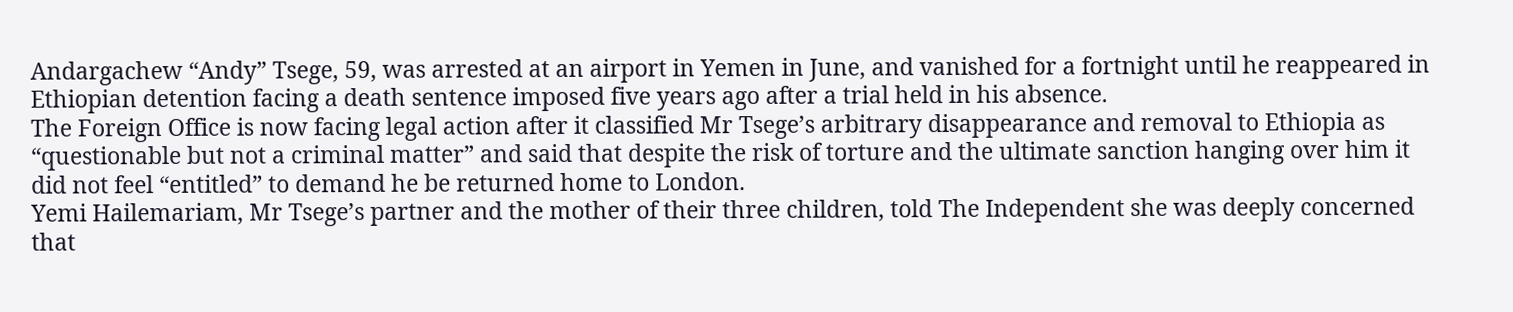Andargachew “Andy” Tsege, 59, was arrested at an airport in Yemen in June, and vanished for a fortnight until he reappeared in Ethiopian detention facing a death sentence imposed five years ago after a trial held in his absence.
The Foreign Office is now facing legal action after it classified Mr Tsege’s arbitrary disappearance and removal to Ethiopia as “questionable but not a criminal matter” and said that despite the risk of torture and the ultimate sanction hanging over him it did not feel “entitled” to demand he be returned home to London.
Yemi Hailemariam, Mr Tsege’s partner and the mother of their three children, told The Independent she was deeply concerned that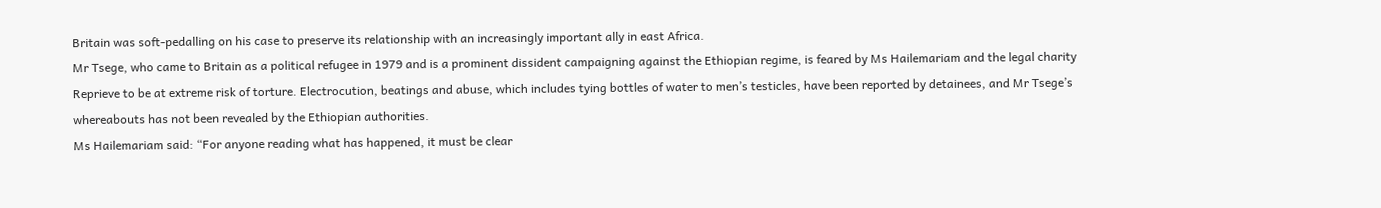Britain was soft-pedalling on his case to preserve its relationship with an increasingly important ally in east Africa.
Mr Tsege, who came to Britain as a political refugee in 1979 and is a prominent dissident campaigning against the Ethiopian regime, is feared by Ms Hailemariam and the legal charity Reprieve to be at extreme risk of torture. Electrocution, beatings and abuse, which includes tying bottles of water to men’s testicles, have been reported by detainees, and Mr Tsege’s whereabouts has not been revealed by the Ethiopian authorities.
Ms Hailemariam said: “For anyone reading what has happened, it must be clear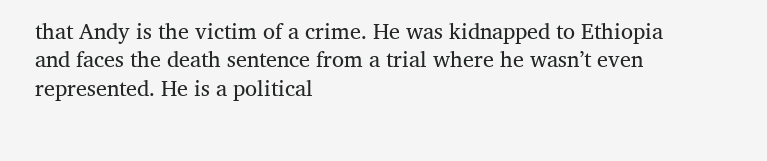that Andy is the victim of a crime. He was kidnapped to Ethiopia and faces the death sentence from a trial where he wasn’t even represented. He is a political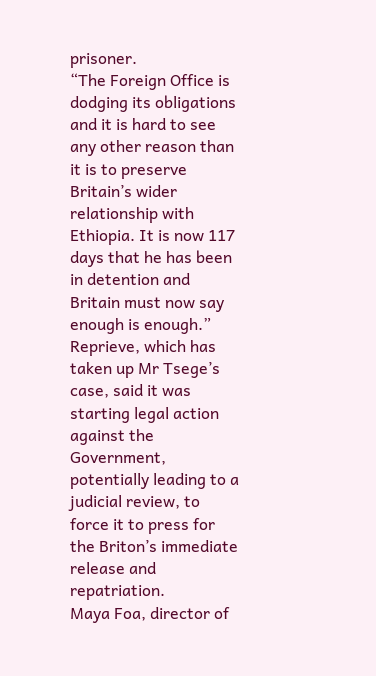prisoner.
“The Foreign Office is dodging its obligations and it is hard to see any other reason than it is to preserve Britain’s wider relationship with Ethiopia. It is now 117 days that he has been in detention and Britain must now say enough is enough.”
Reprieve, which has taken up Mr Tsege’s case, said it was starting legal action against the Government, potentially leading to a judicial review, to force it to press for the Briton’s immediate release and repatriation.
Maya Foa, director of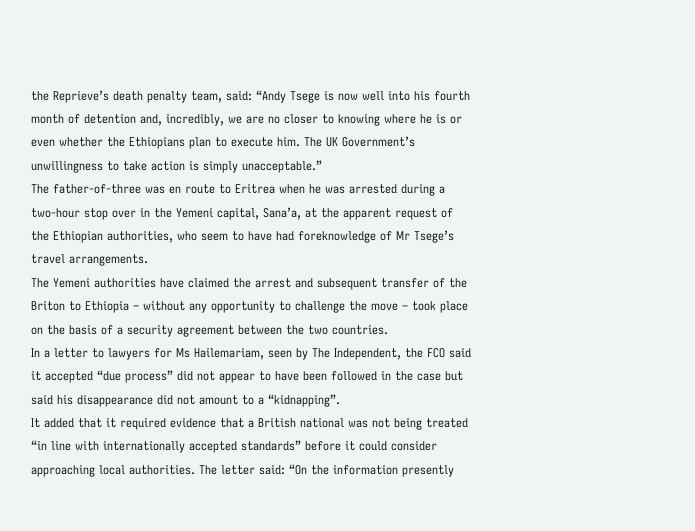the Reprieve’s death penalty team, said: “Andy Tsege is now well into his fourth month of detention and, incredibly, we are no closer to knowing where he is or even whether the Ethiopians plan to execute him. The UK Government’s unwillingness to take action is simply unacceptable.”
The father-of-three was en route to Eritrea when he was arrested during a two-hour stop over in the Yemeni capital, Sana’a, at the apparent request of the Ethiopian authorities, who seem to have had foreknowledge of Mr Tsege’s travel arrangements.
The Yemeni authorities have claimed the arrest and subsequent transfer of the Briton to Ethiopia – without any opportunity to challenge the move – took place on the basis of a security agreement between the two countries.
In a letter to lawyers for Ms Hailemariam, seen by The Independent, the FCO said it accepted “due process” did not appear to have been followed in the case but said his disappearance did not amount to a “kidnapping”.
It added that it required evidence that a British national was not being treated “in line with internationally accepted standards” before it could consider approaching local authorities. The letter said: “On the information presently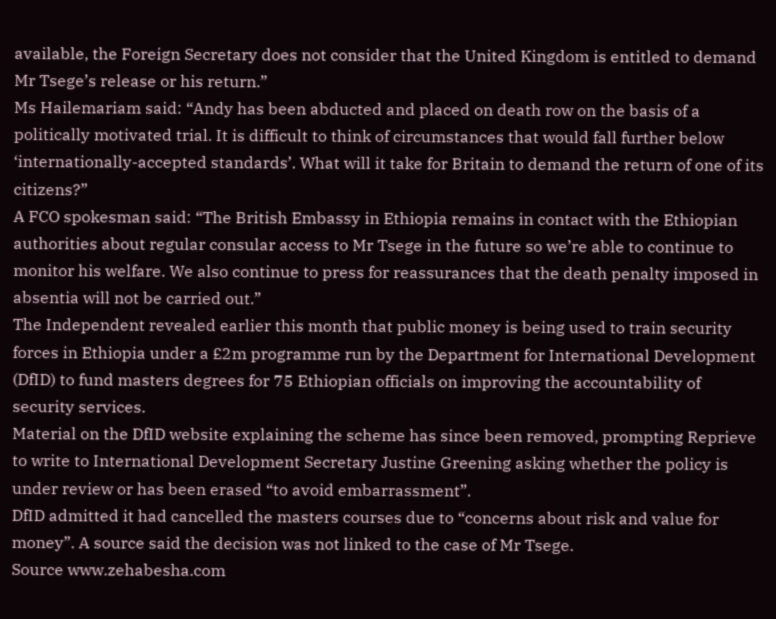available, the Foreign Secretary does not consider that the United Kingdom is entitled to demand Mr Tsege’s release or his return.”
Ms Hailemariam said: “Andy has been abducted and placed on death row on the basis of a politically motivated trial. It is difficult to think of circumstances that would fall further below ‘internationally-accepted standards’. What will it take for Britain to demand the return of one of its citizens?”
A FCO spokesman said: “The British Embassy in Ethiopia remains in contact with the Ethiopian authorities about regular consular access to Mr Tsege in the future so we’re able to continue to monitor his welfare. We also continue to press for reassurances that the death penalty imposed in absentia will not be carried out.”
The Independent revealed earlier this month that public money is being used to train security forces in Ethiopia under a £2m programme run by the Department for International Development (DfID) to fund masters degrees for 75 Ethiopian officials on improving the accountability of security services.
Material on the DfID website explaining the scheme has since been removed, prompting Reprieve to write to International Development Secretary Justine Greening asking whether the policy is under review or has been erased “to avoid embarrassment”.
DfID admitted it had cancelled the masters courses due to “concerns about risk and value for money”. A source said the decision was not linked to the case of Mr Tsege.
Source www.zehabesha.com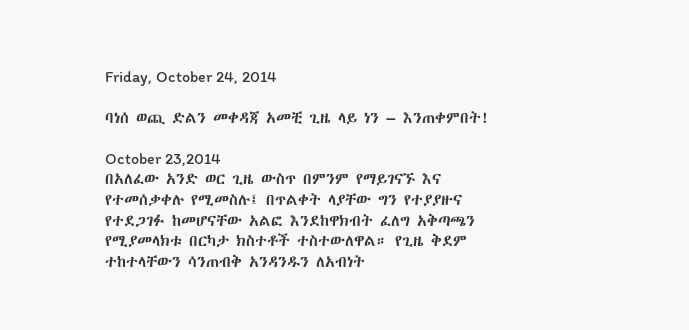Friday, October 24, 2014

ባነሰ ወጪ ድልን መቀዳጃ አመቺ ጊዜ ላይ ነን – እንጠቀምበት!

October 23,2014
በአለፈው አንድ ወር ጊዜ ውስጥ በምንም የማይገናኙ እና የተመሰቃቀሉ የሚመስሉ፤ በጥልቀት ላያቸው ግን የተያያዙና የተደጋገፉ ከመሆናቸው አልፎ እንደከዋክብት ፈለግ አቅጣጫን የሚያመላክቱ በርካታ ክስተቶች ተስተውለዋል። የጊዜ ቅደም ተከተላቸውን ሳንጠብቅ አንዳንዱን ለአብነት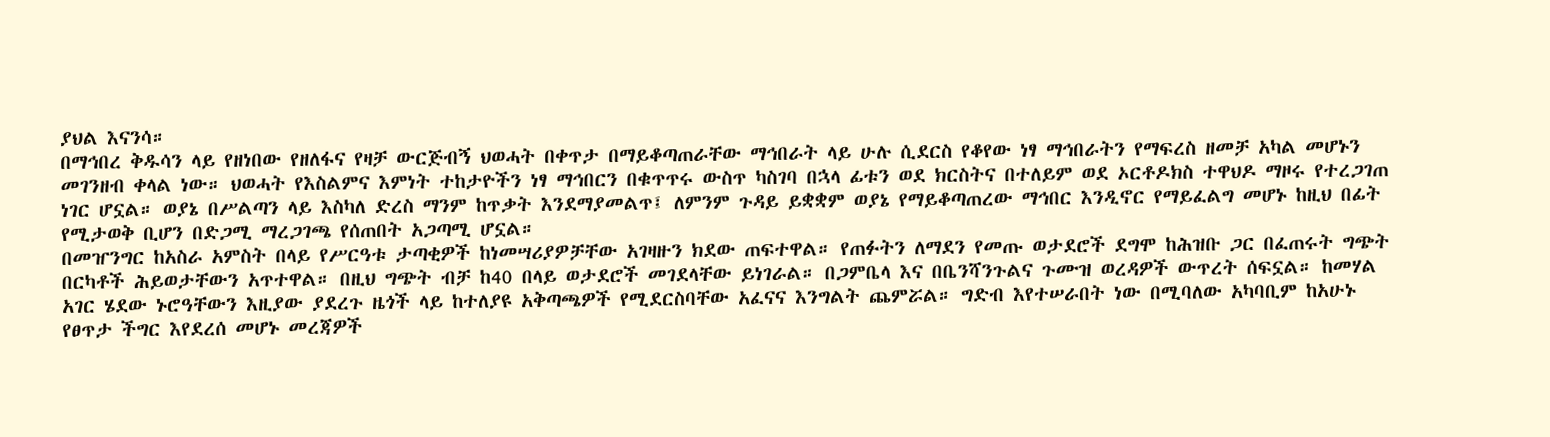ያህል እናንሳ።
በማኅበረ ቅዱሳን ላይ የዘነበው የዘለፋና የዛቻ ውርጅብኝ ህወሓት በቀጥታ በማይቆጣጠራቸው ማኅበራት ላይ ሁሉ ሲደርስ የቆየው ነፃ ማኅበራትን የማፍረስ ዘመቻ አካል መሆኑን መገንዘብ ቀላል ነው። ህወሓት የእስልምና እምነት ተከታዮችን ነፃ ማኅበርን በቁጥጥሩ ውስጥ ካስገባ በኋላ ፊቱን ወደ ክርስትና በተለይም ወደ ኦርቶዶክስ ተዋህዶ ማዞሩ የተረጋገጠ ነገር ሆኗል። ወያኔ በሥልጣን ላይ እስካለ ድረስ ማንም ከጥቃት እንደማያመልጥ፤ ለምንም ጉዳይ ይቋቋም ወያኔ የማይቆጣጠረው ማኅበር እንዲኖር የማይፈልግ መሆኑ ከዚህ በፊት የሚታወቅ ቢሆን በድጋሚ ማረጋገጫ የሰጠበት አጋጣሚ ሆኗል።
በመዠንግር ከአስራ አምስት በላይ የሥርዓቱ ታጣቂዎች ከነመሣሪያዎቻቸው አገዛዙን ክደው ጠፍተዋል። የጠፉትን ለማደን የመጡ ወታደሮች ደግሞ ከሕዝቡ ጋር በፈጠሩት ግጭት በርካቶች ሕይወታቸውን አጥተዋል። በዚህ ግጭት ብቻ ከ40 በላይ ወታደሮች መገደላቸው ይነገራል። በጋምቤላ እና በቤንሻንጉልና ጉሙዝ ወረዳዎች ውጥረት ሰፍኗል። ከመሃል አገር ሄደው ኑሮዓቸውን እዚያው ያደረጉ ዜጎች ላይ ከተለያዩ አቅጣጫዎች የሚደርስባቸው አፈናና እንግልት ጨምሯል። ግድብ እየተሠራበት ነው በሚባለው አካባቢም ከአሁኑ የፀጥታ ችግር እየደረሰ መሆኑ መረጃዎች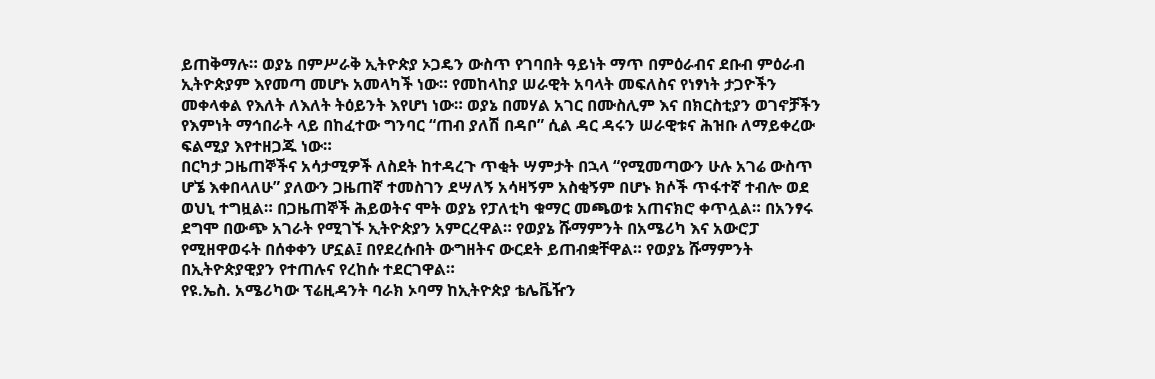ይጠቅማሉ። ወያኔ በምሥራቅ ኢትዮጵያ ኦጋዴን ውስጥ የገባበት ዓይነት ማጥ በምዕራብና ደቡብ ምዕራብ ኢትዮጵያም እየመጣ መሆኑ አመላካች ነው። የመከላከያ ሠራዊት አባላት መፍለስና የነፃነት ታጋዮችን መቀላቀል የእለት ለእለት ትዕይንት እየሆነ ነው። ወያኔ በመሃል አገር በሙስሊም እና በክርስቲያን ወገኖቻችን የእምነት ማኅበራት ላይ በከፈተው ግንባር “ጠብ ያለሽ በዳቦ” ሲል ዳር ዳሩን ሠራዊቱና ሕዝቡ ለማይቀረው ፍልሚያ እየተዘጋጁ ነው።
በርካታ ጋዜጠኞችና አሳታሚዎች ለስደት ከተዳረጉ ጥቂት ሣምታት በኋላ “የሚመጣውን ሁሉ አገሬ ውስጥ ሆኜ እቀበላለሁ” ያለውን ጋዜጠኛ ተመስገን ደሣለኝ አሳዛኝም አስቂኝም በሆኑ ክሶች ጥፋተኛ ተብሎ ወደ ወህኒ ተግዟል። በጋዜጠኞች ሕይወትና ሞት ወያኔ የፓለቲካ ቁማር መጫወቱ አጠናክሮ ቀጥሏል። በአንፃሩ ደግሞ በውጭ አገራት የሚገኙ ኢትዮጵያን አምርረዋል። የወያኔ ሹማምንት በአሜሪካ እና አውሮፓ የሚዘዋወሩት በሰቀቀን ሆኗል፤ በየደረሱበት ውግዘትና ውርደት ይጠብቋቸዋል። የወያኔ ሹማምንት በኢትዮጵያዊያን የተጠሉና የረከሱ ተደርገዋል።
የዩ.ኤስ. አሜሪካው ፕሬዚዳንት ባራክ ኦባማ ከኢትዮጵያ ቴሌቬዥን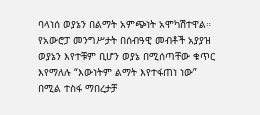ባላነሰ ወያኔን በልማት አምጭነት አሞካሽተዋል። የአውሮፓ መንግሥታት በሰብዓዊ መብቶች አያያዝ ወያኔን እየተቹም ቢሆን ወያኔ በሚሰጣቸው ቁጥር እየማለሉ “እውነትም ልማት እየተፋጠነ ነው” በሚል ተስፋ ማበረታቻ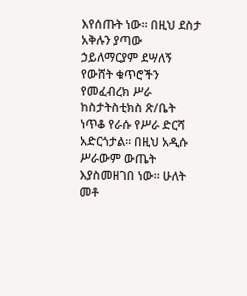እየሰጡት ነው። በዚህ ደስታ አቅሉን ያጣው ኃይለማርያም ደሣለኝ የውሸት ቁጥሮችን የመፈብረክ ሥራ ከስታትስቲክስ ጽ/ቤት ነጥቆ የራሱ የሥራ ድርሻ አድርጎታል። በዚህ አዲሱ ሥራውም ውጤት እያስመዘገበ ነው። ሁለት መቶ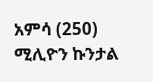አምሳ (250) ሚሊዮን ኩንታል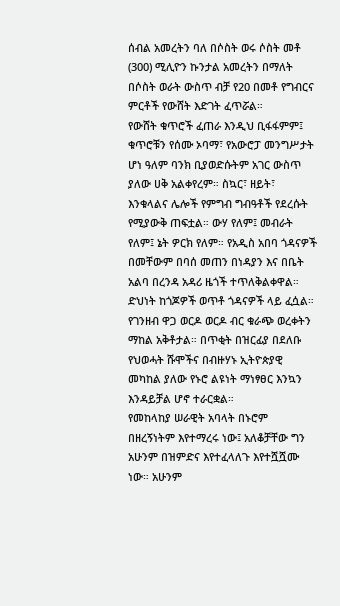ሰብል አመረትን ባለ በሶስት ወሩ ሶስት መቶ (300) ሚሊዮን ኩንታል አመረትን በማለት በሶስት ወራት ውስጥ ብቻ የ20 በመቶ የግብርና ምርቶች የውሸት እድገት ፈጥሯል።
የውሸት ቁጥሮች ፈጠራ እንዲህ ቢፋፋምም፤ ቁጥሮቹን የሰሙ ኦባማ፣ የአውሮፓ መንግሥታት ሆነ ዓለም ባንክ ቢያወድሱትም አገር ውስጥ ያለው ሀቅ አልቀየረም። ስኳር፣ ዘይት፣ እንቁላልና ሌሎች የምግብ ግብዓቶች የደረሱት የሚያውቅ ጠፍቷል። ውሃ የለም፤ መብራት የለም፤ ኔት ዎርክ የለም። የአዲስ አበባ ጎዳናዎች በመቸውም በባሰ መጠን በነዳያን እና በቤት አልባ በረንዳ አዳሪ ዜጎች ተጥለቅልቀዋል። ድህነት ከጎጆዎች ወጥቶ ጎዳናዎች ላይ ፈሷል። የገንዘብ ዋጋ ወርዶ ወርዶ ብር ቁራጭ ወረቀትን ማከል አቅቶታል። በጥቂት በዝርፊያ በደለቡ የህወሓት ሹሞችና በብዙሃኑ ኢትዮጵያዊ መካከል ያለው የኑሮ ልዩነት ማነፃፀር እንኳን እንዳይቻል ሆኖ ተራርቋል።
የመከላከያ ሠራዊት አባላት በኑሮም በዘረኝነትም እየተማረሩ ነው፤ አለቆቻቸው ግን አሁንም በዝምድና እየተፈላለጉ እየተሿሿሙ ነው። አሁንም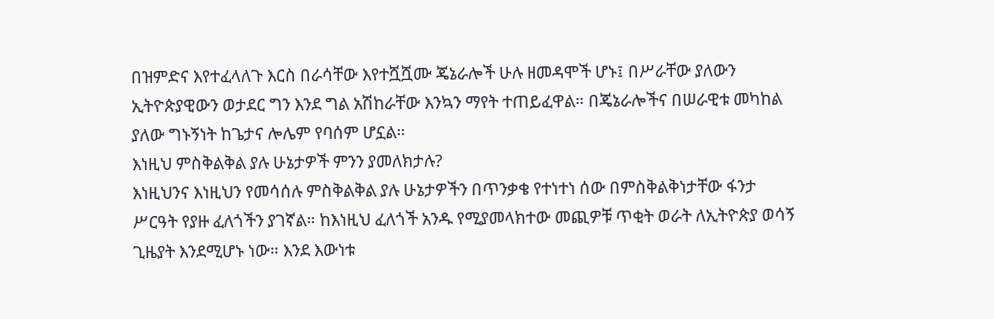በዝምድና እየተፈላለጉ እርስ በራሳቸው እየተሿሿሙ ጄኔራሎች ሁሉ ዘመዳሞች ሆኑ፤ በሥራቸው ያለውን ኢትዮጵያዊውን ወታደር ግን እንደ ግል አሽከራቸው እንኳን ማየት ተጠይፈዋል። በጄኔራሎችና በሠራዊቱ መካከል ያለው ግኑኝነት ከጌታና ሎሌም የባሰም ሆኗል።
እነዚህ ምስቅልቅል ያሉ ሁኔታዎች ምንን ያመለክታሉ?
እነዚህንና እነዚህን የመሳሰሉ ምስቅልቅል ያሉ ሁኔታዎችን በጥንቃቄ የተነተነ ሰው በምስቅልቅነታቸው ፋንታ ሥርዓት የያዙ ፈለጎችን ያገኛል። ከእነዚህ ፈለጎች አንዱ የሚያመላክተው መጪዎቹ ጥቂት ወራት ለኢትዮጵያ ወሳኝ ጊዜያት እንደሚሆኑ ነው። እንደ እውነቱ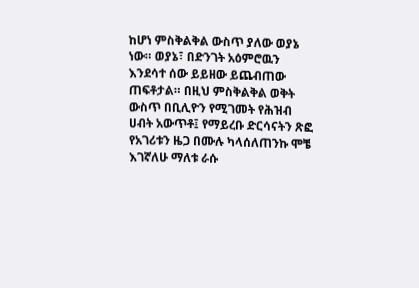ከሆነ ምስቅልቅል ውስጥ ያለው ወያኔ ነው። ወያኔ፣ በድንገት አዕምሮዉን እንደሳተ ሰው ይይዘው ይጨብጠው ጠፍቶታል። በዚህ ምስቅልቅል ወቅት ውስጥ በቢሊዮን የሚገመት የሕዝብ ሀብት አውጥቶ፤ የማይረቡ ድርሳናትን ጽፎ የአገሪቱን ዜጋ በሙሉ ካላሰለጠንኩ ሞቼ እገኛለሁ ማለቱ ራሱ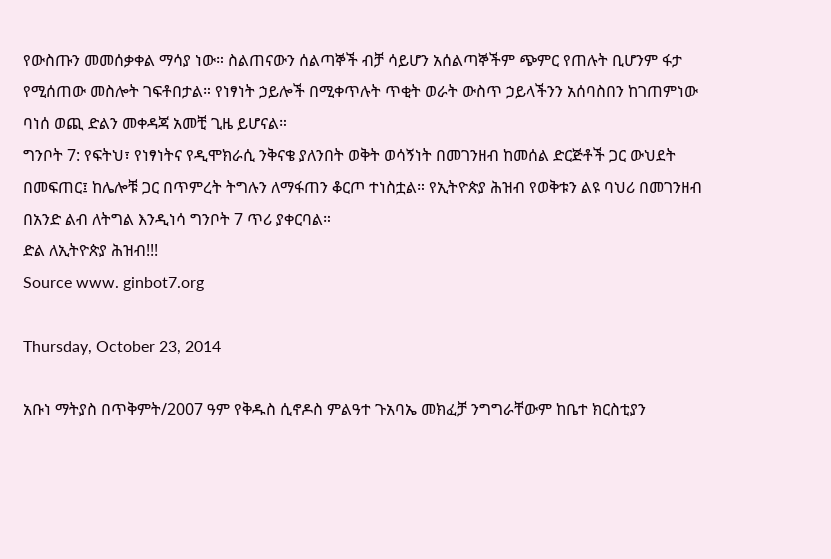የውስጡን መመሰቃቀል ማሳያ ነው። ስልጠናውን ሰልጣኞች ብቻ ሳይሆን አሰልጣኞችም ጭምር የጠሉት ቢሆንም ፋታ የሚሰጠው መስሎት ገፍቶበታል። የነፃነት ኃይሎች በሚቀጥሉት ጥቂት ወራት ውስጥ ኃይላችንን አሰባስበን ከገጠምነው ባነሰ ወጪ ድልን መቀዳጃ አመቺ ጊዜ ይሆናል።
ግንቦት 7: የፍትህ፣ የነፃነትና የዲሞክራሲ ንቅናቄ ያለንበት ወቅት ወሳኝነት በመገንዘብ ከመሰል ድርጅቶች ጋር ውህደት በመፍጠር፤ ከሌሎቹ ጋር በጥምረት ትግሉን ለማፋጠን ቆርጦ ተነስቷል። የኢትዮጵያ ሕዝብ የወቅቱን ልዩ ባህሪ በመገንዘብ በአንድ ልብ ለትግል እንዲነሳ ግንቦት 7 ጥሪ ያቀርባል።
ድል ለኢትዮጵያ ሕዝብ!!!
Source www. ginbot7.org

Thursday, October 23, 2014

አቡነ ማትያስ በጥቅምት/2007 ዓም የቅዱስ ሲኖዶስ ምልዓተ ጉአባኤ መክፈቻ ንግግራቸውም ከቤተ ክርስቲያን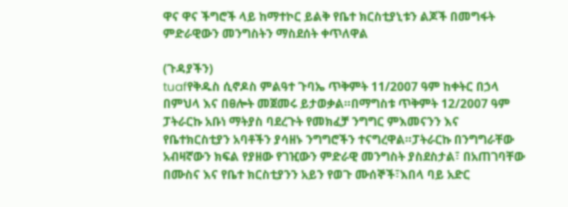ዋና ዋና ችግሮች ላይ ከማተኮር ይልቅ የቤተ ክርስቲያኒቱን ልጆች በመግፋት ምድራዊውን መንግስትን ማስደሰት ቀጥለዋል

(ጉዳያችን)
tuafየቅዱስ ሲኖዶስ ምልዓተ ጉባኤ ጥቅምት 11/2007 ዓም ከቀትር በኃላ  በምህላ እና በፀሎት መጀመሩ ይታወቃል።በማግስቱ ጥቅምት 12/2007 ዓም ፓትራርኩ አቡነ ማትያስ ባደረጉት የመክፈቻ ንግግር ምእመናንን እና የቤተክርስቲያን አባቶችን ያሳዘኑ ንግግሮችን ተናግረዋል።ፓትራርኩ በንግግራቸው አብዛኛውን ክፍል የያዘው የገዢውን ምድራዊ መንግስት ያስደስታል፣ በአጠገባቸው በሙስና እና የቤተ ክርስቲያንን አይን የወጉ ሙሰኞች፣እበላ ባይ አድር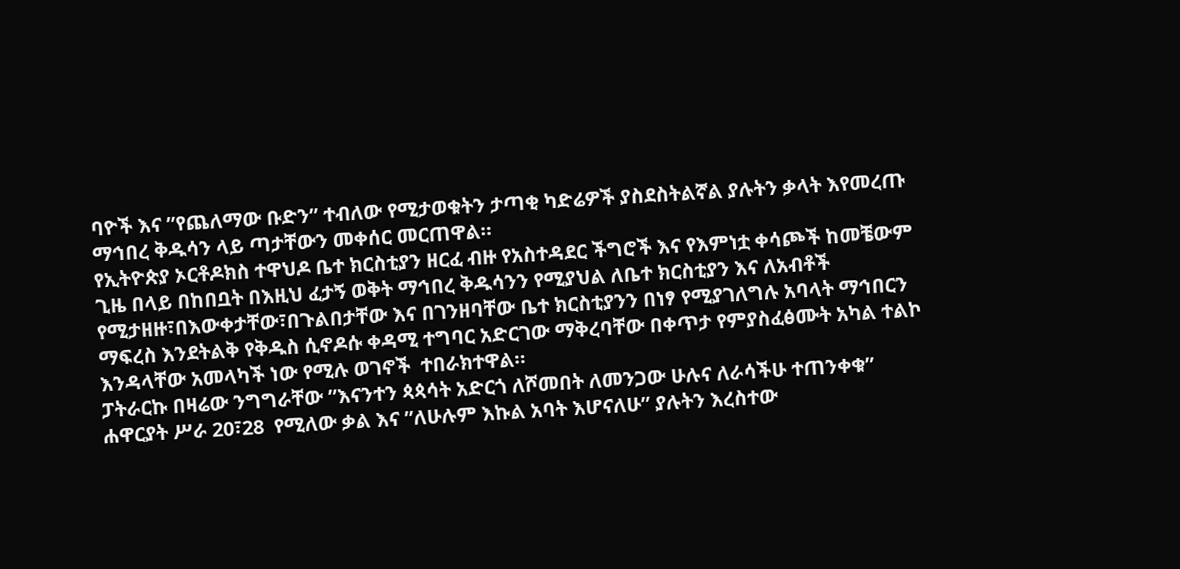ባዮች እና ”የጨለማው ቡድን” ተብለው የሚታወቁትን ታጣቂ ካድሬዎች ያስደስትልኛል ያሉትን ቃላት እየመረጡ ማኅበረ ቅዱሳን ላይ ጣታቸውን መቀሰር መርጠዋል።
የኢትዮጵያ ኦርቶዶክስ ተዋህዶ ቤተ ክርስቲያን ዘርፈ ብዙ የአስተዳደር ችግሮች እና የእምነቷ ቀሳጮች ከመቼውም ጊዜ በላይ በከበቧት በእዚህ ፈታኝ ወቅት ማኅበረ ቅዱሳንን የሚያህል ለቤተ ክርስቲያን እና ለአብቶች የሚታዘዙ፣በእውቀታቸው፣በጉልበታቸው እና በገንዘባቸው ቤተ ክርስቲያንን በነፃ የሚያገለግሉ አባላት ማኅበርን ማፍረስ እንደትልቅ የቅዱስ ሲኖዶሱ ቀዳሚ ተግባር አድርገው ማቅረባቸው በቀጥታ የምያስፈፅሙት አካል ተልኮ እንዳላቸው አመላካች ነው የሚሉ ወገኖች  ተበራክተዋል።
ፓትራርኩ በዛሬው ንግግራቸው ”እናንተን ጳጳሳት አድርጎ ለሾመበት ለመንጋው ሁሉና ለራሳችሁ ተጠንቀቁ” ሐዋርያት ሥራ 20፣28  የሚለው ቃል እና ”ለሁሉም እኩል አባት እሆናለሁ” ያሉትን እረስተው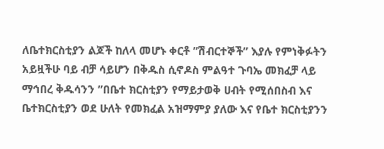ለቤተክርስቲያን ልጆች ከለላ መሆኑ ቀርቶ ”ሽብርተኞች” እያሉ የምነቅፉትን አይዟችሁ ባይ ብቻ ሳይሆን በቅዱስ ሲኖዶስ ምልዓተ ጉባኤ መክፈቻ ላይ  ማኅበረ ቅዱሳንን ”በቤተ ክርስቲያን የማይታወቅ ሀብት የሚሰበስብ እና ቤተክርስቲያን ወደ ሁለት የመክፈል አዝማምያ ያለው እና የቤተ ክርስቲያንን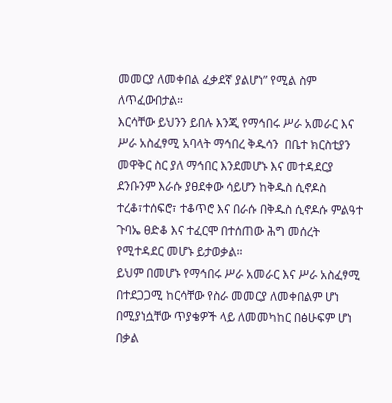መመርያ ለመቀበል ፈቃደኛ ያልሆነ” የሚል ስም ለጥፈውበታል።
እርሳቸው ይህንን ይበሉ እንጂ የማኅበሩ ሥራ አመራር እና ሥራ አስፈፃሚ አባላት ማኅበረ ቅዱሳን  በቤተ ክርስቲያን መዋቅር ስር ያለ ማኅበር እንደመሆኑ እና መተዳደርያ ደንቡንም እራሱ ያፀደቀው ሳይሆን ከቅዱስ ሲኖዶስ ተረቆ፣ተሰፍሮ፣ ተቆጥሮ እና በራሱ በቅዱስ ሲኖዶሱ ምልዓተ ጉባኤ ፀድቆ እና ተፈርሞ በተሰጠው ሕግ መሰረት የሚተዳደር መሆኑ ይታወቃል።
ይህም በመሆኑ የማኅበሩ ሥራ አመራር እና ሥራ አስፈፃሚ በተደጋጋሚ ከርሳቸው የስራ መመርያ ለመቀበልም ሆነ በሚያነሷቸው ጥያቄዎች ላይ ለመመካከር በፅሁፍም ሆነ በቃል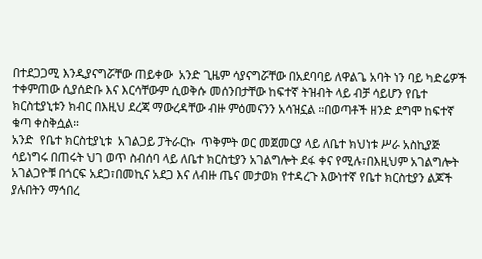በተደጋጋሚ እንዲያናግሯቸው ጠይቀው  አንድ ጊዜም ሳያናግሯቸው በአደባባይ ለዋልጌ አባት ነን ባይ ካድሬዎች ተቀምጠው ሲያሰድቡ እና እርሳቸውም ሲወቅሱ መሰንበታቸው ከፍተኛ ትዝብት ላይ ብቻ ሳይሆን የቤተ ክርስቲያኒቱን ክብር በእዚህ ደረጃ ማውረዳቸው ብዙ ምዕመናንን አሳዝኗል ።በወጣቶች ዘንድ ደግሞ ከፍተኛ ቁጣ ቀስቅሷል።
አንድ  የቤተ ክርስቲያኒቱ  አገልጋይ ፓትራርኩ  ጥቅምት ወር መጀመርያ ላይ ለቤተ ክህነቱ ሥራ አስኪያጅ ሳይነግሩ በጠሩት ህገ ወጥ ስብሰባ ላይ ለቤተ ክርስቲያን አገልግሎት ደፋ ቀና የሚሉ፣በእዚህም አገልግሎት አገልጋዮቹ በጎርፍ አደጋ፣በመኪና አደጋ እና ለብዙ ጤና መታወክ የተዳረጉ እውነተኛ የቤተ ክርስቲያን ልጆች ያሉበትን ማኅበረ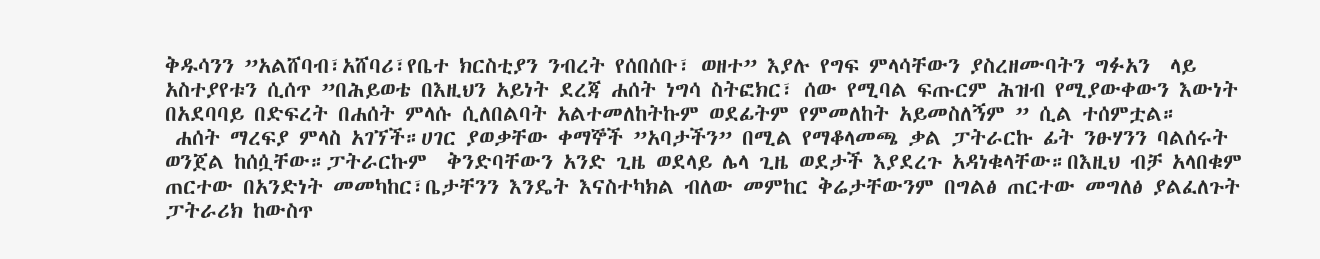ቅዱሳንን ”አልሸባብ፣አሸባሪ፣የቤተ ክርስቲያን ንብረት የሰበሰቡ፣ ወዘተ” እያሉ የግፍ ምላሳቸውን ያስረዘሙባትን ግፉአን  ላይ አስተያየቱን ሲሰጥ ”በሕይወቴ በእዚህን አይነት ደረጃ ሐሰት ነግሳ ስትፎክር፣ ሰው የሚባል ፍጡርም ሕዝብ የሚያውቀውን እውነት በአደባባይ በድፍረት በሐሰት ምላሱ ሲለበልባት አልተመለከትኩም ወደፊትም የምመለከት አይመስለኝም ” ሲል ተሰምቷል።
 ሐሰት ማረፍያ ምላስ አገኘች።ሀገር ያወቃቸው ቀማኞች ”አባታችን” በሚል የማቆላመጫ ቃል ፓትራርኩ ፊት ንፁሃንን ባልሰሩት ወንጀል ከሰሷቸው።ፓትራርኩም  ቅንድባቸውን አንድ ጊዜ ወደላይ ሌላ ጊዜ ወደታች እያደረጉ አዳነቁላቸው።በእዚህ ብቻ አላበቁም ጠርተው በአንድነት መመካከር፣ቤታቸንን እንዴት እናስተካክል ብለው መምከር ቅሬታቸውንም በግልፅ ጠርተው መግለፅ ያልፈለጉት ፓትራሪክ ከውስጥ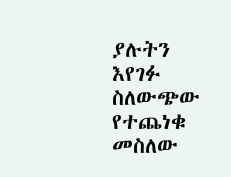ያሉትን እየገፉ ስለውጭው የተጨነቁ መስለው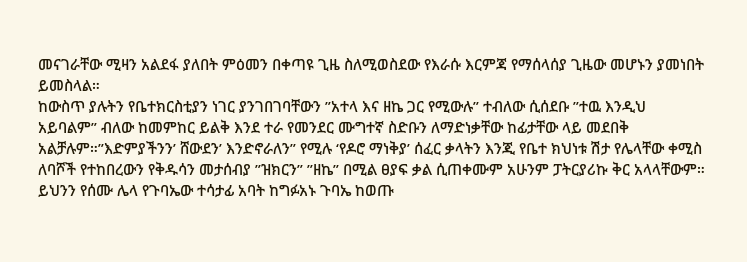መናገራቸው ሚዛን አልደፋ ያለበት ምዕመን በቀጣዩ ጊዜ ስለሚወስደው የእራሱ እርምጃ የማሰላሰያ ጊዜው መሆኑን ያመነበት ይመስላል።
ከውስጥ ያሉትን የቤተክርስቲያን ነገር ያንገበገባቸውን ”አተላ እና ዘኬ ጋር የሚውሉ” ተብለው ሲሰደቡ ”ተዉ እንዲህ አይባልም” ብለው ከመምከር ይልቅ እንደ ተራ የመንደር ሙግተኛ ስድቡን ለማድነቃቸው ከፊታቸው ላይ መደበቅ አልቻሉም።”እድምያችንን’ ሸውደን’ እንድኖራለን” የሚሉ ‘የዶሮ ማነቅያ’ ሰፈር ቃላትን እንጂ የቤተ ክህነቱ ሽታ የሌላቸው ቀሚስ ለባሾች የተከበረውን የቅዱሳን መታሰብያ ”ዝክርን” ”ዘኬ” በሚል ፀያፍ ቃል ሲጠቀሙም አሁንም ፓትርያሪኩ ቅር አላላቸውም።
ይህንን የሰሙ ሌላ የጉባኤው ተሳታፊ አባት ከግፉአኑ ጉባኤ ከወጡ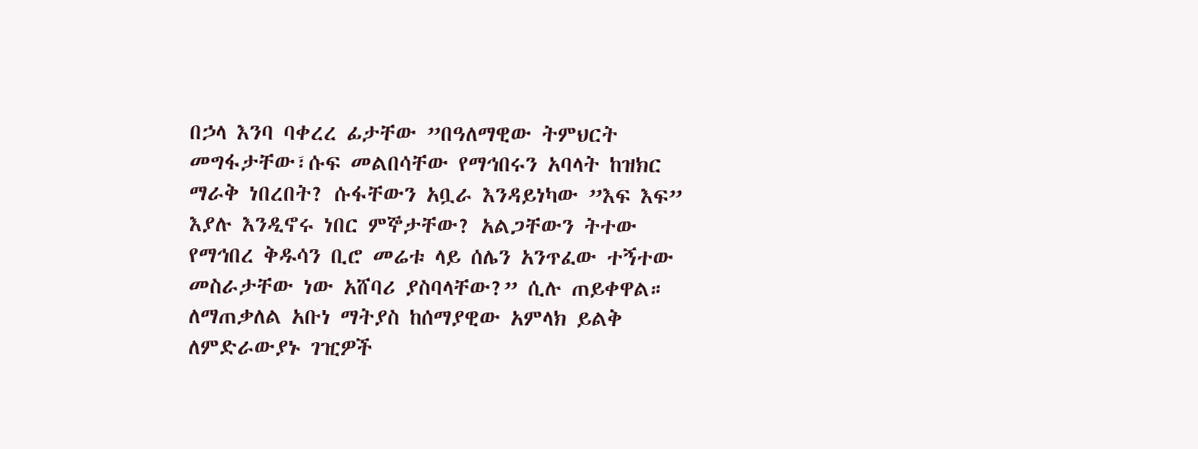በኃላ እንባ ባቀረረ ፊታቸው ”በዓለማዊው ትምህርት መግፋታቸው፣ሱፍ መልበሳቸው የማኅበሩን አባላት ከዝክር ማራቅ ነበረበት? ሱፋቸውን አቧራ እንዳይነካው ”እፍ እፍ” እያሉ እንዲኖሩ ነበር ምኞታቸው? አልጋቸውን ትተው የማኅበረ ቅዱሳን ቢሮ መሬቱ ላይ ሰሌን አንጥፈው ተኝተው መስራታቸው ነው አሸባሪ ያስባላቸው?” ሲሉ ጠይቀዋል።
ለማጠቃለል አቡነ ማትያስ ከሰማያዊው አምላክ ይልቅ ለምድራውያኑ ገዢዎች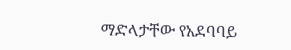ማድላታቸው የአደባባይ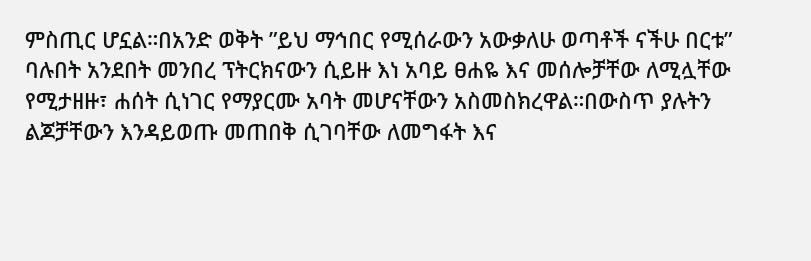ምስጢር ሆኗል።በአንድ ወቅት ”ይህ ማኅበር የሚሰራውን አውቃለሁ ወጣቶች ናችሁ በርቱ” ባሉበት አንደበት መንበረ ፕትርክናውን ሲይዙ እነ አባይ ፀሐዬ እና መሰሎቻቸው ለሚሏቸው የሚታዘዙ፣ ሐሰት ሲነገር የማያርሙ አባት መሆናቸውን አስመስክረዋል።በውስጥ ያሉትን ልጆቻቸውን እንዳይወጡ መጠበቅ ሲገባቸው ለመግፋት እና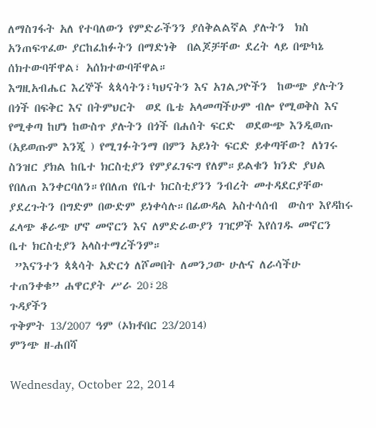ለማስገፋት አለ የተባለውን የምድራችንን ያሰቅልልኛል ያሉትን  ክስ አንጠፍጥፈው ያርከፈከፉትን በማድነቅ  በልጆቻቸው ደረት ላይ በጭካኔ ሰክተውባቸዋል፣ አሰክተውባቸዋል።
እግዚአብሔር እረኞች ጳጳሳትን፣ካህናትን እና አገልጋዮችን  ከውጭ ያሉትን በጎች በፍቅር እና በትምህርት  ወደ ቤቴ አላመጣችሁም ብሎ የሚወቅስ እና የሚቀጣ ከሆነ ከውስጥ ያሉትን በጎች በሐሰት ፍርድ  ወደውጭ እንዲወጡ (አይወጡም እንጂ ) የሚገፉትንማ በምን አይነት ፍርድ ይቀጣቸው? ለነገሩ ስንዝር ያክል ከቤተ ክርስቲያን የምያፈገፍግ የለም።ይልቁን ክንድ ያህል የበለጠ እንቀርባለን።የበለጠ የቤተ ክርስቲያንን ንብረት መተዳደርያቸው ያደረጉትን በግድም በውድም ይነቀሳሉ።በፊውዳል አስተሳሰብ  ውስጥ እየዳከሩ ፈላጭ ቆራጭ ሆኖ መኖርን እና ለምድራውያን ገዢዎች እየሰገዱ መኖርን ቤተ ክርስቲያን አላስተማረችንም።
 ”እናንተን ጳጳሳት አድርጎ ለሾመበት ለመንጋው ሁሉና ለራሳችሁ ተጠንቀቁ” ሐዋርያት ሥራ 20፣28
ጉዳያችን
ጥቅምት 13/2007 ዓም (ኦክቶበር 23/2014)
ምንጭ ዘ-ሐበሻ

Wednesday, October 22, 2014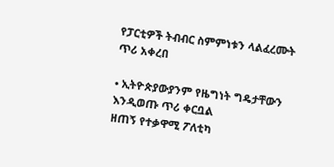የፓርቲዎች ትብብር ስምምነቱን ላልፈረሙት ጥሪ አቀረበ

• ኢትዮጵያውያንም የዜግነት ግዴታቸውን እንዲወጡ ጥሪ ቀርቧል
ዘጠኝ የተቃዋሚ ፖለቲካ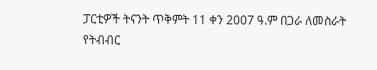ፓርቲዎች ትናንት ጥቅምት 11 ቀን 2007 ዓ.ም በጋራ ለመስራት የትብብር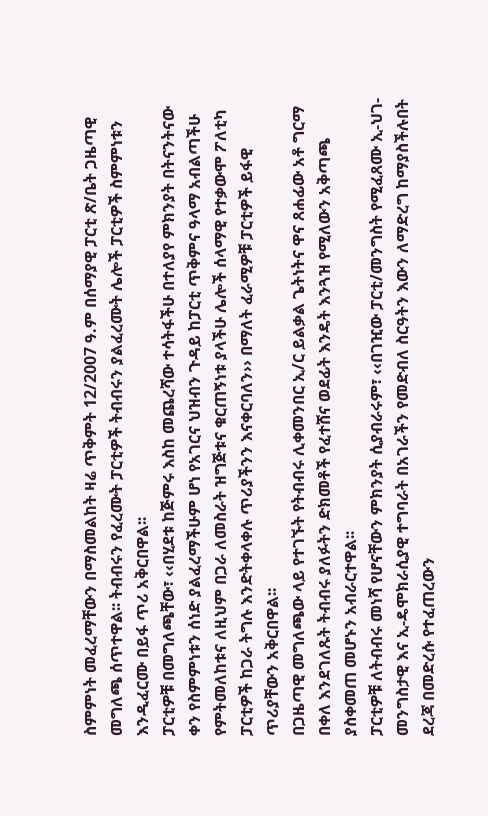ስምምነት መፈረማቸውን በማስመልከት ዛሬ ጥቅምት 12/2007 ዓ.ም በሰማያዊ ፓርቲ ጽ/ቤት ጋዜጣዊ መግለጫ ሰጥተዋል፡፡ ትብብሩን የፈረሙት ፓርቲዎች ትብብሩን ያልፈረሙት ሌሎች ፓርቲዎች ስምምነቱን እንዲፈርሙ በይፋ ጥሪ አቅርበዋል፡፡
ፓርቲዎቹ በመግለጫቸው፣ ‹‹በሂደቱ ከጅምሩ እስከ መጨረሻው ተሳትፋችሁ በተለያየ ምክንያት በትናንትናው ቀን የስምምነቱን ሰነድ ያልፈረማችሁም ሆነ የአገርና ህዝብን ጉዳይ ከፓርቲ ጥቅምና ዓላማ አብልጣችሁ የምትመለከቱና ለዚህም በጋራ ለመስራት ዝግጅቱና ቁርጠኝነቱ ያላችሁ ሌሎች ሰላማዊ የተቃውሞ ፖለቲካ ፓርቲዎች ከጋራ ትግሉ እንድትቀላቀሉ ጥሪያችንን እናቀርባለን›› በማለት ፈራሚዎቹ ፓርቲዎች ይፋዊ ጥሪያቸውን አቅርበዋል፡፡
በጋዜጣዊ መግለጫው ላይ የተገኙት የትብብሩ ሊቀመንበር ኢ/ር ይልቃል ጌትነትና ዋና ጸሐፊው አቶ ግርማ በቀለ እንደገለጹት ትብብሩ ያለፉትን ድክመቶች የፈተሸና ወደፊት እንዴት እንጓዝ የሚለውን አቅጣጫ ያስቀመጠ መሆኑን አብራርተዋል፡፡
ፓርቲዎቹ ለትብብሩ መነሻ የሆናቸውን ምክንያት ሲያብራሩም፣ ‹‹በገዢው ፓርቲ/መንግስት የሚፈጸሙ ኢ-ህገ-መንግስታዊ እና ኢ-ዴሞክራሲያዊ ተግባራት በአገራችን የመድብለ ስርዓትን እውን ለማድረግ ከማያስችሉበት ደረጃ በመድረሱ የተፈጠረውን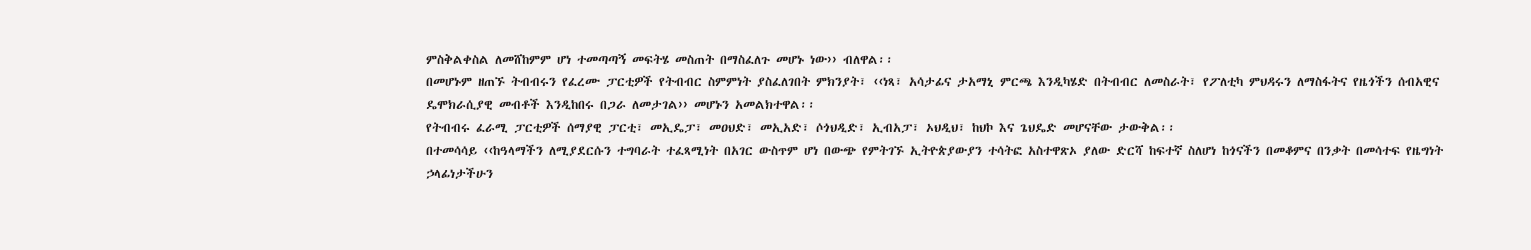ምስቅልቀስል ለመሸከምም ሆነ ተመጣጣኝ መፍትሄ መስጠት በማስፈለጉ መሆኑ ነው›› ብለዋል፡፡
በመሆኑም ዘጠኙ ትብብሩን የፈረሙ ፓርቲዎች የትብብር ስምምነት ያስፈለገበት ምክንያት፣ ‹‹ነጻ፣ አሳታፊና ታአማኒ ምርጫ እንዲካሄድ በትብብር ለመስራት፣ የፖለቲካ ምህዳሩን ለማስፋትና የዜጎችን ሰብአዊና ዴሞክራሲያዊ መብቶች እንዲከበሩ በጋራ ለመታገል›› መሆኑን አመልክተዋል፡፡
የትብብሩ ፈራሚ ፓርቲዎች ሰማያዊ ፓርቲ፣ መኢዴፓ፣ መዐህድ፣ መኢአድ፣ ሶጎህዲድ፣ ኢብአፓ፣ ኦህዲህ፣ ከህኮ እና ጌህዴድ መሆናቸው ታውቅል፡፡
በተመሳሳይ ‹‹ከዓላማችን ለሚያደርሱን ተግባራት ተፈጻሚነት በአገር ውስጥም ሆነ በውጭ የምትገኙ ኢትዮጵያውያን ተሳትፎ አስተዋጽኦ ያለው ድርሻ ከፍተኛ ስለሆነ ከጎናችን በመቆምና በንቃት በመሳተፍ የዜግነት ኃላፊነታችሁን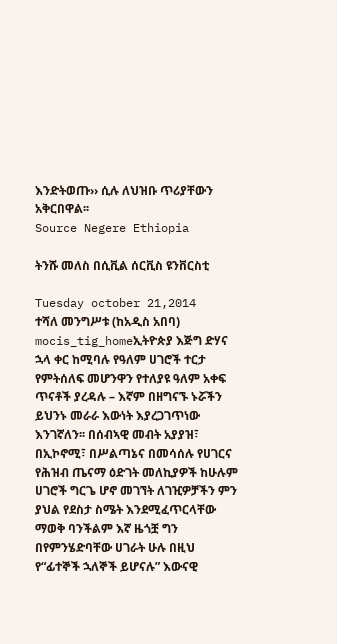እንድትወጡ›› ሲሉ ለህዝቡ ጥሪያቸውን አቅርበዋል፡፡
Source Negere Ethiopia

ትንሹ መለስ በሲቪል ሰርቪስ ዩንቨርስቲ

Tuesday october 21,2014
ተሻለ መንግሥቱ (ከአዲስ አበባ)
mocis_tig_homeኢትዮጵያ እጅግ ድሃና ኋላ ቀር ከሚባሉ የዓለም ሀገሮች ተርታ የምትሰለፍ መሆንዋን የተለያዩ ዓለም አቀፍ ጥናቶች ያረዳሉ – እኛም በዘግናኙ ኑሯችን ይህንኑ መራራ እውነት እያረጋገጥነው እንገኛለን፡፡ በሰብኣዊ መብት አያያዝ፣ በኢኮኖሚ፣ በሥልጣኔና በመሳሰሉ የሀገርና የሕዝብ ጤናማ ዕድገት መለኪያዎች ከሁሉም ሀገሮች ግርጌ ሆኖ መገኘት ለገዢዎቻችን ምን ያህል የደስታ ስሜት እንደሚፈጥርላቸው ማወቅ ባንችልም እኛ ዜጎቿ ግን በየምንሄድባቸው ሀገራት ሁሉ በዚህ የ“ፊተኞች ኋለኞች ይሆናሉ” እውናዊ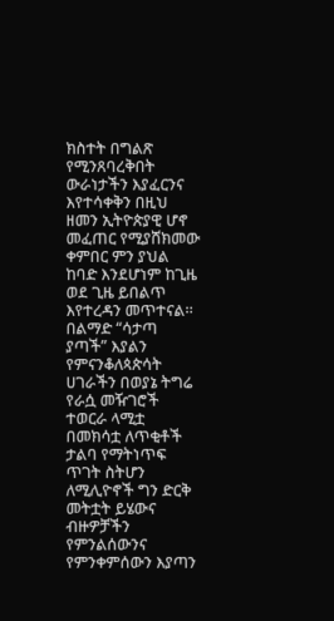ክስተት በግልጽ የሚንጸባረቅበት ውራነታችን እያፈርንና እየተሳቀቅን በዚህ ዘመን ኢትዮጵያዊ ሆኖ መፈጠር የሚያሸክመው ቀምበር ምን ያህል ከባድ እንደሆነም ከጊዜ ወደ ጊዜ ይበልጥ እየተረዳን መጥተናል፡፡ በልማድ “ሳታጣ ያጣች” እያልን የምናንቆለጳጵሳት ሀገራችን በወያኔ ትግሬ የራሷ መዥገሮች ተወርራ ላሚቷ በመክሳቷ ለጥቂቶች ታልባ የማትነጥፍ ጥገት ስትሆን ለሚሊዮኖች ግን ድርቅ መትቷት ይሄውና ብዙዎቻችን የምንልሰውንና የምንቀምሰውን እያጣን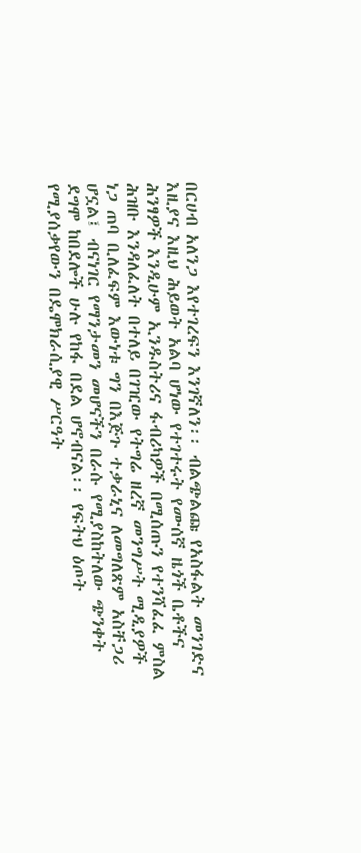በርሀብ አለንጋ እየተገረፍን እንገኛለን፡፡ ብልጭልጩ የአስፋልት መንገድና እዚያና እዚህ ሕይወት አልባ ሆነው የተገተሩት የሙሰኛ ዜጎች ቤቶችና ሕንፃዎች እንዲሁም ኢንዱስትሪና ፋብሪካዎች በሚሰጡን የተንሻፈፈ ምስል ሕዝቡ እንዳለፈለት በተለይ በገዢው የትግሬ ዘረኛ መንግሥት ሚዲያዎች ነጋ ጠባ ቢለፈፍም እውነቱ ግን በእጅጉ ተቃራኒና ለመግለጽም አስቸጋሪ ሆኗል፤ ብናነገር የማንታመን መሆናችን በራሱ የሚያስከትለው ጭንቀት ደግሞ ከበደሎች ሁሉ የከፋ በደል ሆኖብናል፡፡ የፍትህ ዕጦት የሚያሰቃየውን በዴሞክራሲያዊ ሥርዓት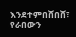እንደተምበሸበሸ፣ የራበውን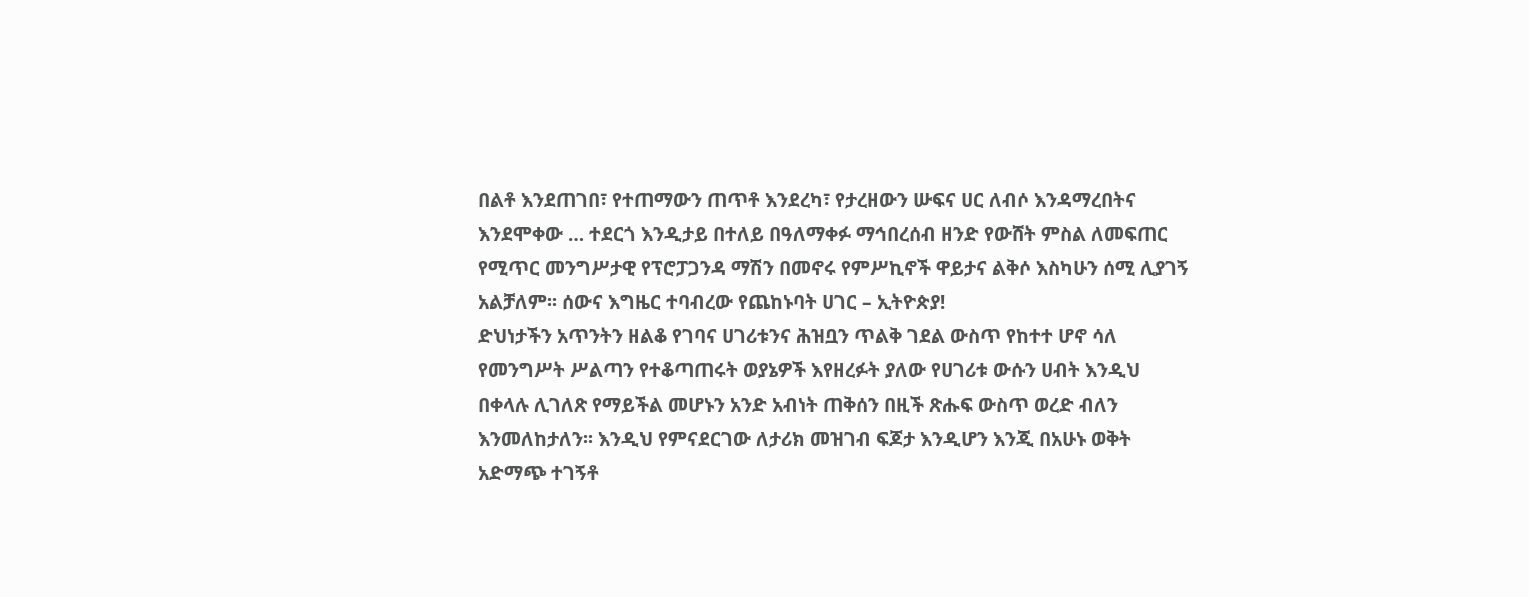በልቶ እንደጠገበ፣ የተጠማውን ጠጥቶ እንደረካ፣ የታረዘውን ሡፍና ሀር ለብሶ እንዳማረበትና እንደሞቀው … ተደርጎ እንዲታይ በተለይ በዓለማቀፉ ማኅበረሰብ ዘንድ የውሸት ምስል ለመፍጠር የሚጥር መንግሥታዊ የፕሮፓጋንዳ ማሽን በመኖሩ የምሥኪኖች ዋይታና ልቅሶ እስካሁን ሰሚ ሊያገኝ አልቻለም፡፡ ሰውና እግዜር ተባብረው የጨከኑባት ሀገር – ኢትዮጵያ!
ድህነታችን አጥንትን ዘልቆ የገባና ሀገሪቱንና ሕዝቧን ጥልቅ ገደል ውስጥ የከተተ ሆኖ ሳለ የመንግሥት ሥልጣን የተቆጣጠሩት ወያኔዎች እየዘረፉት ያለው የሀገሪቱ ውሱን ሀብት እንዲህ በቀላሉ ሊገለጽ የማይችል መሆኑን አንድ አብነት ጠቅሰን በዚች ጽሑፍ ውስጥ ወረድ ብለን እንመለከታለን፡፡ እንዲህ የምናደርገው ለታሪክ መዝገብ ፍጆታ እንዲሆን እንጂ በአሁኑ ወቅት አድማጭ ተገኝቶ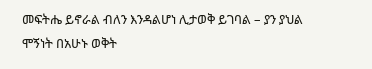መፍትሔ ይኖራል ብለን እንዳልሆነ ሊታወቅ ይገባል – ያን ያህል ሞኝነት በአሁኑ ወቅት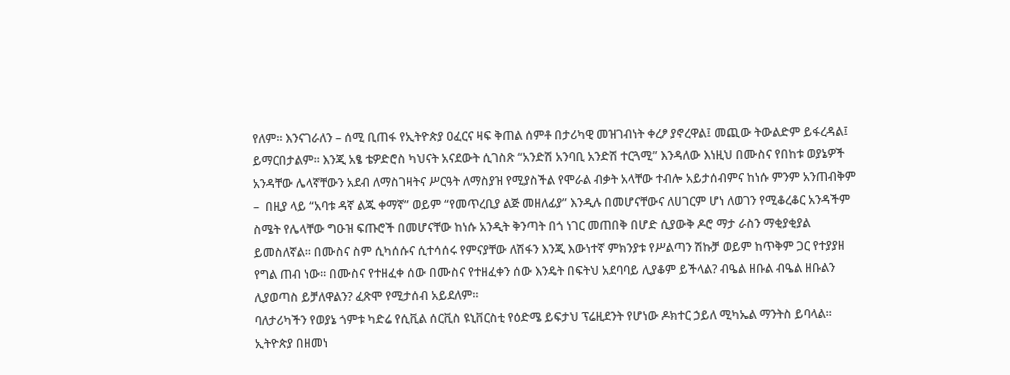የለም፡፡ እንናገራለን – ሰሚ ቢጠፋ የኢትዮጵያ ዐፈርና ዛፍ ቅጠል ሰምቶ በታሪካዊ መዝገብነት ቀረፆ ያኖረዋል፤ መጪው ትውልድም ይፋረዳል፤ ይማርበታልም፡፡ እንጂ አፄ ቴዎድሮስ ካህናት አናደውት ሲገስጽ “አንድሽ አንባቢ አንድሽ ተርጓሚ” እንዳለው እነዚህ በሙስና የበከቱ ወያኔዎች አንዳቸው ሌላኛቸውን አደብ ለማስገዛትና ሥርዓት ለማስያዝ የሚያስችል የሞራል ብቃት አላቸው ተብሎ አይታሰብምና ከነሱ ምንም አንጠብቅም –  በዚያ ላይ “አባቱ ዳኛ ልጁ ቀማኛ” ወይም “የመጥረቢያ ልጅ መዘለፊያ” እንዲሉ በመሆናቸውና ለሀገርም ሆነ ለወገን የሚቆረቆር አንዳችም ስሜት የሌላቸው ግዑዝ ፍጡሮች በመሆናቸው ከነሱ አንዲት ቅንጣት በጎ ነገር መጠበቅ በሆድ ሲያውቅ ዶሮ ማታ ራስን ማቂያቂያል ይመስለኛል፡፡ በሙስና ስም ሲካሰሱና ሲተሳሰሩ የምናያቸው ለሽፋን እንጂ እውነተኛ ምክንያቱ የሥልጣን ሽኩቻ ወይም ከጥቅም ጋር የተያያዘ የግል ጠብ ነው፡፡ በሙስና የተዘፈቀ ሰው በሙስና የተዘፈቀን ሰው እንዴት በፍትህ አደባባይ ሊያቆም ይችላል? ብዔል ዘቡል ብዔል ዘቡልን ሊያወጣስ ይቻለዋልን? ፈጽሞ የሚታሰብ አይደለም፡፡
ባለታሪካችን የወያኔ ጎምቱ ካድሬ የሲቪል ሰርቪስ ዩኒቨርስቲ የዕድሜ ይፍታህ ፕሬዚደንት የሆነው ዶክተር ኃይለ ሚካኤል ማንትስ ይባላል፡፡ ኢትዮጵያ በዘመነ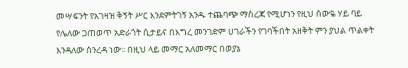መሣፍንት የአገዛዝ ቅኝት ሥር እንደምትገኝ አንዱ ተጨባጭ ማስረጃ የሚሆነን የዚህ ሰውዬ ሃይ ባይ የሌለው ጋጠወጥ አድራጎት ሲታይና በእግረ መንገድም ሀገራችን የገባችበት አዘቅት ምን ያህል ጥልቀት እንዳለው ስንረዳ ነው፡፡ በዚህ ላይ መማር አለመማር በወያኔ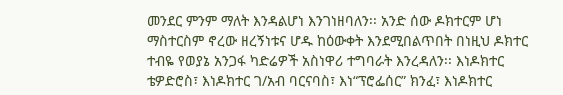መንደር ምንም ማለት እንዳልሆነ እንገነዘባለን፡፡ አንድ ሰው ዶክተርም ሆነ ማስተርስም ኖረው ዘረኝነቱና ሆዱ ከዕውቀት እንደሚበልጥበት በነዚህ ዶክተር ተብዬ የወያኔ አንጋፋ ካድሬዎች አስነዋሪ ተግባራት እንረዳለን፡፡ እነዶክተር ቴዎድሮስ፣ እነዶክተር ገ/አብ ባርናባስ፣ እነ“ፕሮፌሰር” ክንፈ፣ እነዶክተር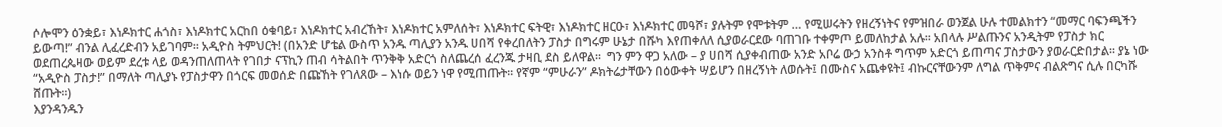ሶሎሞን ዕንቋይ፣ እነዶክተር ሐጎስ፣ እነዶክተር አርከበ ዕቁባይ፣ እነዶክተር አብረኸት፣ እነዶክተር አምለሰት፣ እነዶክተር ፍትዊ፣ እነዶክተር ዘርዑ፣ እነዶክተር መዓሾ፣ ያሉትም የሞቱትም … የሚሠሩትን የዘረኝነትና የምዝበራ ወንጀል ሁሉ ተመልክተን “መማር ባፍንጫችን ይውጣ!” ብንል ሊፈረድብን አይገባም፡፡ አዲዮስ ትምህርት! (በአንድ ሆቴል ውስጥ አንዱ ጣሊያን አንዱ ሀበሻ የቀረበለትን ፓስታ በግሩም ሁኔታ በሹካ እየጠቀለለ ሲያወራርደው ባጠገቡ ተቀምጦ ይመለከታል አሉ፡፡ አበላሉ ሥልጡንና አንዲትም የፓስታ ክር ወደጠረጴዛው ወይም ደረቱ ላይ ወዳንጠለጠላት የገበታ ናፕኪን ጠብ ሳትልበት ጥንቅቅ አድርጎ ስለጨረሰ ፈረንጁ ታዛቢ ደስ ይለዋል፡፡  ግን ምን ዋጋ አለው – ያ ሀበሻ ሲያቀብጠው አንድ አቦሬ ውኃ አንስቶ ግጥም አድርጎ ይጠጣና ፓስታውን ያወራርድበታል፡፡ ያኔ ነው “አዲዮስ ፓስታ!” በማለት ጣሊያኑ የፓስታዋን በጎርፍ መወሰድ በጩኸት የገለጸው – እነሱ ወይን ነዋ የሚጠጡት፡፡ የኛም “ምሁራን” ዶክትሬታቸውን በዕውቀት ሣይሆን በዘረኝነት ለወሱት፤ በሙስና አጨቀዩት፤ ብኩርናቸውንም ለግል ጥቅምና ብልጽግና ሲሉ በርካሹ ሸጡት፡፡)
እያንዳንዱን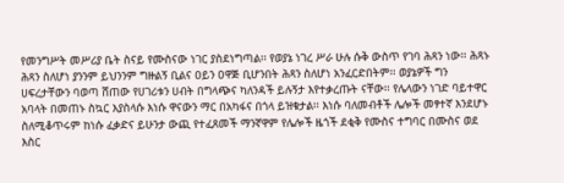የመንግሥት መሥሪያ ቤት ስናይ የሙስናው ነገር ያስደነግጣል፡፡ የወያኔ ነገረ ሥራ ሁሉ ሱቅ ውስጥ የገባ ሕጻን ነው፡፡ ሕጻኑ ሕጻን ስለሆነ ያንንም ይህንንም ግዙልኝ ቢልና ዐይን ዐዋጅ ቢሆንበት ሕጻን ስለሆነ አንፈርድበትም፡፡ ወያኔዎች ግን ሀፍረታቸውን ባወጣ ሸጠው የሀገሪቱን ሀብት በግላጭና ካለንዳች ይሉኝታ እየተቃረጡት ናቸው፡፡ የሌላውን ነገድ ባይተዋር አባላት በመጠኑ ስኳር እያስላሱ እነሱ ዋናውን ማር በአካፋና በጎላ ይዝቁታል፡፡ እነሱ ባለመብቶች ሌሎች መፃተኛ እንደሆኑ ስለሚቆጥሩም ከነሱ ፈቃድና ይሁንታ ውጪ የተፈጸመች ማንኛዋም የሌሎች ዜጎች ደቂቅ የሙስና ተግባር በሙስና ወደ እስር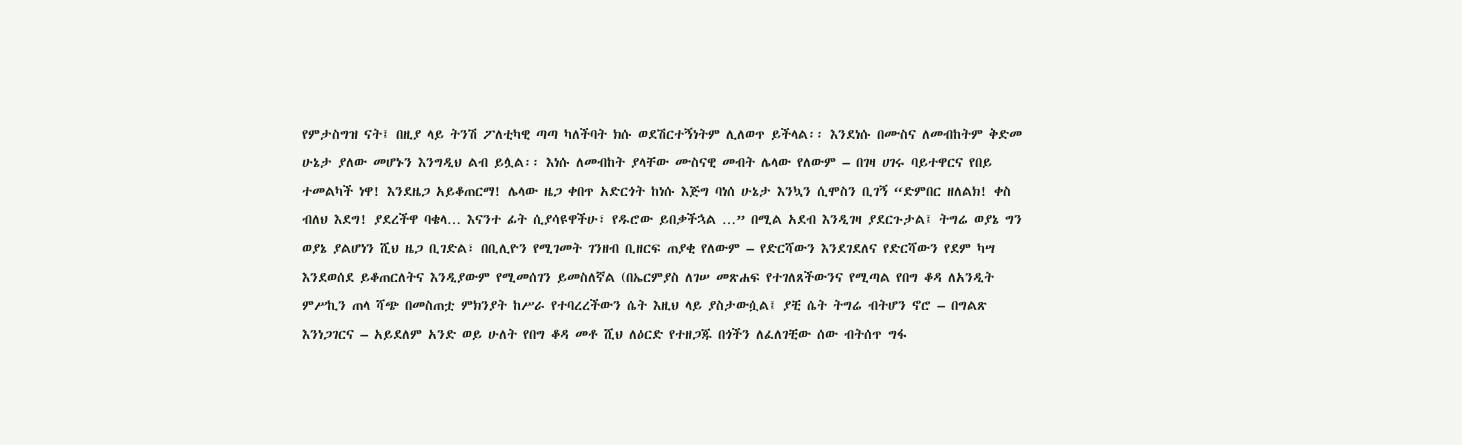የምታስግዝ ናት፤ በዚያ ላይ ትንሽ ፖለቲካዊ ጣጣ ካለችባት ክሱ ወደሽርተኝነትም ሊለወጥ ይችላል፡፡ እንደነሱ በሙስና ለመብከትም ቅድመ ሁኔታ ያለው መሆኑን እንግዲህ ልብ ይሏል፡፡ እነሱ ለመብከት ያላቸው ሙስናዊ መብት ሌላው የለውም – በገዛ ሀገሩ ባይተዋርና የበይ ተመልካች ነዋ! እንደዜጋ አይቆጠርማ! ሌላው ዜጋ ቀበጥ አድርጎት ከነሱ እጅግ ባነሰ ሁኔታ እንኳን ሲሞስን ቢገኝ “ድምበር ዘለልክ! ቀስ ብለህ እደግ! ያደረችዋ ባቄላ… እናንተ ፊት ሲያሳዩዋችሁ፣ የዱሮው ይበቃችኋል …” በሚል አደብ እንዲገዛ ያደርጉታል፤ ትግሬ ወያኔ ግን ወያኔ ያልሆነን ሺህ ዜጋ ቢገድል፣ በቢሊዮን የሚገመት ገንዘብ ቢዘርፍ ጠያቂ የለውም – የድርሻውን እንደገደለና የድርሻውን የደም ካሣ እንደወሰደ ይቆጠርለትና እንዲያውም የሚመሰገን ይመስለኛል (በኤርምያስ ለገሠ መጽሐፍ የተገለጸችውንና የሚጣል የበግ ቆዳ ለአንዲት ምሥኪን ጠላ ሻጭ በመስጠቷ ምክንያት ከሥራ የተባረረችውን ሴት እዚህ ላይ ያስታውሷል፤ ያቺ ሴት ትግሬ ብትሆን ኖሮ – በግልጽ እንነጋገርና – አይደለም አንድ ወይ ሁለት የበግ ቆዳ መቶ ሺህ ለዕርድ የተዘጋጁ በጎችን ለፈለገቺው ሰው ብትሰጥ ግፋ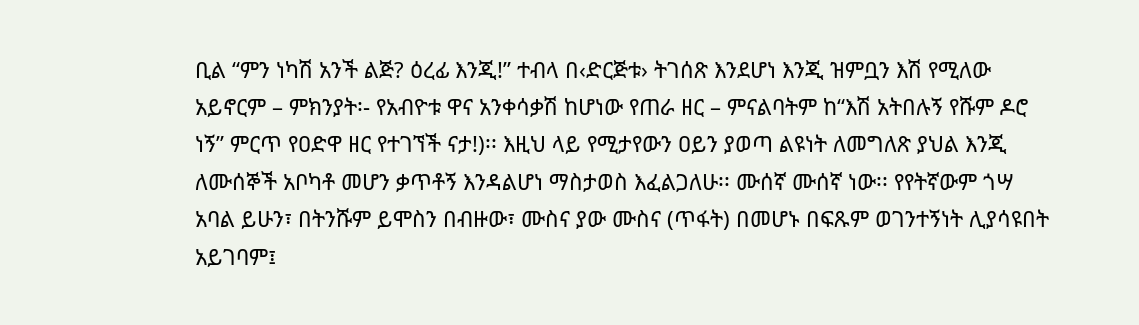ቢል “ምን ነካሽ አንች ልጅ? ዕረፊ እንጂ!” ተብላ በ‹ድርጅቱ› ትገሰጽ እንደሆነ እንጂ ዝምቧን እሽ የሚለው አይኖርም – ምክንያት፡- የአብዮቱ ዋና አንቀሳቃሽ ከሆነው የጠራ ዘር – ምናልባትም ከ“እሽ አትበሉኝ የሹም ዶሮ ነኝ” ምርጥ የዐድዋ ዘር የተገኘች ናታ!)፡፡ እዚህ ላይ የሚታየውን ዐይን ያወጣ ልዩነት ለመግለጽ ያህል እንጂ ለሙሰኞች አቦካቶ መሆን ቃጥቶኝ እንዳልሆነ ማስታወስ እፈልጋለሁ፡፡ ሙሰኛ ሙሰኛ ነው፡፡ የየትኛውም ጎሣ አባል ይሁን፣ በትንሹም ይሞስን በብዙው፣ ሙስና ያው ሙስና (ጥፋት) በመሆኑ በፍጹም ወገንተኝነት ሊያሳዩበት አይገባም፤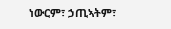ነውርም፣ ኃጢኣትም፣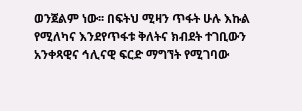ወንጀልም ነው፡፡ በፍትህ ሚዛን ጥፋት ሁሉ እኩል የሚለካና እንደየጥፋቱ ቅለትና ክብደት ተገቢውን አንቀጻዊና ኅሊናዊ ፍርድ ማግኘት የሚገባው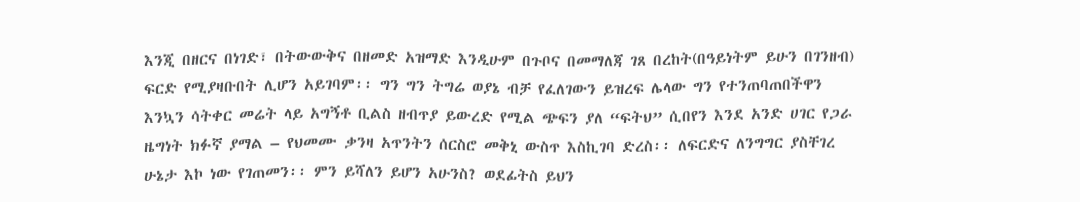እንጂ በዘርና በነገድ፣ በትውውቅና በዘመድ አዝማድ እንዲሁም በጉቦና በመማለጃ ገጸ በረከት(በዓይነትም ይሁን በገንዘብ) ፍርድ የሚያዛቡበት ሊሆን አይገባም፡፡ ግን ግን ትግሬ ወያኔ ብቻ የፈለገውን ይዝረፍ ሌላው ግን የተንጠባጠበችዋን እንኳን ሳትቀር መሬት ላይ አግኝቶ ቢልስ ዘብጥያ ይውረድ የሚል ጭፍን ያለ “ፍትህ” ሲበየን እንደ አንድ ሀገር የጋራ ዜግነት ክፉኛ ያማል – የህመሙ ቃንዛ አጥንትን ሰርስሮ መቅኒ ውስጥ እስኪገባ ድረስ፡፡ ለፍርድና ለንግግር ያስቸገረ ሁኔታ እኮ ነው የገጠመን፡፡ ምን ይሻለን ይሆን አሁንስ? ወደፊትስ ይህን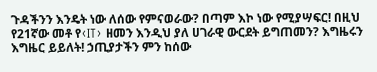ጉዳችንን እንዴት ነው ለሰው የምናወራው? በጣም እኮ ነው የሚያሣፍር! በዚህ የ21ኛው መቶ የ‹IT› ዘመን እንዲህ ያለ ሀገራዊ ውርደት ይግጠመን? እግዜሩን እግዜር ይይለት! ኃጢያታችን ምን ከሰው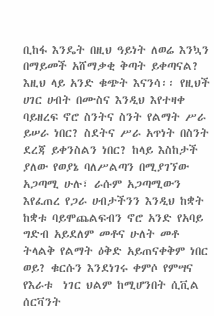ቢከፋ እንዴት በዚህ ዓይነት ለወሬ እንኳን በማይመች አሸማቃቂ ቅጣት ይቀጣናል?
እዚህ ላይ አንድ ቁጭት እናንሳ፡፡ የዚህች ሀገር ሀብት በሙስና እንዲህ እየተዛቀ ባይዘረፍ ኖሮ ስንትና ስንት የልማት ሥራ ይሠራ ነበር? ስደትና ሥራ አጥነት በስንት ደረጃ ይቀንስልን ነበር? ከላይ እስከታች ያለው የወያኔ ባለሥልጣን በሚያገኘው አጋጣሚ ሁሉ፣ ራሱም አጋጣሚውን እየፈጠረ የጋራ ሀብታችንን እንዲህ ከቋት ከቋቱ ባይሞጨልፍብን ኖሮ አንድ የአባይ ግድብ አይደለም መቶና ሁለት መቶ ትላልቅ የልማት ዕቅድ አይጠናቀቅም ነበር ወይ? ቁርሱን እንደነገሩ ቀምሶ የምሣና የእራቱ  ነገር ህልም ከሚሆንበት ሲቪል ሰርቫንት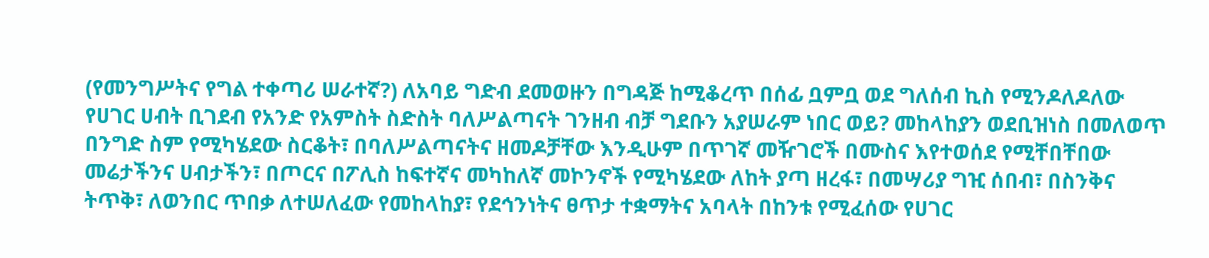(የመንግሥትና የግል ተቀጣሪ ሠራተኛ?) ለአባይ ግድብ ደመወዙን በግዳጅ ከሚቆረጥ በሰፊ ቧምቧ ወደ ግለሰብ ኪስ የሚንዶለዶለው የሀገር ሀብት ቢገደብ የአንድ የአምስት ስድስት ባለሥልጣናት ገንዘብ ብቻ ግደቡን አያሠራም ነበር ወይ? መከላከያን ወደቢዝነስ በመለወጥ በንግድ ስም የሚካሄደው ስርቆት፣ በባለሥልጣናትና ዘመዶቻቸው እንዲሁም በጥገኛ መዥገሮች በሙስና እየተወሰደ የሚቸበቸበው መሬታችንና ሀብታችን፣ በጦርና በፖሊስ ከፍተኛና መካከለኛ መኮንኖች የሚካሄደው ለከት ያጣ ዘረፋ፣ በመሣሪያ ግዢ ሰበብ፣ በስንቅና ትጥቅ፣ ለወንበር ጥበቃ ለተሠለፈው የመከላከያ፣ የደኅንነትና ፀጥታ ተቋማትና አባላት በከንቱ የሚፈሰው የሀገር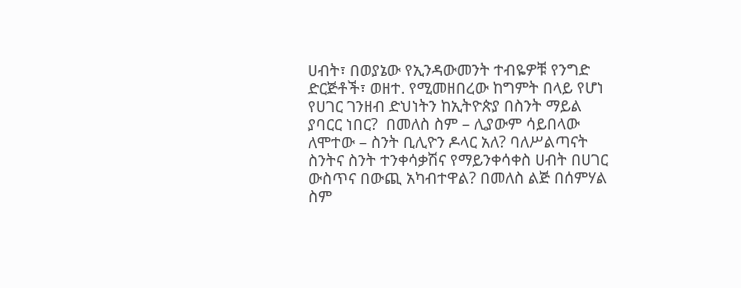ሀብት፣ በወያኔው የኢንዳውመንት ተብዬዎቹ የንግድ ድርጅቶች፣ ወዘተ. የሚመዘበረው ከግምት በላይ የሆነ የሀገር ገንዘብ ድህነትን ከኢትዮጵያ በስንት ማይል ያባርር ነበር?  በመለስ ስም – ሊያውም ሳይበላው ለሞተው – ስንት ቢሊዮን ዶላር አለ? ባለሥልጣናት ስንትና ስንት ተንቀሳቃሽና የማይንቀሳቀስ ሀብት በሀገር ውስጥና በውጪ አካብተዋል? በመለስ ልጅ በሰምሃል ስም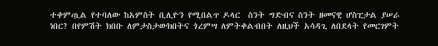ተቀምጧል የተባለው ከአምስት ቢሊዮን የሚበልጥ ዶላር  ስንት ግድብና ስንት ዘመናዊ ሆስፒታል ያሠራ ነበር? በየምሽት ክበቡ ለምታስታውክበትና ጎረምሣ ለምትቀልብበት ለዚህች አሳዳጊ ለበደላት የመርገምት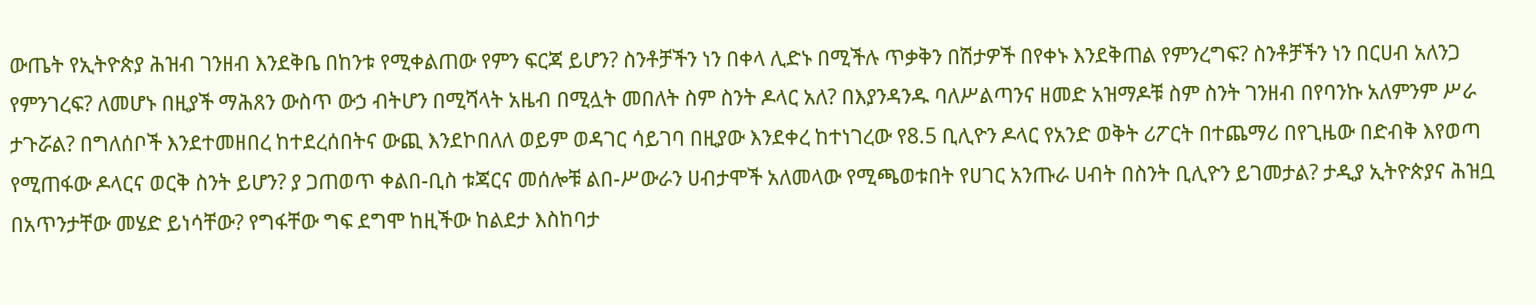ውጤት የኢትዮጵያ ሕዝብ ገንዘብ እንደቅቤ በከንቱ የሚቀልጠው የምን ፍርጃ ይሆን? ስንቶቻችን ነን በቀላ ሊድኑ በሚችሉ ጥቃቅን በሽታዎች በየቀኑ እንደቅጠል የምንረግፍ? ስንቶቻችን ነን በርሀብ አለንጋ የምንገረፍ? ለመሆኑ በዚያች ማሕጸን ውስጥ ውኃ ብትሆን በሚሻላት አዜብ በሚሏት መበለት ስም ስንት ዶላር አለ? በእያንዳንዱ ባለሥልጣንና ዘመድ አዝማዶቹ ስም ስንት ገንዘብ በየባንኩ አለምንም ሥራ ታጉሯል? በግለሰቦች እንደተመዘበረ ከተደረሰበትና ውጪ እንደኮበለለ ወይም ወዳገር ሳይገባ በዚያው እንደቀረ ከተነገረው የ8.5 ቢሊዮን ዶላር የአንድ ወቅት ሪፖርት በተጨማሪ በየጊዜው በድብቅ እየወጣ የሚጠፋው ዶላርና ወርቅ ስንት ይሆን? ያ ጋጠወጥ ቀልበ-ቢስ ቱጃርና መሰሎቹ ልበ-ሥውራን ሀብታሞች አለመላው የሚጫወቱበት የሀገር አንጡራ ሀብት በስንት ቢሊዮን ይገመታል? ታዲያ ኢትዮጵያና ሕዝቧ በአጥንታቸው መሄድ ይነሳቸው? የግፋቸው ግፍ ደግሞ ከዚችው ከልደታ እስከባታ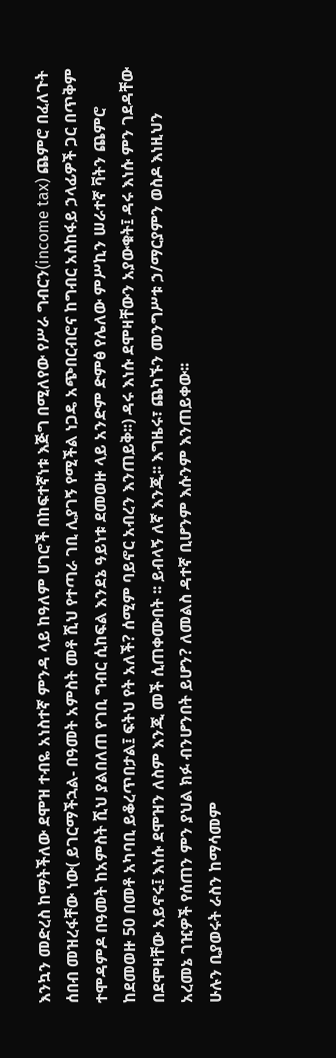እንኳን መድረስ ከማትችለው ደሞዝ ተብዬ አነስተኛ ምንዳ ላይ ከዓለም ሀገሮች በከፍተኛነቱ እጅግ በሚለየው የሥራ ግብርን(income tax) ጨምሮ በፈለጉት ሰበብ መዝረፋቸው ነው( ይገርማችኋል- በዓመት አምስት መቶ ሺህ የተጣራ ገቢ ሊያገኝ የሚችል ነጋዴ አጭበርብሮና ከግብር አስከፋይ ኃላፊዎች ጋር በጥቅም ተሞዳምዶ በዓመት ከአምስት ሺህ ያልበለጠ የገቢ ግብር ሲከፍል እንደኔ ዓይነቱ ደመወዙ ላይ አንድም ድምፅ የሌለው ምሥኪን ሠራተኛ ቫትን ጨምሮ ከደመወዙ 50 በመቶ አካባቢ ይቆረጥበታል፤ ፍትህ የት አለች? ሰሚም ባይኖር አብረን እንጠይቅ፡፡) ዳሩ እነሱ ደሞዛቸውን አያውቁት፤ ዳሩ እነሱ ምን ገደዳቸው በደሞዛቸው አይኖሩ፤ እነሱ ደሞዝን ለስም እንጂ መች ሲጠቀሙበት ፡፡ ይብላኝ ለኛ እንጂ፡፡ እግዜሩ፣ ጨካኙን መንግሥቱ ኃ/ማርያምን ወስዶ እነዚህን አረመኔ ገዢዎች የሰጠን ምን ያህል ክፉ ብንሆንበት ይሆን? ለመልስ ዳተኛ ቢሆንም እሱንም እንጠይቀው፡፡
ሁሉን ቢያወሩት ራስን ከማሳመም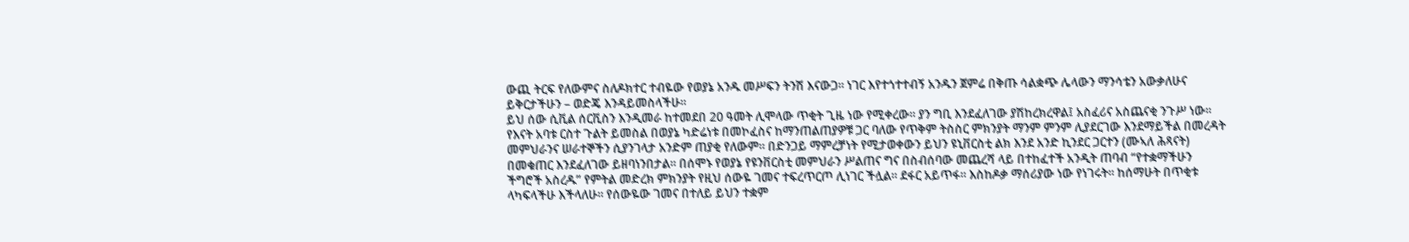ውጪ ትርፍ የለውምና ስለዶክተር ተብዬው የወያኔ አንዱ መሥፍን ትንሽ እናውጋ፡፡ ነገር እየተጎተተብኝ አንዱን ጀምሬ በቅጡ ሳልቋጭ ሌላውን ማንሳቴን አውቃለሁና ይቅርታችሁን – ወድጄ እንዳይመስላችሁ፡፡
ይህ ሰው ሲቪል ሰርቪስን እንዲመራ ከተመደበ 20 ዓመት ሊሞላው ጥቂት ጊዜ ነው የሚቀረው፡፡ ያን ግቢ እንደፈለገው ያሽከረክረዋል፤ አስፈሪና አስጨናቂ ንጉሥ ነው፡፡ የእናት አባቱ ርስተ ጉልት ይመስል በወያኔ ካድሬነቱ በመኮፈስና ከማንጠልጠያዎቹ ጋር ባለው የጥቅም ትስስር ምክንያት ማንም ምንም ሊያደርገው እንደማይችል በመረዳት መምህራንና ሠራተኞችን ሲያንገላታ አንድም ጠያቂ የለውም፡፡ በድንጋይ ማምረቻነት የሚታወቀውን ይህን ዩኒቨርስቲ ልክ እንደ አንድ ኪንደር ጋርተን (ሙኣለ ሕጻናት) በመቁጠር እንደፈለገው ይዘባነንበታል፡፡ በሰሞኑ የወያኔ የዩንቨርስቲ መምህራን ሥልጠና ግና በስብሰባው መጨረሻ ላይ በተከፈተች አንዲት ጠባብ “የተቋማችሁን ችግሮች አስረዱ” የምትል መድረክ ምክንያት የዚህ ሰውዬ ገመና ተፍረጥርጦ ሊነገር ችሏል፡፡ ደፋር አይጥፋ፡፡ እስከዶቃ ማሰሪያው ነው የነገሩት፡፡ ከሰማሁት በጥቂቱ ላካፍላችሁ እችላለሁ፡፡ የሰውዬው ገመና በተለይ ይህን ተቋም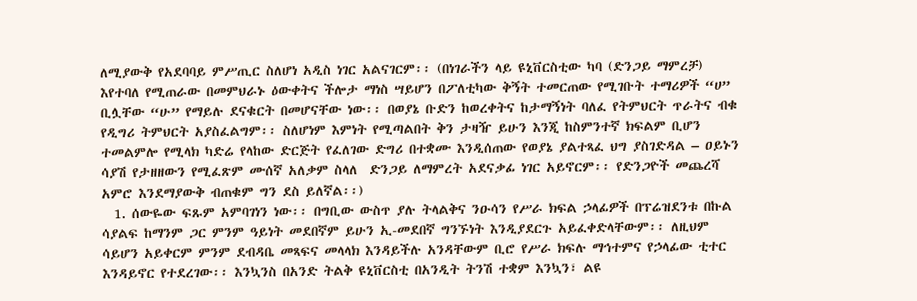ለሚያውቅ የአደባባይ ምሥጢር ስለሆነ አዲስ ነገር አልናገርም፡፡ (በነገራችን ላይ ዩኒቨርስቲው ካባ (ድንጋይ ማምረቻ) እየተባለ የሚጠራው በመምህራኑ ዕውቀትና ችሎታ ማነስ ሣይሆን በፖለቲካው ቅኝት ተመርጠው የሚገቡት ተማሪዎች “ሀ” ቢሏቸው “ሁ” የማይሉ ደናቁርት በመሆናቸው ነው፡፡ በወያኔ ቡድን ከወረቀትና ከታማኝነት ባለፈ የትምህርት ጥራትና ብቁ የዲግሪ ትምህርት አያስፈልግም፡፡ ስለሆነም እምነት የሚጣልበት ቅን ታዛዥ ይሁን እንጂ ከስምንተኛ ክፍልም ቢሆን ተመልምሎ የሚላክ ካድሬ የላከው ድርጅት የፈለገው ድግሪ በተቋሙ እንዲሰጠው የወያኔ ያልተጻፈ ህግ ያስገድዳል – ዐይኑን ሳያሽ የታዘዘውን የሚፈጽም ሙሰኛ አለቃም ስላለ  ድንጋይ ለማምረት አደናቃፊ ነገር አይኖርም፡፡ የድንጋዮች መጨረሻ አምሮ እንደማያውቅ ብጠቁም ግን ደስ ይለኛል፡፡)
  1. ሰውዬው ፍጹም አምባገነን ነው፡፡ በግቢው ውስጥ ያሉ ትላልቅና ንዑሳን የሥራ ክፍል ኃላፊዎች በፕሬዝደንቱ በኩል ሳያልፍ ከማንም ጋር ምንም ዓይነት መደበኛም ይሁን ኢ-መደበኛ ግንኙነት እንዲያደርጉ አይፈቀድላቸውም፡፡ ለዚህም ሳይሆን አይቀርም ምንም ደብዳቤ መጻፍና መላላክ እንዳይችሉ አንዳቸውም ቢሮ የሥራ ክፍሉ ማኅተምና የኃላፊው ቲተር እንዳይኖር የተደረገው፡፡ እንኳንስ በአንድ ትልቅ ዩኒቨርስቲ በአንዲት ትንሽ ተቋም እንኳን፣ ልዩ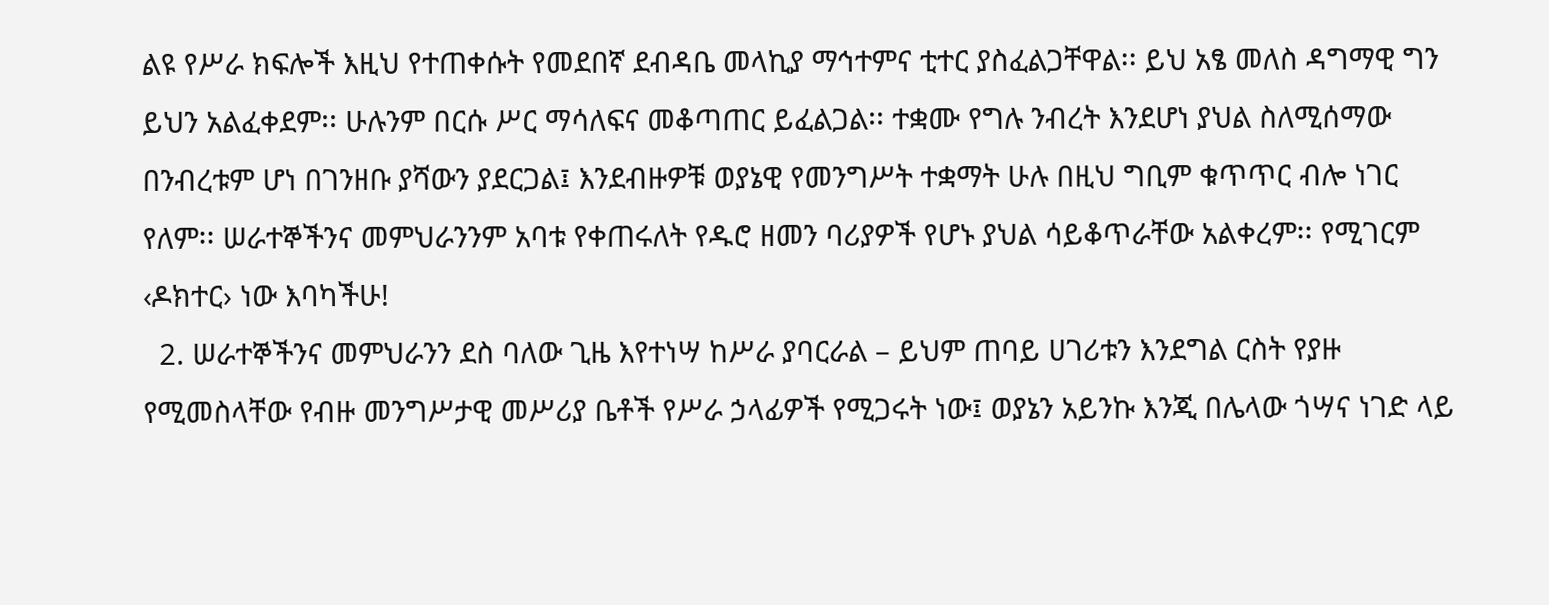ልዩ የሥራ ክፍሎች እዚህ የተጠቀሱት የመደበኛ ደብዳቤ መላኪያ ማኅተምና ቲተር ያስፈልጋቸዋል፡፡ ይህ አፄ መለስ ዳግማዊ ግን ይህን አልፈቀደም፡፡ ሁሉንም በርሱ ሥር ማሳለፍና መቆጣጠር ይፈልጋል፡፡ ተቋሙ የግሉ ንብረት እንደሆነ ያህል ስለሚሰማው በንብረቱም ሆነ በገንዘቡ ያሻውን ያደርጋል፤ እንደብዙዎቹ ወያኔዊ የመንግሥት ተቋማት ሁሉ በዚህ ግቢም ቁጥጥር ብሎ ነገር የለም፡፡ ሠራተኞችንና መምህራንንም አባቱ የቀጠሩለት የዱሮ ዘመን ባሪያዎች የሆኑ ያህል ሳይቆጥራቸው አልቀረም፡፡ የሚገርም ‹ዶክተር› ነው እባካችሁ!
  2. ሠራተኞችንና መምህራንን ደስ ባለው ጊዜ እየተነሣ ከሥራ ያባርራል – ይህም ጠባይ ሀገሪቱን እንደግል ርስት የያዙ የሚመስላቸው የብዙ መንግሥታዊ መሥሪያ ቤቶች የሥራ ኃላፊዎች የሚጋሩት ነው፤ ወያኔን አይንኩ እንጂ በሌላው ጎሣና ነገድ ላይ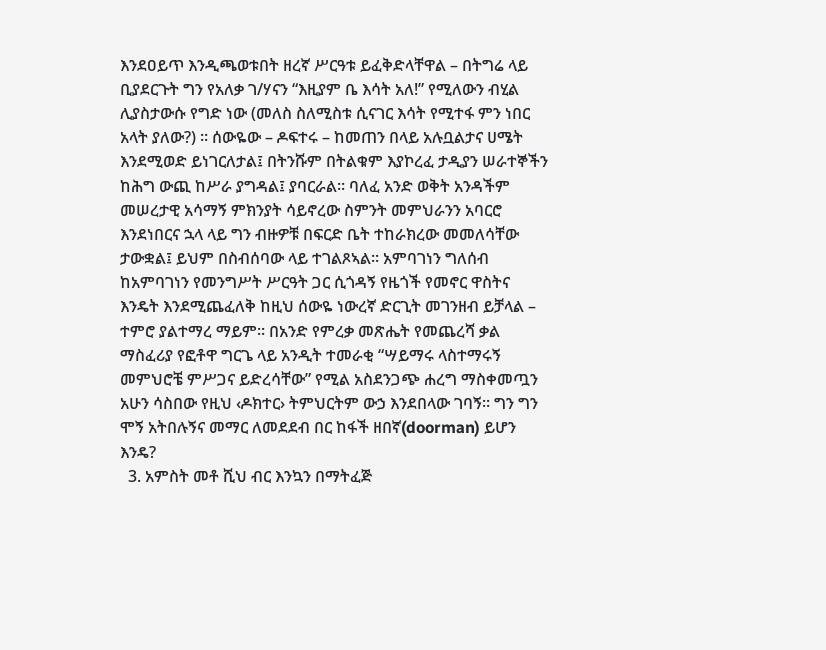እንደዐይጥ እንዲጫወቱበት ዘረኛ ሥርዓቱ ይፈቅድላቸዋል – በትግሬ ላይ ቢያደርጉት ግን የአለቃ ገ/ሃናን “እዚያም ቤ እሳት አለ!” የሚለውን ብሂል ሊያስታውሱ የግድ ነው (መለስ ስለሚስቱ ሲናገር እሳት የሚተፋ ምን ነበር አላት ያለው?) ፡፡ ሰውዬው – ዶፍተሩ – ከመጠን በላይ አሉቧልታና ሀሜት እንደሚወድ ይነገርለታል፤ በትንሹም በትልቁም እያኮረፈ ታዲያን ሠራተኞችን ከሕግ ውጪ ከሥራ ያግዳል፤ ያባርራል፡፡ ባለፈ አንድ ወቅት አንዳችም መሠረታዊ አሳማኝ ምክንያት ሳይኖረው ስምንት መምህራንን አባርሮ እንደነበርና ኋላ ላይ ግን ብዙዎቹ በፍርድ ቤት ተከራክረው መመለሳቸው ታውቋል፤ ይህም በስብሰባው ላይ ተገልጾኣል፡፡ አምባገነን ግለሰብ ከአምባገነን የመንግሥት ሥርዓት ጋር ሲጎዳኝ የዜጎች የመኖር ዋስትና እንዴት እንደሚጨፈለቅ ከዚህ ሰውዬ ነውረኛ ድርጊት መገንዘብ ይቻላል – ተምሮ ያልተማረ ማይም፡፡ በአንድ የምረቃ መጽሔት የመጨረሻ ቃል ማስፈሪያ የፎቶዋ ግርጌ ላይ አንዲት ተመራቂ “ሣይማሩ ላስተማሩኝ መምህሮቼ ምሥጋና ይድረሳቸው” የሚል አስደንጋጭ ሐረግ ማስቀመጧን አሁን ሳስበው የዚህ ‹ዶክተር› ትምህርትም ውኃ እንደበላው ገባኝ፡፡ ግን ግን ሞኝ አትበሉኝና መማር ለመደደብ በር ከፋች ዘበኛ(doorman) ይሆን እንዴ?
  3. አምስት መቶ ሺህ ብር እንኳን በማትፈጅ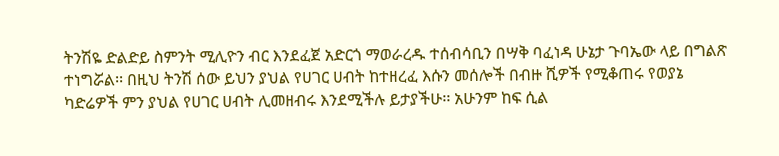ትንሽዬ ድልድይ ስምንት ሚሊዮን ብር እንደፈጀ አድርጎ ማወራረዱ ተሰብሳቢን በሣቅ ባፈነዳ ሁኔታ ጉባኤው ላይ በግልጽ ተነግሯል፡፡ በዚህ ትንሽ ሰው ይህን ያህል የሀገር ሀብት ከተዘረፈ እሱን መሰሎች በብዙ ሺዎች የሚቆጠሩ የወያኔ ካድሬዎች ምን ያህል የሀገር ሀብት ሊመዘብሩ እንደሚችሉ ይታያችሁ፡፡ አሁንም ከፍ ሲል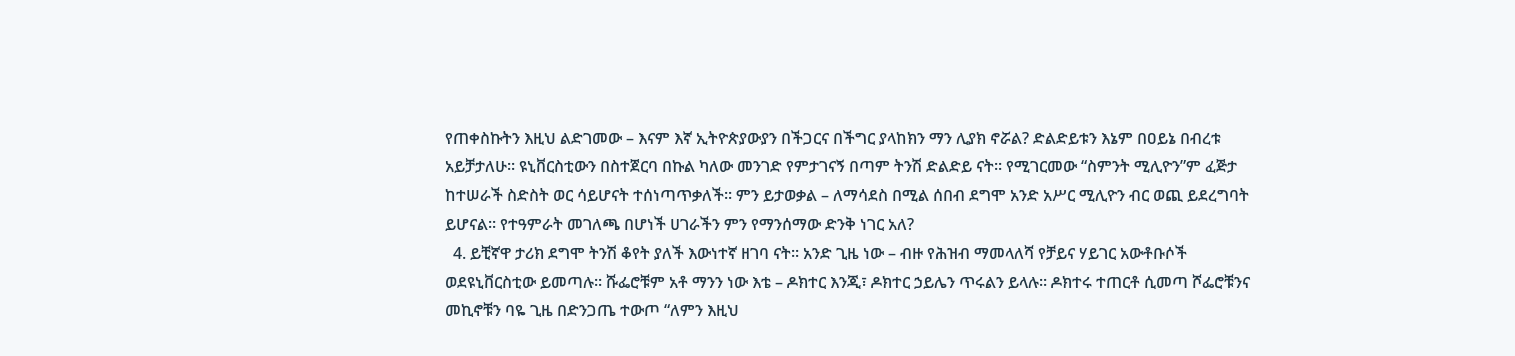የጠቀስኩትን እዚህ ልድገመው – እናም እኛ ኢትዮጵያውያን በችጋርና በችግር ያላከክን ማን ሊያክ ኖሯል? ድልድይቱን እኔም በዐይኔ በብረቱ አይቻታለሁ፡፡ ዩኒቨርስቲውን በስተጀርባ በኩል ካለው መንገድ የምታገናኝ በጣም ትንሽ ድልድይ ናት፡፡ የሚገርመው “ስምንት ሚሊዮን”ም ፈጅታ ከተሠራች ስድስት ወር ሳይሆናት ተሰነጣጥቃለች፡፡ ምን ይታወቃል – ለማሳደስ በሚል ሰበብ ደግሞ አንድ አሥር ሚሊዮን ብር ወጪ ይደረግባት ይሆናል፡፡ የተዓምራት መገለጫ በሆነች ሀገራችን ምን የማንሰማው ድንቅ ነገር አለ?
  4. ይቺኛዋ ታሪክ ደግሞ ትንሽ ቆየት ያለች እውነተኛ ዘገባ ናት፡፡ አንድ ጊዜ ነው – ብዙ የሕዝብ ማመላለሻ የቻይና ሃይገር አውቶቡሶች ወደዩኒቨርስቲው ይመጣሉ፡፡ ሹፌሮቹም አቶ ማንን ነው እቴ – ዶክተር እንጂ፣ ዶክተር ኃይሌን ጥሩልን ይላሉ፡፡ ዶክተሩ ተጠርቶ ሲመጣ ሾፌሮቹንና መኪኖቹን ባዬ ጊዜ በድንጋጤ ተውጦ “ለምን እዚህ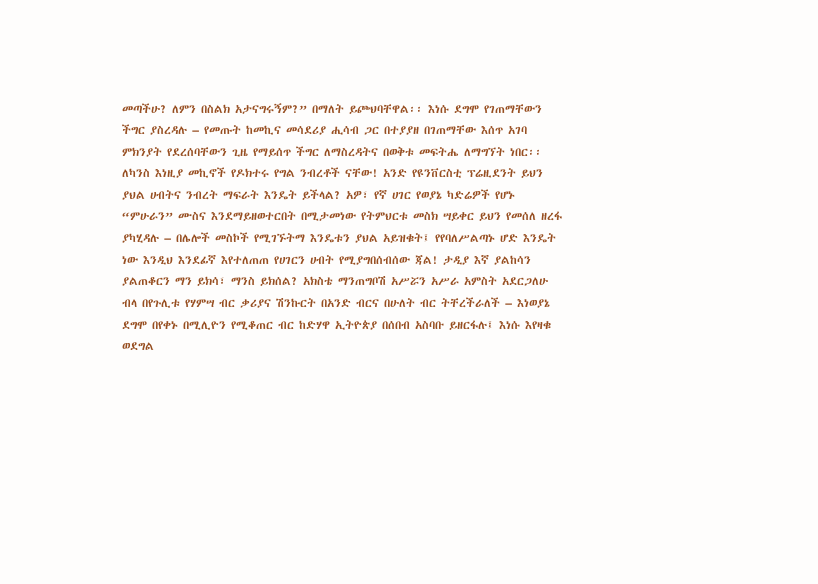መጣችሁ? ለምን በስልክ አታናግሩኝም?” በማለት ይጮህባቸዋል፡፡ እነሱ ደግሞ የገጠማቸውን ችግር ያስረዳሉ – የመጡት ከመኪና መሳደሪያ ሒሳብ ጋር በተያያዘ በገጠማቸው እሰጥ አገባ ምክንያት የደረሰባቸውን ጊዜ የማይሰጥ ችግር ለማስረዳትና በወቅቱ መፍትሔ ለማግኘት ነበር፡፡ ለካንስ እነዚያ መኪኖች የዶክተሩ የግል ንብረቶች ናቸው! አንድ የዩንቨርስቲ ፕሬዚደንት ይህን ያህል ሀብትና ንብረት ማፍራት እንዴት ይችላል? አዎ፣ የኛ ሀገር የወያኔ ካድሬዎች የሆኑ “ምሁራን” ሙስና እንደማይዘወተርበት በሚታመነው የትምህርቱ መስክ ሣይቀር ይህን የመሰለ ዘረፋ ያካሂዳሉ – በሌሎች መስኮች የሚገኙትማ እንዴቱን ያህል አይዝቁት፤ የየባለሥልጣኑ ሆድ እንዴት ነው እንዲህ እንደፊኛ እየተለጠጠ የሀገርን ሀብት የሚያግበሰብሰው ጃል! ታዲያ እኛ ያልከሳን ያልጠቆርን ማን ይክሳ፣ ማንስ ይክሰል? አክስቴ ማንጠግቦሽ አሥሯን አሥራ አምስት አደርጋለሁ ብላ በየጉሊቱ የሃምሣ ብር ቃሪያና ሽንኩርት በአንድ ብርና በሁለት ብር ትቸረችራለች – እነወያኔ ደግሞ በየቀኑ በሚሊዮን የሚቆጠር ብር ከድሃዋ ኢትዮጵያ በሰበብ አስባቡ ይዘርፋሉ፤ እነሱ እየዛቁ ወደግል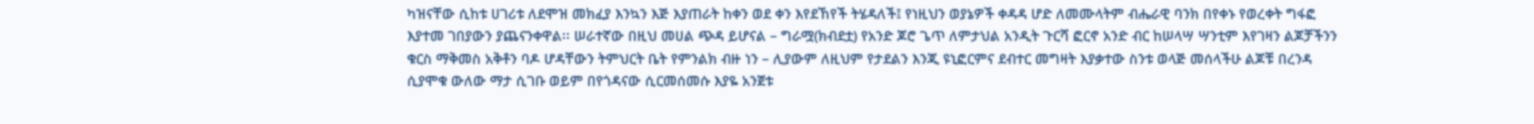ካዝናቸው ሲከቱ ሀገሪቱ ለደሞዝ መክፈያ እንኳን እጅ እያጠራት ከቀን ወደ ቀን እየደኸየች ትሄዳለች፤ የነዚህን ወያኔዎች ቀዳዳ ሆድ ለመሙላትም ብሔራዊ ባንክ በየቀኑ የወረቀት ግፋፎ እያተመ ገበያውን ያጨናንቀዋል፡፡ ሠራተኛው በዚህ መሀል ጭዳ ይሆናል – ግራሟ(ክብደቷ) የአንድ ጆሮ ጌጥ ለምታህል አንዲት ጉርሻ ፎርኖ አንድ ብር ከሠላሣ ሣንቲም እየገዛን ልጆቻችንን ቁርስ ማቅመስ አቅቶን ባዶ ሆዳቸውን ትምህርት ቤት የምንልክ ብዙ ነን – ሊያውም ለዚህም የታደልን እንጂ ዩኒፎርምና ደብተር መግዛት እያቃተው ስንቱ ወላጅ መሰላችሁ ልጆቹ በረንዳ ሲያሞቁ ውለው ማታ ሲገቡ ወይም በየጎዳናው ሲርመሰመሱ እያዬ አንጀቱ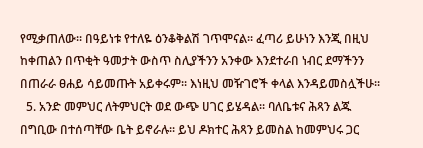የሚቃጠለው፡፡ በዓይነቱ የተለዬ ዕንቆቅልሽ ገጥሞናል፡፡ ፈጣሪ ይሁነን እንጂ በዚህ ከቀጠልን በጥቂት ዓመታት ውስጥ ስሊያችንን አንቀው እንደተራበ ነብር ደማችንን በጠራራ ፀሐይ ሳይመጡት አይቀሩም፡፡ እነዚህ መዥገሮች ቀላል እንዳይመስሏችሁ፡፡
  5. አንድ መምህር ለትምህርት ወደ ውጭ ሀገር ይሄዳል፡፡ ባለቤቱና ሕጻን ልጁ በግቢው በተሰጣቸው ቤት ይኖራሉ፡፡ ይህ ዶክተር ሕጻን ይመስል ከመምህሩ ጋር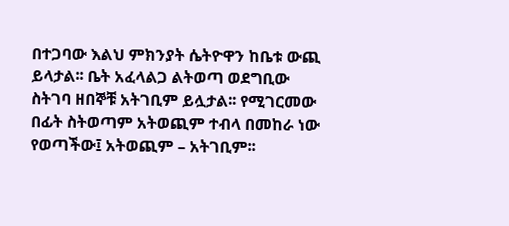በተጋባው እልህ ምክንያት ሴትዮዋን ከቤቱ ውጪ ይላታል፡፡ ቤት አፈላልጋ ልትወጣ ወደግቢው ስትገባ ዘበኞቹ አትገቢም ይሏታል፡፡ የሚገርመው በፊት ስትወጣም አትወጪም ተብላ በመከራ ነው የወጣችው፤ አትወጪም – አትገቢም፡፡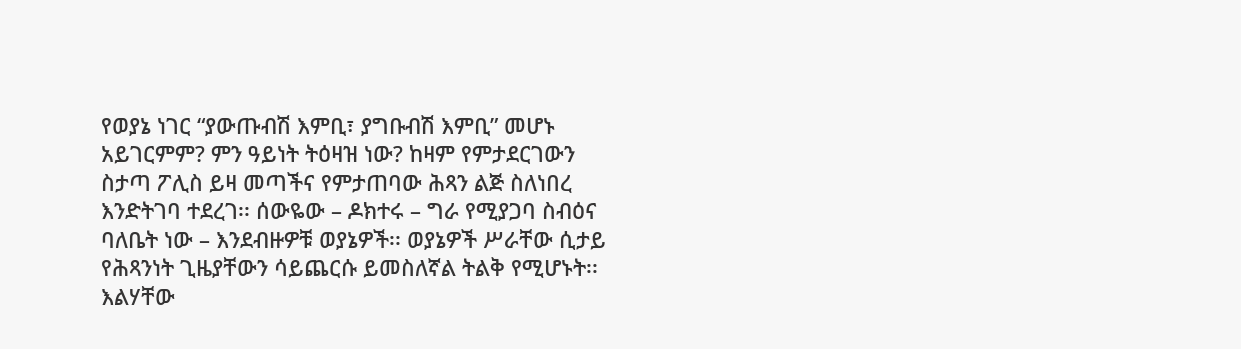የወያኔ ነገር “ያውጡብሽ እምቢ፣ ያግቡብሽ እምቢ” መሆኑ አይገርምም? ምን ዓይነት ትዕዛዝ ነው? ከዛም የምታደርገውን ስታጣ ፖሊስ ይዛ መጣችና የምታጠባው ሕጻን ልጅ ስለነበረ እንድትገባ ተደረገ፡፡ ሰውዬው – ዶክተሩ – ግራ የሚያጋባ ስብዕና ባለቤት ነው – እንደብዙዎቹ ወያኔዎች፡፡ ወያኔዎች ሥራቸው ሲታይ የሕጻንነት ጊዜያቸውን ሳይጨርሱ ይመስለኛል ትልቅ የሚሆኑት፡፡ እልሃቸው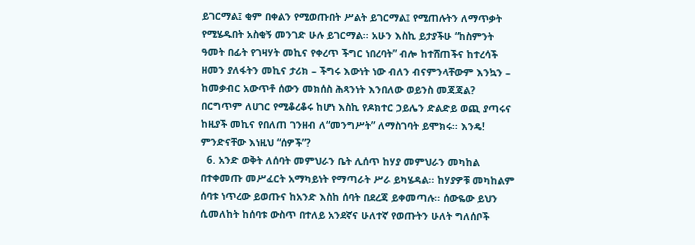ይገርማል፤ ቂም በቀልን የሚወጡበት ሥልት ይገርማል፤ የሚጠሉትን ለማጥቃት የሚሄዱበት አስቂኝ መንገድ ሁሉ ይገርማል፡፡ አሁን እስኪ ይታያችሁ “ከስምንት ዓመት በፊት የገዛሃት መኪና የቀረጥ ችግር ነበረባት” ብሎ ከተሸጠችና ከተረሳች ዘመን ያለፋትን መኪና ታሪክ – ችግሩ እውነት ነው ብለን ብናምንላቸውም እንኳን – ከመቃብር አውጥቶ ሰውን መክሰስ ሕጻንነት እንበለው ወይንስ መጃጃል? በርግጥም ለሀገር የሚቆረቆሩ ከሆነ እስኪ የዶክተር ኃይሌን ድልድይ ወጪ ያጣሩና ከዚያች መኪና የበለጠ ገንዘብ ለ“መንግሥት” ለማስገባት ይሞክሩ፡፡ እንዴ! ምንድናቸው እነዚህ “ሰዎች”?
  6. አንድ ወቅት ለሰባት መምህራን ቤት ሊሰጥ ከሃያ መምህራን መካከል በተቀመጡ መሥፈርት አማካይነት የማጣራት ሥራ ይካሄዳል፡፡ ከሃያዎቹ መካከልም ሰባቱ ነጥረው ይወጡና ከአንድ እስከ ሰባት በደረጃ ይቀመጣሉ፡፡ ሰውዬው ይህን ሲመለከት ከሰባቱ ውስጥ በተለይ አንደኛና ሁለተኛ የወጡትን ሁለት ግለሰቦች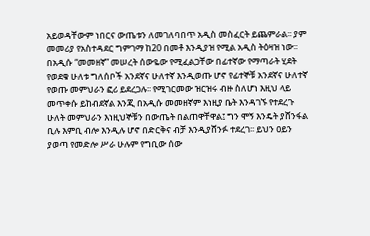አይወዳቸውም ነበርና ውጤቱን ለመገለባበጥ አዲስ መስፈርት ይጨምራል፡፡ ያም መመሪያ የአስተዳደር ግምገማ ከ20 በመቶ እንዲያዝ የሚል አዲስ ትዕዛዝ ነው፡፡ በአዲሱ “መመዘኛ” መሠረት ሰውዬው የሚፈልጋቸው በፊተኛው የማጣራት ሂደት የወደቁ ሁለቱ ግለሰቦች አንደኛና ሁለተኛ እንዲወጡ ሆኖ የፊተኞቹ አንደኛና ሁለተኛ የወጡ መምህራን ፎሪ ይደረጋሉ፡፡ የሚገርመው ዝርዝሩ ብዙ ስለሆነ እዚህ ላይ መጥቀሱ ይከብደኛል እንጂ በአዲሱ መመዘኛም እነዚያ ቤት እንዳገኙ የተደረጉ ሁለት መምህራን እነዚህኞቹን በውጤት በልጠዋቸዋል፤ ግን ሞኝ እንዴት ያሸንፋል ቢሉ እምቢ ብሎ እንዲሉ ሆኖ በድርቅና ብቻ እንዲያሸንፉ ተደረገ፡፡ ይህን ዐይን ያወጣ የመድሎ ሥራ ሁሉም የግቢው ሰው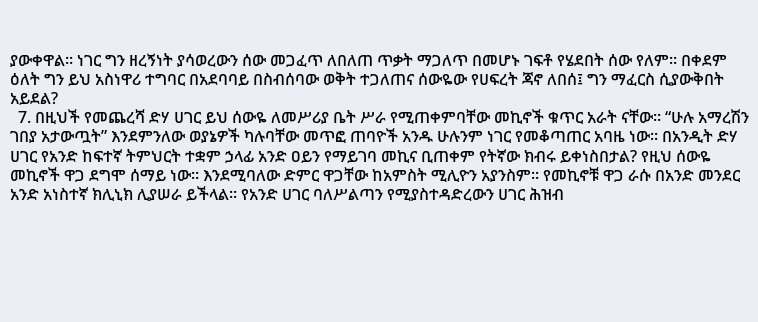ያውቀዋል፡፡ ነገር ግን ዘረኝነት ያሳወረውን ሰው መጋፈጥ ለበለጠ ጥቃት ማጋለጥ በመሆኑ ገፍቶ የሄደበት ሰው የለም፡፡ በቀደም ዕለት ግን ይህ አስነዋሪ ተግባር በአደባባይ በስብሰባው ወቅት ተጋለጠና ሰውዬው የሀፍረት ጃኖ ለበሰ፤ ግን ማፈርስ ሲያውቅበት አይደል?
  7. በዚህች የመጨረሻ ድሃ ሀገር ይህ ሰውዬ ለመሥሪያ ቤት ሥራ የሚጠቀምባቸው መኪኖች ቁጥር አራት ናቸው፡፡ “ሁሉ አማረሽን ገበያ አታውጧት” እንደምንለው ወያኔዎች ካሉባቸው መጥፎ ጠባዮች አንዱ ሁሉንም ነገር የመቆጣጠር አባዜ ነው፡፡ በአንዲት ድሃ ሀገር የአንድ ከፍተኛ ትምህርት ተቋም ኃላፊ አንድ ዐይን የማይገባ መኪና ቢጠቀም የትኛው ክብሩ ይቀነስበታል? የዚህ ሰውዬ መኪኖች ዋጋ ደግሞ ሰማይ ነው፡፡ እንደሚባለው ድምር ዋጋቸው ከአምስት ሚሊዮን አያንስም፡፡ የመኪኖቹ ዋጋ ራሱ በአንድ መንደር አንድ አነስተኛ ክሊኒክ ሊያሠራ ይችላል፡፡ የአንድ ሀገር ባለሥልጣን የሚያስተዳድረውን ሀገር ሕዝብ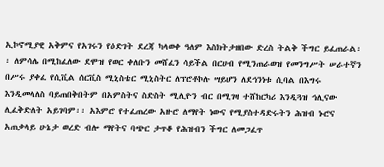ኢኮኖሚያዊ አቅምና የአገሩን የዕድገት ደረጃ ካላወቀ ዓለም እስክትታዘበው ድረስ ትልቅ ችግር ይፈጠራል፡፡ ለምሳሌ በሚከፈለው ደሞዝ የወር ቀለቡን መሸፈን ሳይችል በርሀብ የሚንጠራወዝ የመንግሥት ሠራተኛን በሥሩ ያቀፈ የሲቪል ሰርቪስ ሚኒስቴር ሚኒስትር ለፕሮቶኮሉ ሣይሆን ለደኅንነቱ ሲባል በእግሩ እንዲመላለስ ባይጠበቅበትም በአምስትና ስድስት ሚሊዮን ብር በሚገዛ ተሸከርካሪ እንዲጓዝ ኅሊናው ሊፈቅድለት አይገባም፡፡ አእምሮ የተፈጠረው አዙሮ ለማየት ነውና የሚያስተዳድሩትን ሕዝብ ኑሮና አጠቃላይ ሁኔታ ወረድ ብሎ ማየትና ባጭር ታጥቆ የሕዝብን ችግር ለመጋፈጥ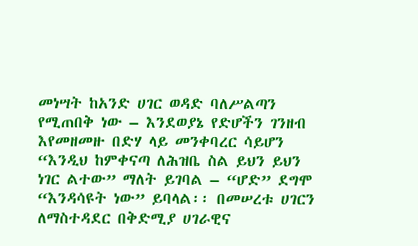መነሣት ከአንድ ሀገር ወዳድ ባለሥልጣን የሚጠበቅ ነው – እንደወያኔ የድሆችን ገንዘብ እየመዘመዙ በድሃ ላይ መንቀባረር ሳይሆን “እንዲህ ከምቀናጣ ለሕዝቤ ስል ይህን ይህን ነገር ልተው” ማለት ይገባል – “ሆድ” ደግሞ “እንዳሳዩት ነው” ይባላል፡፡ በመሠረቱ ሀገርን ለማስተዳደር በቅድሚያ ሀገራዊና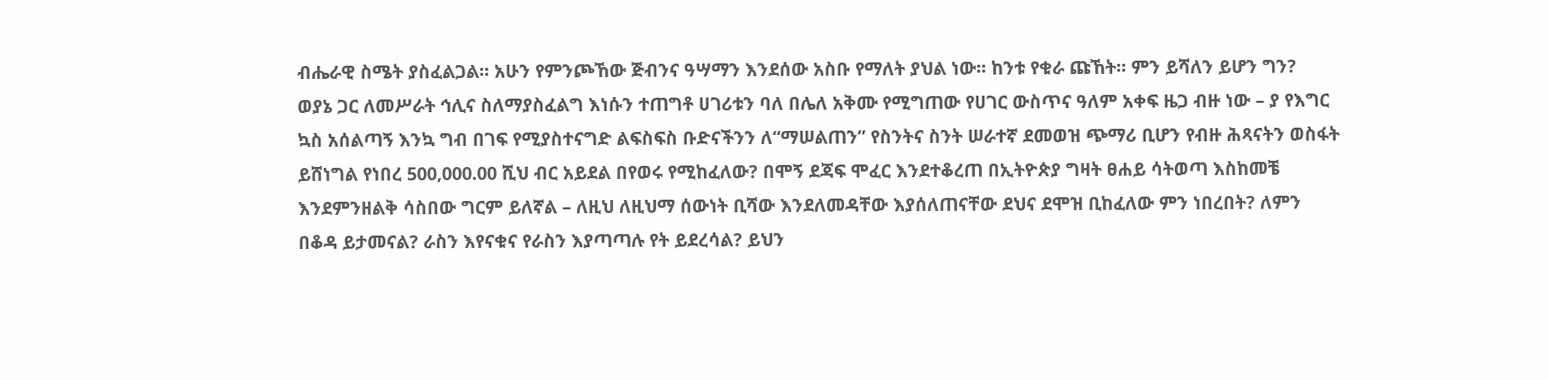ብሔራዊ ስሜት ያስፈልጋል፡፡ አሁን የምንጮኸው ጅብንና ዓሣማን እንደሰው አስቡ የማለት ያህል ነው፡፡ ከንቱ የቁራ ጩኸት፡፡ ምን ይሻለን ይሆን ግን?
ወያኔ ጋር ለመሥራት ኅሊና ስለማያስፈልግ እነሱን ተጠግቶ ሀገሪቱን ባለ በሌለ አቅሙ የሚግጠው የሀገር ውስጥና ዓለም አቀፍ ዜጋ ብዙ ነው – ያ የእግር ኳስ አሰልጣኝ እንኳ ግብ በገፍ የሚያስተናግድ ልፍስፍስ ቡድናችንን ለ“ማሠልጠን” የስንትና ስንት ሠራተኛ ደመወዝ ጭማሪ ቢሆን የብዙ ሕጻናትን ወስፋት ይሸነግል የነበረ 500,000.00 ሺህ ብር አይደል በየወሩ የሚከፈለው? በሞኝ ደጃፍ ሞፈር እንደተቆረጠ በኢትዮጵያ ግዛት ፀሐይ ሳትወጣ እስከመቼ እንደምንዘልቅ ሳስበው ግርም ይለኛል – ለዚህ ለዚህማ ሰውነት ቢሻው እንደለመዳቸው እያሰለጠናቸው ደህና ደሞዝ ቢከፈለው ምን ነበረበት? ለምን በቆዳ ይታመናል? ራስን እየናቁና የራስን እያጣጣሉ የት ይደረሳል? ይህን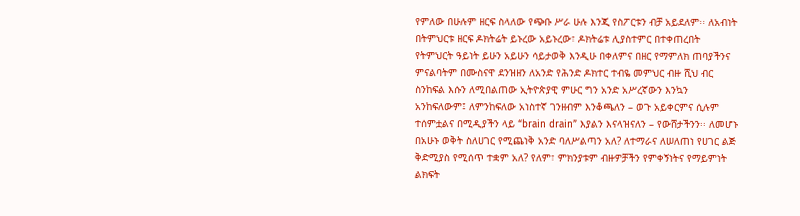የምለው በሁሉም ዘርፍ ስላለው የጭቡ ሥራ ሁሉ እንጂ የስፖርቱን ብቻ አይደለም፡፡ ለአብነት በትምህርቱ ዘርፍ ዶክትሬት ይኑረው አይኑረው፣ ዶክትሬቱ ሊያስተምር በተቀጠረበት የትምህርት ዓይነት ይሁን አይሁን ሳይታወቅ እንዲሁ በቀለምና በዘር የማምለክ ጠባያችንና ምናልባትም በሙስናዋ ደንዝዘን ለአንድ የሕንድ ዶክተር ተብዬ መምህር ብዙ ሺህ ብር ስንከፍል እሱን ለሚበልጠው ኢትዮጵያዊ ምሁር ግን አንድ አሥረኛውን እንኳን አንከፍለውም፤ ለምንከፍለው አነስተኛ ገንዘብም እንቆጫለን – ወጉ አይቀርምና ሲሉም ተሰምቷልና በሚዲያችን ላይ “brain drain” እያልን እናላዝናለን – የውሸታችንን፡፡ ለመሆኑ በአሁኑ ወቅት ስለሀገር የሚጨነቅ አንድ ባለሥልጣን አለ? ለተማራና ለሠለጠነ የሀገር ልጅ ቅድሚያስ የሚሰጥ ተቋም አለ? የለም፣ ምክንያቱም ብዙዎቻችን የምቀኝነትና የማይምነት ልክፍት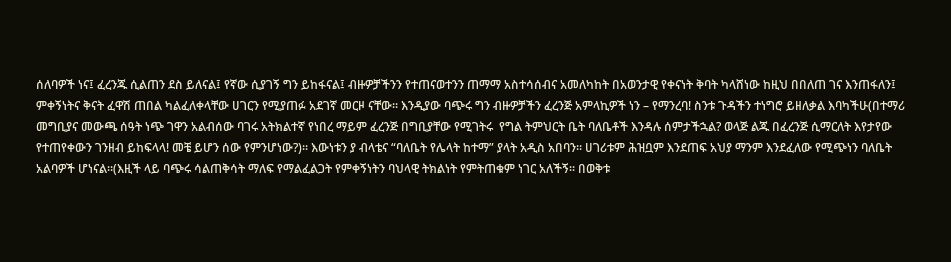ሰለባዎች ነና፤ ፈረንጁ ሲልጠን ደስ ይለናል፤ የኛው ሲያገኝ ግን ይከፋናል፤ ብዙዎቻችንን የተጠናወተንን ጠማማ አስተሳሰብና አመለካከት በአወንታዊ የቀናነት ቅባት ካላሸነው ከዚህ በበለጠ ገና እንጠፋለን፤ ምቀኝነትና ቅናት ፈዋሽ ጠበል ካልፈለቀላቸው ሀገርን የሚያጠፉ አደገኛ መርዞ ናቸው፡፡ እንዲያው ባጭሩ ግን ብዙዎቻችን ፈረንጅ አምላኪዎች ነን – የማንረባ! ስንቱ ጉዳችን ተነግሮ ይዘለቃል እባካችሁ(በተማሪ መግቢያና መውጫ ሰዓት ነጭ ገዋን አልብሰው ባገሩ አትክልተኛ የነበረ ማይም ፈረንጅ በግቢያቸው የሚገትሩ  የግል ትምህርት ቤት ባለቤቶች እንዳሉ ሰምታችኋል? ወላጅ ልጁ በፈረንጅ ሲማርለት እየታየው የተጠየቀውን ገንዘብ ይከፍላላ! መቼ ይሆን ሰው የምንሆነው?)፡፡ እውነቱን ያ ብላቴና “ባለቤት የሌላት ከተማ” ያላት አዲስ አበባን፡፡ ሀገሪቱም ሕዝቧም እንደጠፍ አህያ ማንም እንደፈለው የሚጭነን ባለቤት አልባዎች ሆነናል፡፡(እዚች ላይ ባጭሩ ሳልጠቅሳት ማለፍ የማልፈልጋት የምቀኝነትን ባህላዊ ትክልነት የምትጠቁም ነገር አለችኝ፡፡ በወቅቱ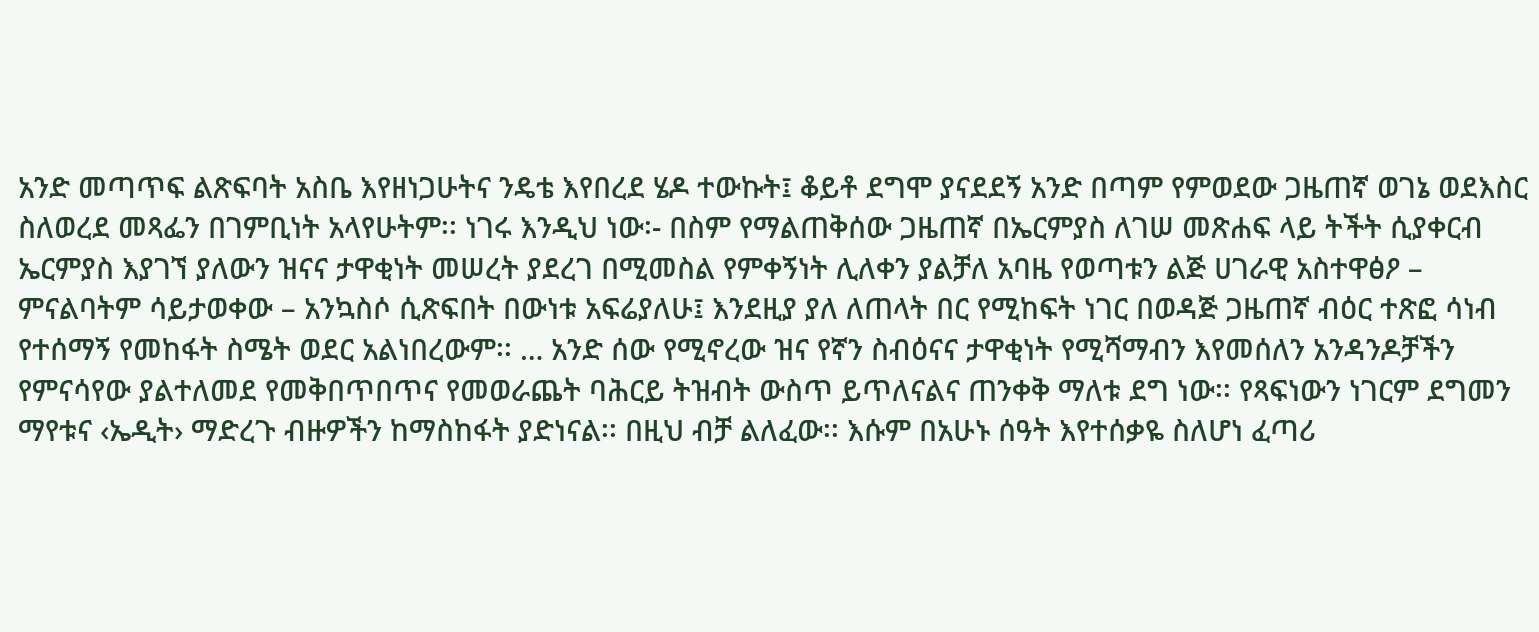አንድ መጣጥፍ ልጽፍባት አስቤ እየዘነጋሁትና ንዴቴ እየበረደ ሄዶ ተውኩት፤ ቆይቶ ደግሞ ያናደደኝ አንድ በጣም የምወደው ጋዜጠኛ ወገኔ ወደእስር ስለወረደ መጻፌን በገምቢነት አላየሁትም፡፡ ነገሩ እንዲህ ነው፡- በስም የማልጠቅሰው ጋዜጠኛ በኤርምያስ ለገሠ መጽሐፍ ላይ ትችት ሲያቀርብ ኤርምያስ እያገኘ ያለውን ዝናና ታዋቂነት መሠረት ያደረገ በሚመስል የምቀኝነት ሊለቀን ያልቻለ አባዜ የወጣቱን ልጅ ሀገራዊ አስተዋፅዖ – ምናልባትም ሳይታወቀው – አንኳስሶ ሲጽፍበት በውነቱ አፍሬያለሁ፤ እንደዚያ ያለ ለጠላት በር የሚከፍት ነገር በወዳጅ ጋዜጠኛ ብዕር ተጽፎ ሳነብ የተሰማኝ የመከፋት ስሜት ወደር አልነበረውም፡፡ … አንድ ሰው የሚኖረው ዝና የኛን ስብዕናና ታዋቂነት የሚሻማብን እየመሰለን አንዳንዶቻችን የምናሳየው ያልተለመደ የመቅበጥበጥና የመወራጨት ባሕርይ ትዝብት ውስጥ ይጥለናልና ጠንቀቅ ማለቱ ደግ ነው፡፡ የጻፍነውን ነገርም ደግመን ማየቱና ‹ኤዲት› ማድረጉ ብዙዎችን ከማስከፋት ያድነናል፡፡ በዚህ ብቻ ልለፈው፡፡ እሱም በአሁኑ ሰዓት እየተሰቃዬ ስለሆነ ፈጣሪ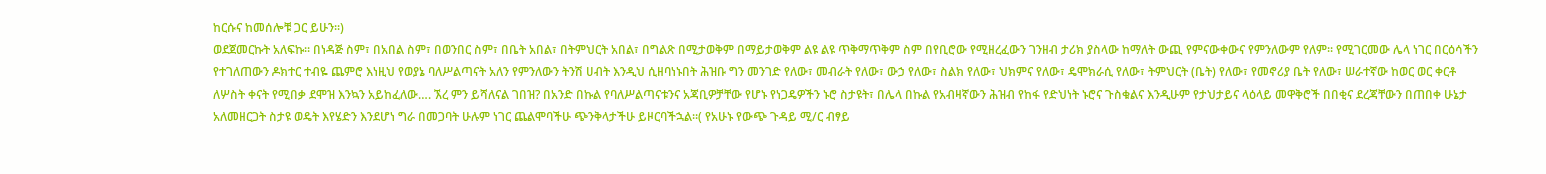ከርሱና ከመሰሎቹ ጋር ይሁን፡፡)
ወደጀመርኩት አለፍኩ፡፡ በነዳጅ ስም፣ በአበል ስም፣ በወንበር ስም፣ በቤት አበል፣ በትምህርት አበል፣ በግልጽ በሚታወቅም በማይታወቅም ልዩ ልዩ ጥቅማጥቅም ስም በየቢሮው የሚዘረፈውን ገንዘብ ታሪክ ያስላው ከማለት ውጪ የምናውቀውና የምንለውም የለም፡፡ የሚገርመው ሌላ ነገር በርዕሳችን የተገለጠውን ዶክተር ተብዬ ጨምሮ እነዚህ የወያኔ ባለሥልጣናት አለን የምንለውን ትንሽ ሀብት እንዲህ ሲዘባነኑበት ሕዝቡ ግን መንገድ የለው፣ መብራት የለው፣ ውኃ የለው፣ ስልክ የለው፣ ህክምና የለው፣ ዴሞክራሲ የለው፣ ትምህርት (ቤት) የለው፣ የመኖሪያ ቤት የለው፣ ሠራተኛው ከወር ወር ቀርቶ ለሦስት ቀናት የሚበቃ ደሞዝ እንኳን አይከፈለው…. ኧረ ምን ይሻለናል ገበዝ? በአንድ በኩል የባለሥልጣናቱንና አጃቢዎቻቸው የሆኑ የነጋዴዎችን ኑሮ ስታዩት፣ በሌላ በኩል የአብዛኛውን ሕዝብ የከፋ የድህነት ኑሮና ጉስቁልና እንዲሁም የታህታይና ላዕላይ መዋቅሮች በበቂና ደረጃቸውን በጠበቀ ሁኔታ አለመዘርጋት ስታዩ ወዴት እየሄድን እንደሆነ ግራ በመጋባት ሁሉም ነገር ጨልሞባችሁ ጭንቅላታችሁ ይዞርባችኋል፡፡( የአሁኑ የውጭ ጉዳይ ሚ/ር ብፃይ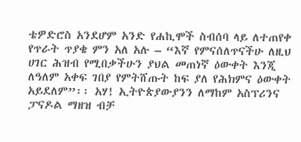ቴዎድሮስ አንደሆም አንድ የሐኪሞች ስብሰባ ላይ ለተጠየቀ የጥራት ጥያቄ ምን አለ አሉ – “እኛ የምናሰለጥናችሁ ለዚህ ሀገር ሕዝብ የሚበቃችሁን ያህል መጠነኛ ዕውቀት እንጂ ለዓለም አቀፍ ገበያ የምትሸጡት ከፍ ያለ የሕክምና ዕውቀት አይደለም”፡፡ አሃ! ኢትዮጵያውያንን ለማከም አስፕሪንና ፓናዶል ማዘዝ ብቻ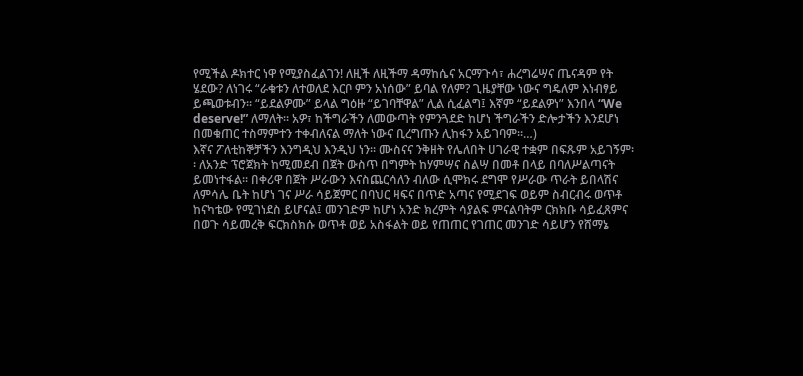የሚችል ዶክተር ነዋ የሚያስፈልገን! ለዚች ለዚችማ ዳማከሴና አርማጉሳ፣ ሐረግሬሣና ጤናዳም የት ሄደው? ለነገሩ “ራቁቱን ለተወለደ እርቦ ምን አነሰው” ይባል የለም? ጊዜያቸው ነውና ግዴለም እነብፃይ ይጫወቱብን፡፡ “ይደልዎሙ” ይላል ግዕዙ “ይገባቸዋል” ሊል ሲፈልግ፤ እኛም “ይደልዎነ” እንበላ “We deserve!” ለማለት፡፡ አዎ፣ ከችግራችን ለመውጣት የምንጓደድ ከሆነ ችግራችን ድሎታችን እንደሆነ በመቁጠር ተስማምተን ተቀብለናል ማለት ነውና ቢረግጡን ሊከፋን አይገባም፡፡…)
እኛና ፖለቲከኞቻችን እንግዲህ እንዲህ ነን፡፡ ሙስናና ንቅዘት የሌለበት ሀገራዊ ተቋም በፍጹም አይገኝም፡፡ ለአንድ ፕሮጀክት ከሚመደብ በጀት ውስጥ በግምት ከሃምሣና ስልሣ በመቶ በላይ በባለሥልጣናት ይመነተፋል፡፡ በቀሪዋ በጀት ሥራውን እናስጨርሳለን ብለው ሲሞክሩ ደግሞ የሥራው ጥራት ይበላሽና ለምሳሌ ቤት ከሆነ ገና ሥራ ሳይጀምር በባህር ዛፍና በጥድ አጣና የሚደገፍ ወይም ስብርብሩ ወጥቶ ከናካቴው የሚገነደስ ይሆናል፤ መንገድም ከሆነ አንድ ክረምት ሳያልፍ ምናልባትም ርክክቡ ሳይፈጸምና በወጉ ሳይመረቅ ፍርክስክሱ ወጥቶ ወይ አስፋልት ወይ የጠጠር የገጠር መንገድ ሳይሆን የሸማኔ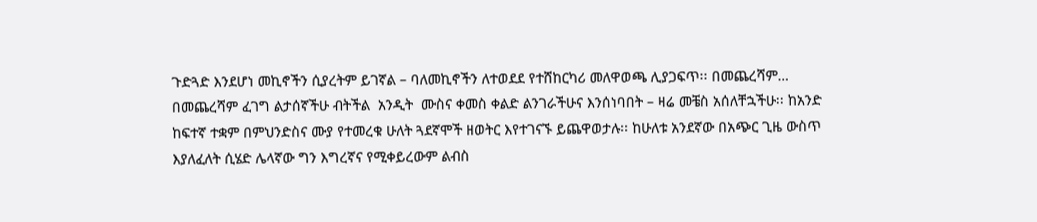ጉድጓድ እንደሆነ መኪኖችን ሲያረትም ይገኛል – ባለመኪኖችን ለተወደደ የተሸከርካሪ መለዋወጫ ሊያጋፍጥ፡፡ በመጨረሻም…
በመጨረሻም ፈገግ ልታሰኛችሁ ብትችል  አንዲት  ሙስና ቀመስ ቀልድ ልንገራችሁና እንሰነባበት – ዛሬ መቼስ አሰለቸኋችሁ፡፡ ከአንድ ከፍተኛ ተቋም በምህንድስና ሙያ የተመረቁ ሁለት ጓደኛሞች ዘወትር እየተገናኙ ይጨዋወታሉ፡፡ ከሁለቱ አንደኛው በአጭር ጊዜ ውስጥ እያለፈለት ሲሄድ ሌላኛው ግን እግረኛና የሚቀይረውም ልብስ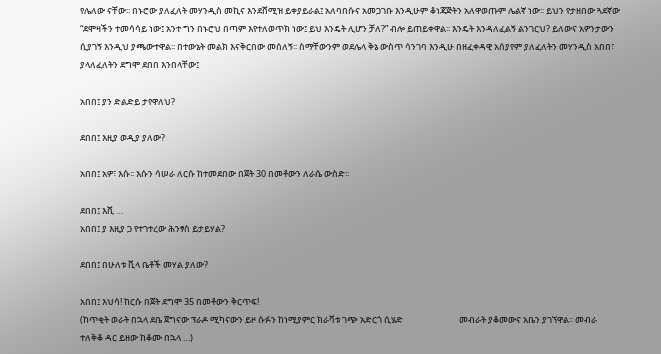የሌለው ናቸው፡፡ በኑሮው ያለፈለት መሃንዲስ መኪና እንደሸሚዝ ይቀያይራል፤ አለባበሱና አመጋገቡ እንዲሁም ቆነጃጅትን አለዋወጡም ሌልኛ ነው፡፡ ይህን የታዘበው ጓደኛው “ደሞዛችን ተመሳሳይ ነው፤ አንተ ግን በኑሮህ በጣም እየተለወጥክ ነው፤ ይህ እንዴት ሊሆን ቻለ?” ብሎ ይጠይቀዋል፡፡ እንዴት እንዳለፈልኝ ልንገርህ? ይለውና አዎንታውን ሲያገኝ እንዲህ ያጫውተዋል፡፡ በተውኔት መልክ እናቅርበው መሰለኝ፡፡ ስማቸውንም ወደሌላ ቅኔ ውስጥ ሳንገባ እንዲሁ በዘፈቀዳዊ አሰያየም ያለፈለትን መሃንዲስ አበበ፣ ያላለፈለትን ደግሞ ደበበ እንበላቸው፤

አበበ፤ ያን ድልድይ ታየዋለህ?

ደበበ፤ እዚያ ወዲያ ያለው?

አበበ፤ አዎ፣ እሱ፡፡ እሱን ሳሠራ ለርሱ ከተመደበው በጀት 30 በመቶውን ለራሴ ውስድ፡፡

ደበበ፤ እሺ …
አበበ፤ ያ እዚያ ጋ የተገተረው ሕንፃስ ይታይሃል?

ደበበ፤ በሁለቱ ቪላ ቤቶች መሃል ያለው?

አበበ፤ እህሳ! ከርሱ በጀት ደግሞ 35 በመቶውን ቅርጥፍ!
(ከጥቂት ወራት በኋላ ደቤ ጀግናው ፕራዶ ሚካናውን ይዞ ሱፉን ከነሚያምር ክራቫቱ ገጭ አድርጎ ሲሄድ                            መብራት ያቆመውና አቤን ያገኘዋል፡፡ መብራ ተለቅቆ ዳር ይዘው ከቆሙ በኋላ …)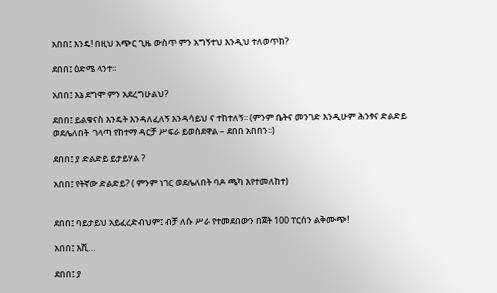አበበ፤ እንዴ! በዚህ አጭር ጊዜ ውስጥ ምን አግኝተህ እንዲህ ተለወጥክ?

ደበበ፤ ዕድሜ ላንተ፡፡

አበበ፤ እኔ ደግሞ ምን አደረግሁልህ?

ደበበ፤ ይልቁናስ እንዴት እንዳለፈለኝ እንዳሳይህ ና ተከተለኝ፡፡ (ምንም ቤትና መንገድ እንዲሁም ሕንፃና ድልድይ                                      ወደሌለበት  ገላጣ የከተማ ዳርቻ ሥፍራ ይወስደዋል – ደበበ አበበን፡፡)

ደበበ፤ ያ ድልድይ ይታይሃል ?

አበበ፤ የትኛው ድልድይ? ( ምንም ነገር ወደሌለበት ባዶ ጫካ እየተመለከተ)


ደበበ፤ ባይታይህ አይፈረድብህም፤ ብቻ ለሱ ሥራ የተመደበውን በጀት 100 ፐርሰን ልቅሙጭ!

አበበ፤ እሺ…

ደበበ፤ ያ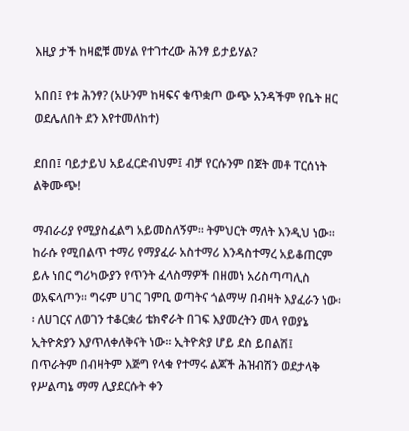እዚያ ታች ከዛፎቹ መሃል የተገተረው ሕንፃ ይታይሃል?

አበበ፤ የቱ ሕንፃ? (አሁንም ከዛፍና ቁጥቋጦ ውጭ አንዳችም የቤት ዘር ወደሌለበት ደን እየተመለከተ)

ደበበ፤ ባይታይህ አይፈርድብህም፤ ብቻ የርሱንም በጀት መቶ ፐርሰነት ልቅሙጭ!

ማብራሪያ የሚያስፈልግ አይመስለኝም፡፡ ትምህርት ማለት እንዲህ ነው፡፡ ከራሱ የሚበልጥ ተማሪ የማያፈራ አስተማሪ እንዳስተማረ አይቆጠርም ይሉ ነበር ግሪካውያን የጥንት ፈላስማዎች በዘመነ አሪስጣጣሊስ ወአፍላጦን፡፡ ግሩም ሀገር ገምቢ ወጣትና ጎልማሣ በብዛት እያፈራን ነው፡፡ ለሀገርና ለወገን ተቆርቋሪ ቴክኖራት በገፍ እያመረትን መላ የወያኔ ኢትዮጵያን እያጥለቀለቅናት ነው፡፡ ኢትዮጵያ ሆይ ደስ ይበልሽ፤ በጥራትም በብዛትም እጅግ የላቁ የተማሩ ልጆች ሕዝብሽን ወደታላቅ የሥልጣኔ ማማ ሊያደርሱት ቀን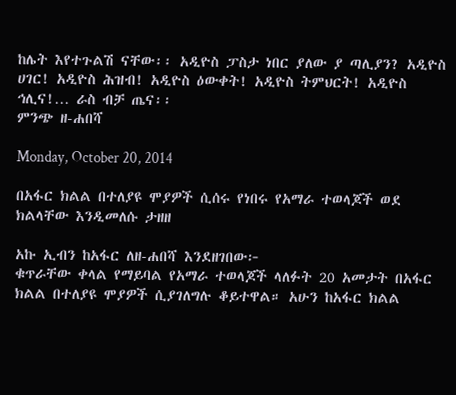ከሌት እየተጉልሽ ናቸው፡፡ አዲዮስ ፓስታ ነበር ያለው ያ ጣሊያን? አዲዮስ ሀገር! አዲዮስ ሕዝብ! አዲዮስ ዕውቀት! አዲዮስ ትምህርት! አዲዮስ ኅሊና!… ራስ ብቻ ጤና፡፡
ምንጭ ዘ-ሐበሻ

Monday, October 20, 2014

በአፋር ክልል በተለያዩ ሞያዎች ሲሰሩ የነበሩ የአማራ ተወላጆች ወደ ክልላቸው እንዲመለሱ ታዘዘ

አኩ ኢብን ከአፋር ለዘ-ሐበሻ እንደዘገበው፦
ቁጥራቸው ቀላል የማይባል የአማራ ተወላጆች ላለፉት 20 አመታት በአፋር ክልል በተለያዩ ሞያዎች ሲያገለግሉ ቆይተዋል። አሁን ከአፋር ክልል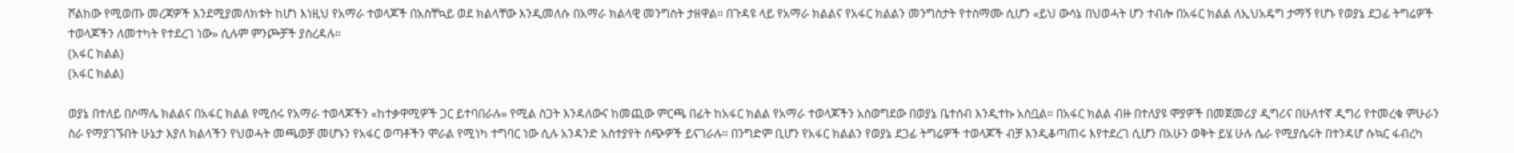ሾልከው የሚወጡ መረጃዎች እንደሚያመለክቱት ከሆነ እነዚህ የአማራ ተወላጆች በአስቸኳይ ወደ ክልላቸው እንዲመለሱ በአማራ ክልላዊ መንግስት ታዘዋል። በጉዳዩ ላይ የአማራ ክልልና የአፋር ክልልን መንግስታት የተስማሙ ሲሆን «ይህ ውሳኔ በህወሓት ሆን ተብሎ በአፋር ክልል ለኢህአዴግ ታማኝ የሆኑ የወያኔ ደጋፊ ትግሬዎች ተወላጆችን ለመተካት የተደረገ ነው» ሲሉም ምንጮቻች ያስረዳሉ።
(አፋር ክልል)
(አፋር ክልል)

ወያኔ በተለይ በሶማሌ ክልልና በአፋር ክልል የሚሰሩ የአማራ ተወላጆችን «ከተቃዋሚዎች ጋር ይተባበራሉ» የሚል ስጋት እንዳለውና ከመጪው ምርጫ በፊት ከአፋር ክልል የአማራ ተወላጆችን አስወግደው በወያኔ ቤተሰብ እንዲተኩ አስቧል። በአፋር ክልል ብዙ በተለያዩ ሞያዎች በመጀመሪያ ዲግሪና በሁለተኛ ዲግሪ የተመረቁ ምሁራን ስራ የማያገኙበት ሁኔታ እያለ ክልላችን የህወሓት መጫወቻ መሆኑን የአፋር ወጣቶችን ሞራል የሚነካ ተግባር ነው ሲሉ አንዳንድ አስተያየት ሰጭዎች ይናገራሉ። በንግድም ቢሆን የአፋር ክልልን የወያኔ ደጋፊ ትግሬዎች ተወላጆች ብቻ እንዲቆጣጠሩ እየተደረገ ሲሆን በአሁን ወቅት ይሄ ሁሉ ሴራ የሚያሴሩት በተንዳሆ ሱኳር ፋብረካ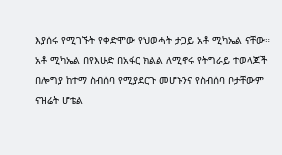እያሰሩ የሚገኙት የቀድሞው የህወሓት ታጋይ አቶ ሚካኤል ናቸው።
አቶ ሚካኤል በየእሁድ በአፋር ክልል ለሚኖሩ የትግራይ ተወላጆች በሎግያ ከተማ ስብሰባ የሚያደርጉ መሆኑንና የስብሰባ ቦታቸውም ናዝሬት ሆቴል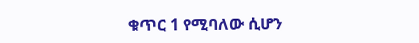ቁጥር 1 የሚባለው ሲሆን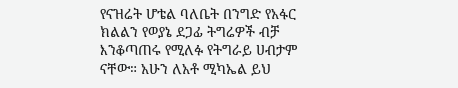የናዝሬት ሆቴል ባለቤት በንግድ የአፋር ክልልን የወያኔ ደጋፊ ትግሬዎች ብቻ እንቆጣጠሩ የሚለፉ የትግራይ ሀብታም ናቸው። አሁን ለአቶ ሚካኤል ይህ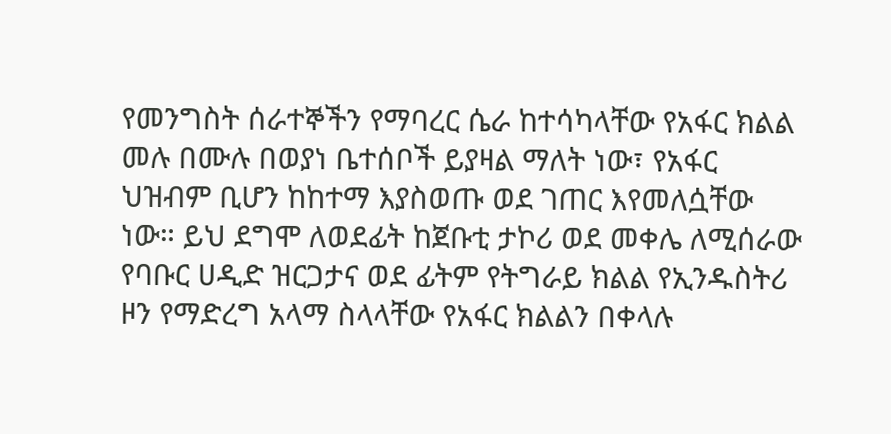የመንግስት ሰራተኞችን የማባረር ሴራ ከተሳካላቸው የአፋር ክልል መሉ በሙሉ በወያነ ቤተሰቦች ይያዛል ማለት ነው፣ የአፋር ህዝብም ቢሆን ከከተማ እያስወጡ ወደ ገጠር እየመለሷቸው ነው። ይህ ደግሞ ለወደፊት ከጀቡቲ ታኮሪ ወደ መቀሌ ለሚሰራው የባቡር ሀዲድ ዝርጋታና ወደ ፊትም የትግራይ ክልል የኢንዱስትሪ ዞን የማድረግ አላማ ስላላቸው የአፋር ክልልን በቀላሉ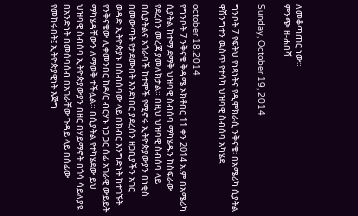ለመቆጣጠር ነው።
ምንጭ ዘ-ሐበሻ

Sunday, October 19, 2014

ግንቦት 7 የፍትህ የነጻነትና የዲሞክራሲ ንቅናቄ፡ በአሜሪካ ሲያትል ዋሽንግተን ዉስጥ የተሳካ ህዝባዊ ስብሰባ አካሄደ

october 18.2014
የግንቦት 7 ንቅናቄ ቅዳሜ ኦክቶበር 11 ቀን 2014 አ.ም በአሜሪካ ሲያትል ከተማ ደማቅ ህዝባዊ ስብሰባ ማካሄዱን ከስፍራው የደረሰን መረጃ ያመለክታል። በዚህ ህዝባዊ ስብሰባ ላይ በሲያትልና አጎራባች ከተሞች የሚኖሩ ኢትዮጵያውያን በነቂስ በመውጣት የታደሙበት እንደነበር ያደረሰን ዘጋቢያችን አገር ወዳድ ኢትዮጵያኑ በስብሰባው ላይ በክብር እንግድነት ከተገኙት የንቅናቄው ሊቀመንበር ከዶ/ር ብርሃኑ ነጋ ጋር ሰፊ አገራዊ ውይይት ማካሄዳቸውን ለማወቅ ተችሏል። በሲያትል የተካሄደው ይህ ህዝባዊ ስብሰባ ኢትዮጵያውያን በዘር በሃይማኖት በጎሳ ሳይለያዩ በአንድነት በመሰባሰብ በአገራቸው ጉዳይ ላይ በሰፊው የመከሩበት፤ ኢትዮጵያዊነት እጅግ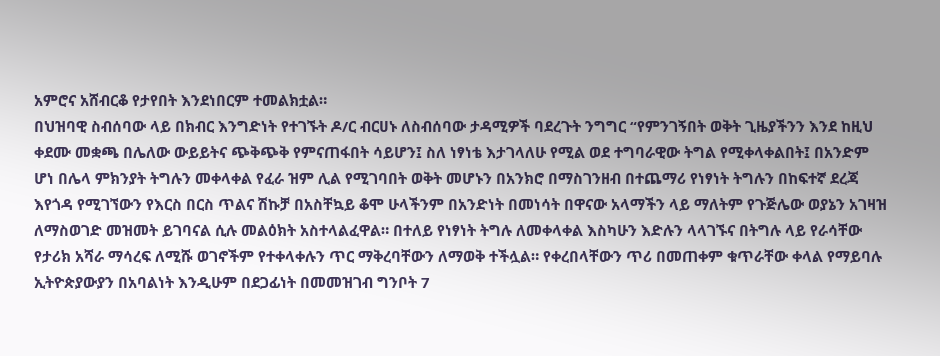አምሮና አሸብርቆ የታየበት እንደነበርም ተመልክቷል።
በህዝባዊ ስብሰባው ላይ በክብር እንግድነት የተገኙት ዶ/ር ብርሀኑ ለስብሰባው ታዳሚዎች ባደረጉት ንግግር “የምንገኝበት ወቅት ጊዜያችንን እንደ ከዚህ ቀደሙ መቋጫ በሌለው ውይይትና ጭቅጭቅ የምናጠፋበት ሳይሆን፤ ስለ ነፃነቴ እታገላለሁ የሚል ወደ ተግባራዊው ትግል የሚቀላቀልበት፤ በአንድም ሆነ በሌላ ምክንያት ትግሉን መቀላቀል የፈራ ዝም ሊል የሚገባበት ወቅት መሆኑን በአንክሮ በማስገንዘብ በተጨማሪ የነፃነት ትግሉን በከፍተኛ ደረጃ እየጎዳ የሚገኘውን የእርስ በርስ ጥልና ሽኩቻ በአስቸኳይ ቆሞ ሁላችንም በአንድነት በመነሳት በዋናው አላማችን ላይ ማለትም የጉጅሌው ወያኔን አገዛዝ ለማስወገድ መዝመት ይገባናል ሲሉ መልዕክት አስተላልፈዋል። በተለይ የነፃነት ትግሉ ለመቀላቀል እስካሁን እድሉን ላላገኙና በትግሉ ላይ የራሳቸው የታሪክ አሻራ ማሳረፍ ለሚሹ ወገኖችም የተቀላቀሉን ጥር ማቅረባቸውን ለማወቅ ተችሏል። የቀረበላቸውን ጥሪ በመጠቀም ቁጥራቸው ቀላል የማይባሉ ኢትዮጵያውያን በአባልነት እንዲሁም በደጋፊነት በመመዝገብ ግንቦት 7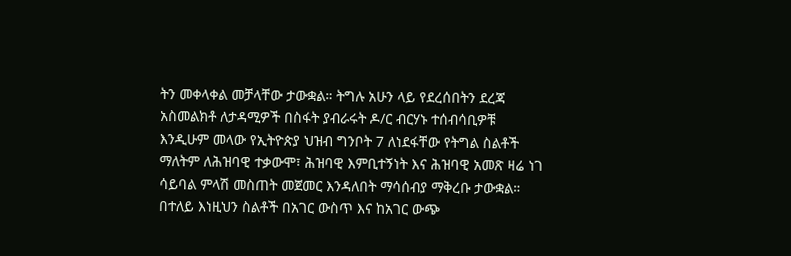ትን መቀላቀል መቻላቸው ታውቋል። ትግሉ አሁን ላይ የደረሰበትን ደረጃ አስመልክቶ ለታዳሚዎች በስፋት ያብራሩት ዶ/ር ብርሃኑ ተሰብሳቢዎቹ እንዲሁም መላው የኢትዮጵያ ህዝብ ግንቦት 7 ለነደፋቸው የትግል ስልቶች ማለትም ለሕዝባዊ ተቃውሞ፣ ሕዝባዊ እምቢተኝነት እና ሕዝባዊ አመጽ ዛሬ ነገ ሳይባል ምላሽ መስጠት መጀመር እንዳለበት ማሳሰብያ ማቅረቡ ታውቋል። በተለይ እነዚህን ስልቶች በአገር ውስጥ እና ከአገር ውጭ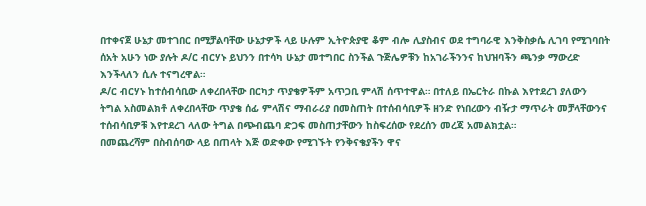በተቀናጀ ሁኔታ መተገበር በሚቻልባቸው ሁኔታዎች ላይ ሁሉም ኢትዮጵያዊ ቆም ብሎ ሊያስብና ወደ ተግባራዊ እንቅስቃሴ ሊገባ የሚገባበት ሰአት አሁን ነው ያሉት ዶ/ር ብርሃኑ ይህንን በተሳካ ሁኔታ መተግበር ስንችል ጉጅሌዎቹን ከአገራችንንና ከህዝባችን ጫንቃ ማውረድ እንችላለን ሲሉ ተናግረዋል።
ዶ/ር ብርሃኑ ከተሰብሳቢው ለቀረበላቸው በርካታ ጥያቄዎችም አጥጋቢ ምላሽ ሰጥተዋል። በተለይ በኤርትራ በኩል እየተደረገ ያለውን ትግል አስመልክቶ ለቀረበላቸው ጥያቄ ሰፊ ምላሽና ማብራሪያ በመስጠት በተሰብሳቢዎች ዘንድ የነበረውን ብዥታ ማጥራት መቻላቸውንና ተሰብሳቢዎቹ እየተደረገ ላለው ትግል በጭብጨባ ድጋፍ መስጠታቸውን ከስፍረሰው የደረሰን መረጃ አመልክቷል።
በመጨረሻም በስብሰባው ላይ በጠላት እጅ ወድቀው የሚገኙት የንቅናቄያችን ዋና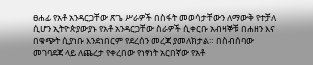ፀሐፊ የአቶ አንዳርጋቸው ጽጌ ሥራዎች በስፋት መወሳታቸውን ለማውቅ የተቻለ ሲሆን ኢትዮጵያውያኑ የአቶ አንዳርጋቸው ስራዎች ሲቀርቡ አብዛኞቹ በሐዘን እና በቁጭት ሲያነቡ እንደነበርም የደረሰን መረጃ ያመለክታል። በስብሰባው መገባደጃ ላይ ለጨረታ የቀረበው የነፃነት አርበኛው የአቶ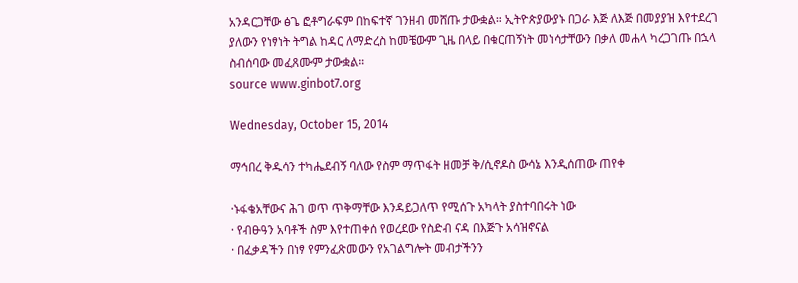አንዳርጋቸው ፅጌ ፎቶግራፍም በከፍተኛ ገንዘብ መሸጡ ታውቋል። ኢትዮጵያውያኑ በጋራ እጅ ለእጅ በመያያዝ እየተደረገ ያለውን የነፃነት ትግል ከዳር ለማድረስ ከመቼውም ጊዜ በላይ በቁርጠኝነት መነሳታቸውን በቃለ መሐላ ካረጋገጡ በኋላ ስብሰባው መፈጸሙም ታውቋል።
source www.ginbot7.org

Wednesday, October 15, 2014

ማኅበረ ቅዱሳን ተካሔደብኝ ባለው የስም ማጥፋት ዘመቻ ቅ/ሲኖዶስ ውሳኔ እንዲሰጠው ጠየቀ

·ኑፋቄአቸውና ሕገ ወጥ ጥቅማቸው እንዳይጋለጥ የሚሰጉ አካላት ያስተባበሩት ነው
· የብፁዓን አባቶች ስም እየተጠቀሰ የወረደው የስድብ ናዳ በእጅጉ አሳዝኖናል
· በፈቃዳችን በነፃ የምንፈጽመውን የአገልግሎት መብታችንን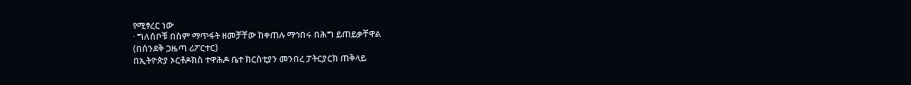የሚፃረር ነው
· ግለሰቦቹ በስም ማጥፋት ዘመቻቸው ከቀጠሉ ማኅበሩ በሕግ ይጠይቃቸዋል
(በሰንደቅ ጋዜጣ ሪፖርተር)
በኢትዮጵያ ኦርቶዶክስ ተዋሕዶ ቤተ ክርስቲያን መንበረ ፓትርያርክ ጠቅላይ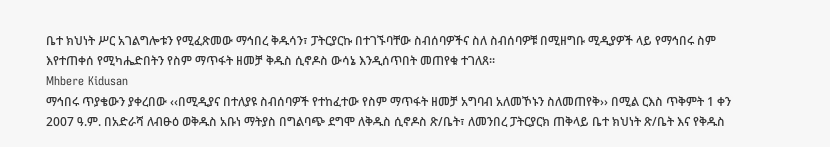ቤተ ክህነት ሥር አገልግሎቱን የሚፈጽመው ማኅበረ ቅዱሳን፣ ፓትርያርኩ በተገኙባቸው ስብሰባዎችና ስለ ስብሰባዎቹ በሚዘግቡ ሚዲያዎች ላይ የማኅበሩ ስም እየተጠቀሰ የሚካሔድበትን የስም ማጥፋት ዘመቻ ቅዱስ ሲኖዶስ ውሳኔ እንዲሰጥበት መጠየቁ ተገለጸ፡፡
Mhbere Kidusan
ማኅበሩ ጥያቄውን ያቀረበው ‹‹በሚዲያና በተለያዩ ስብሰባዎች የተከፈተው የስም ማጥፋት ዘመቻ አግባብ አለመኾኑን ስለመጠየቅ›› በሚል ርእስ ጥቅምት 1 ቀን 2007 ዓ.ም. በአድራሻ ለብፁዕ ወቅዱስ አቡነ ማትያስ በግልባጭ ደግሞ ለቅዱስ ሲኖዶስ ጽ/ቤት፣ ለመንበረ ፓትርያርክ ጠቅላይ ቤተ ክህነት ጽ/ቤት እና የቅዱስ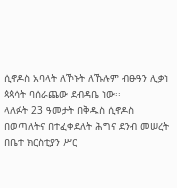ሲኖዶስ አባላት ለኾኑት ለኹሉም ብፁዓን ሊቃነ ጳጳሳት ባሰራጨው ደብዳቤ ነው፡፡
ላለፉት 23 ዓመታት በቅዱስ ሲኖዶስ በወጣለትና በተፈቀደለት ሕግና ደንብ መሠረት በቤተ ክርስቲያን ሥር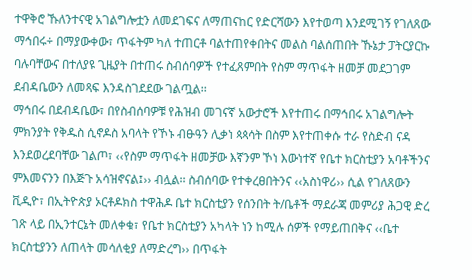ተዋቅሮ ኹለንተናዊ አገልግሎቷን ለመደገፍና ለማጠናከር የድርሻውን እየተወጣ እንደሚገኝ የገለጸው ማኅበሩ÷ በማያውቀው፣ ጥፋትም ካለ ተጠርቶ ባልተጠየቀበትና መልስ ባልሰጠበት ኹኔታ ፓትርያርኩ ባሉባቸውና በተለያዩ ጊዜያት በተጠሩ ስብሰባዎች የተፈጸምበት የስም ማጥፋት ዘመቻ መደጋገም ደብዳቤውን ለመጻፍ እንዳስገደደው ገልጧል፡፡
ማኅበሩ በደብዳቤው፣ በየስብሰባዎቹ የሕዝብ መገናኛ አውታሮች እየተጠሩ በማኅበሩ አገልግሎት ምክንያት የቅዱስ ሲኖዶስ አባላት የኾኑ ብፁዓን ሊቃነ ጳጳሳት በስም እየተጠቀሱ ተራ የስድብ ናዳ እንደወረደባቸው ገልጦ፣ ‹‹የስም ማጥፋት ዘመቻው እኛንም ኾነ እውነተኛ የቤተ ክርስቲያን አባቶችንና ምእመናንን በእጅጉ አሳዝኖናል፤›› ብሏል፡፡ ስብሰባው የተቀረፀበትንና ‹‹አስነዋሪ›› ሲል የገለጸውን ቪዲዮ፣ በኢትዮጵያ ኦርቶዶክስ ተዋሕዶ ቤተ ክርስቲያን የሰንበት ት/ቤቶች ማደራጃ መምሪያ ሕጋዊ ድረ ገጽ ላይ በኢንተርኔት መለቀቁ፣ የቤተ ክርስቲያን አካላት ነን ከሚሉ ሰዎች የማይጠበቅና ‹‹ቤተ ክርስቲያንን ለጠላት መሳለቂያ ለማድረግ›› በጥፋት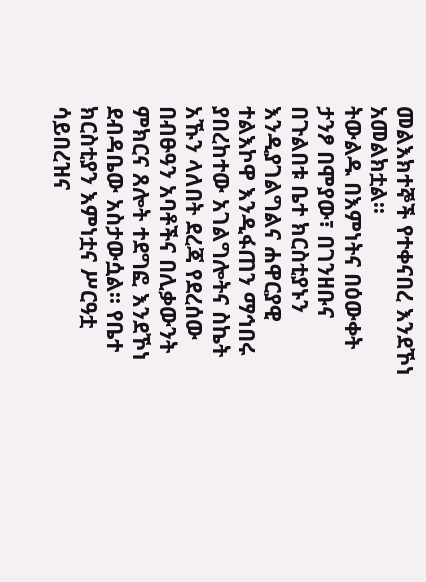መልእክተኞች የተቀናበረ እንደኾነ አመልክቷል፡፡
ትውልዱ በእምነትና በዕውቀት ታንፆ በሞያው፣ በገንዘቡና በጉልበቱ ቤተ ክርስቲያኑን እንዲያገልግልና ሐዋርያዊ ተልእኮዋ እንዲፋጠን ማኅበሩ ያበረከተው አገልግሎትና ስኬት አኹን ላለበት ደረጃ የደረሰው በብፁዓን አባቶችና በሊቃውንት ምክርና ጸሎት ተደግፎ እንደኾነ ደብዳቤው አስታውሷል፡፡ የቤተ ክርስቲያን እምነቷና ሥርዓቷ ሳይበረዝና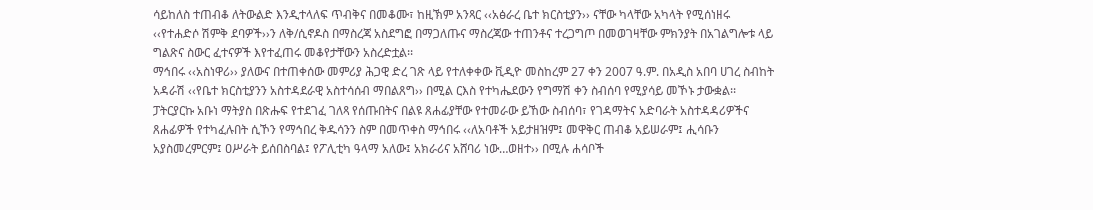ሳይከለስ ተጠብቆ ለትውልድ እንዲተላለፍ ጥብቅና በመቆሙ፣ ከዚኽም አንጻር ‹‹አፅራረ ቤተ ክርስቲያን›› ናቸው ካላቸው አካላት የሚሰነዘሩ ‹‹የተሐድሶ ሽምቅ ደባዎች››ን ለቅ/ሲኖዶስ በማስረጃ አስደግፎ በማጋለጡና ማስረጃው ተጠንቶና ተረጋግጦ በመወገዛቸው ምክንያት በአገልግሎቱ ላይ ግልጽና ስውር ፈተናዎች እየተፈጠሩ መቆየታቸውን አስረድቷል፡፡
ማኅበሩ ‹‹አስነዋሪ›› ያለውና በተጠቀሰው መምሪያ ሕጋዊ ድረ ገጽ ላይ የተለቀቀው ቪዲዮ መስከረም 27 ቀን 2007 ዓ.ም. በአዲስ አበባ ሀገረ ስብከት አዳራሽ ‹‹የቤተ ክርስቲያንን አስተዳደራዊ አስተሳሰብ ማበልጸግ›› በሚል ርእስ የተካሔደውን የግማሽ ቀን ስብሰባ የሚያሳይ መኾኑ ታውቋል፡፡ ፓትርያርኩ አቡነ ማትያስ በጽሑፍ የተደገፈ ገለጻ የሰጡበትና በልዩ ጸሐፊያቸው የተመራው ይኸው ስብሰባ፣ የገዳማትና አድባራት አስተዳዳሪዎችና ጸሐፊዎች የተካፈሉበት ሲኾን የማኅበረ ቅዱሳንን ስም በመጥቀስ ማኅበሩ ‹‹ለአባቶች አይታዘዝም፤ መዋቅር ጠብቆ አይሠራም፤ ሒሳቡን አያስመረምርም፤ ዐሥራት ይሰበስባል፤ የፖሊቲካ ዓላማ አለው፤ አክራሪና አሸባሪ ነው…ወዘተ›› በሚሉ ሐሳቦች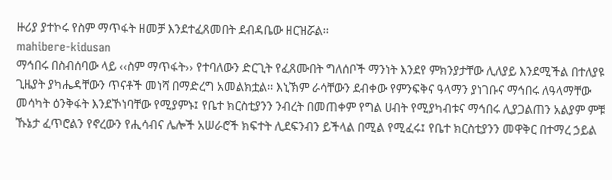ዙሪያ ያተኮሩ የስም ማጥፋት ዘመቻ እንደተፈጸመበት ደብዳቤው ዘርዝሯል፡፡
mahibere-kidusan
ማኅበሩ በስብሰባው ላይ ‹‹ስም ማጥፋት›› የተባለውን ድርጊት የፈጸሙበት ግለሰቦች ማንነት እንደየ ምክንያታቸው ሊለያይ እንደሚችል በተለያዩ ጊዜያት ያካሔዳቸውን ጥናቶች መነሻ በማድረግ አመልክቷል፡፡ እኒኽም ራሳቸውን ደብቀው የምንፍቅና ዓላማን ያነገቡና ማኅበሩ ለዓላማቸው መሳካት ዕንቅፋት እንደኾነባቸው የሚያምኑ፤ የቤተ ክርስቲያንን ንብረት በመጠቀም የግል ሀብት የሚያካብቱና ማኅበሩ ሊያጋልጠን አልያም ምቹ ኹኔታ ፈጥሮልን የኖረውን የሒሳብና ሌሎች አሠራሮች ክፍተት ሊደፍንብን ይችላል በሚል የሚፈሩ፤ የቤተ ክርስቲያንን መዋቅር በተማረ ኃይል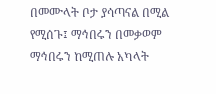በመሙላት ቦታ ያሳጣናል በሚል የሚሰጉ፤ ማኅበሩን በመቃወም ማኅበሩን ከሚጠሉ አካላት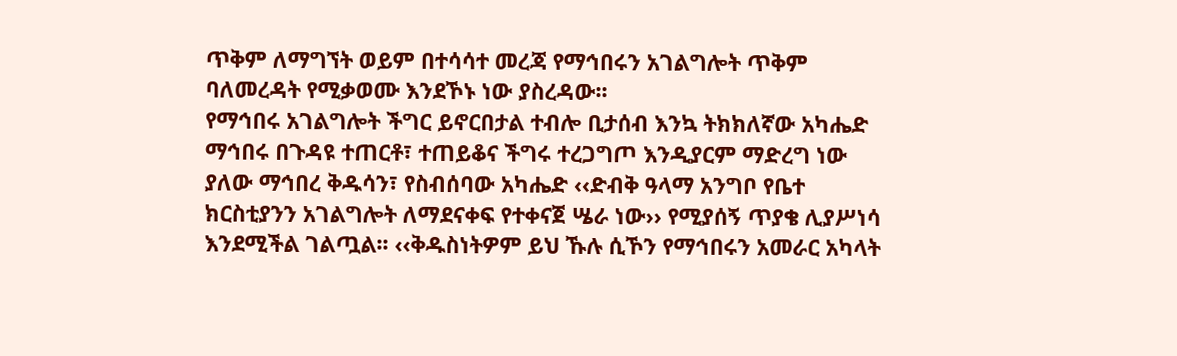ጥቅም ለማግኘት ወይም በተሳሳተ መረጃ የማኅበሩን አገልግሎት ጥቅም ባለመረዳት የሚቃወሙ እንደኾኑ ነው ያስረዳው፡፡
የማኅበሩ አገልግሎት ችግር ይኖርበታል ተብሎ ቢታሰብ እንኳ ትክክለኛው አካሔድ ማኅበሩ በጉዳዩ ተጠርቶ፣ ተጠይቆና ችግሩ ተረጋግጦ እንዲያርም ማድረግ ነው ያለው ማኅበረ ቅዱሳን፣ የስብሰባው አካሔድ ‹‹ድብቅ ዓላማ አንግቦ የቤተ ክርስቲያንን አገልግሎት ለማደናቀፍ የተቀናጀ ሤራ ነው›› የሚያሰኝ ጥያቄ ሊያሥነሳ እንደሚችል ገልጧል፡፡ ‹‹ቅዱስነትዎም ይህ ኹሉ ሲኾን የማኅበሩን አመራር አካላት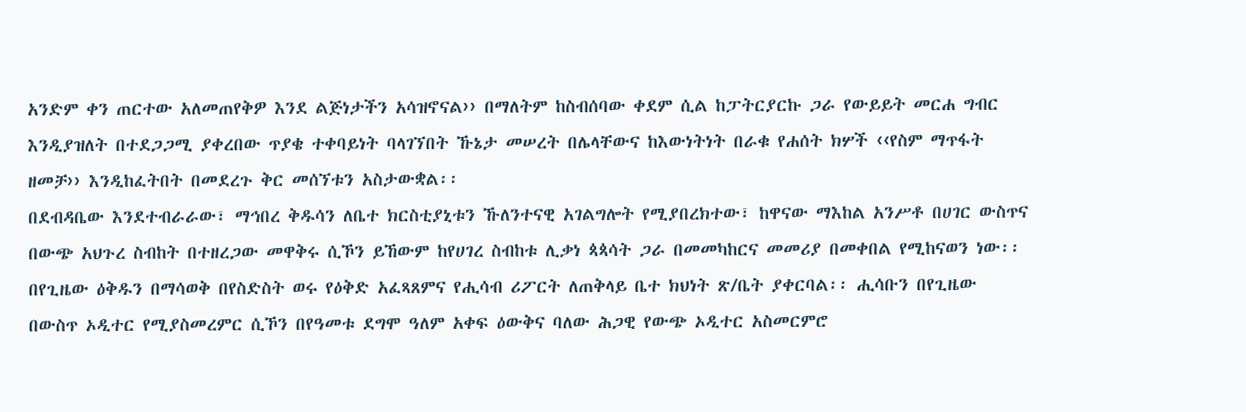አንድም ቀን ጠርተው አለመጠየቅዎ እንደ ልጅነታችን አሳዝኖናል›› በማለትም ከስብሰባው ቀደም ሲል ከፓትርያርኩ ጋራ የውይይት መርሐ ግብር እንዲያዝለት በተደጋጋሚ ያቀረበው ጥያቄ ተቀባይነት ባላገኘበት ኹኔታ መሠረት በሌላቸውና ከእውነትነት በራቁ የሐሰት ክሦች ‹‹የስም ማጥፋት ዘመቻ›› እንዲከፈትበት በመደረጉ ቅር መሰኘቱን አስታውቋል፡፡
በደብዳቤው እንደተብራራው፣ ማኅበረ ቅዱሳን ለቤተ ክርስቲያኒቱን ኹለንተናዊ አገልግሎት የሚያበረክተው፣ ከዋናው ማእከል አንሥቶ በሀገር ውስጥና በውጭ አህጉረ ስብከት በተዘረጋው መዋቅሩ ሲኾን ይኸውም ከየሀገረ ስብከቱ ሊቃነ ጳጳሳት ጋራ በመመካከርና መመሪያ በመቀበል የሚከናወን ነው፡፡ በየጊዜው ዕቅዱን በማሳወቅ በየስድስት ወሩ የዕቅድ አፈጻጸምና የሒሳብ ሪፖርት ለጠቅላይ ቤተ ክህነት ጽ/ቤት ያቀርባል፡፡ ሒሳቡን በየጊዜው በውስጥ ኦዲተር የሚያስመረምር ሲኾን በየዓመቱ ደግሞ ዓለም አቀፍ ዕውቅና ባለው ሕጋዊ የውጭ ኦዲተር አስመርምሮ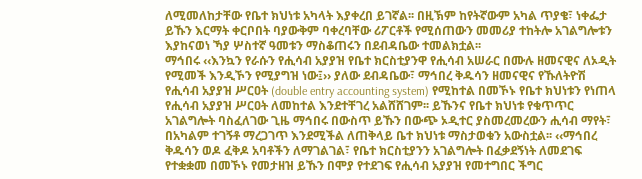ለሚመለከታቸው የቤተ ክህነቱ አካላት እያቀረበ ይገኛል፡፡ በዚኽም ከየትኛውም አካል ጥያቄ፣ ነቀፌታ ይኹን እርማት ቀርቦበት ባያውቅም ባቀረባቸው ሪፖርቶች የሚሰጠውን መመሪያ ተከትሎ አገልግሎቱን እያከናወነ ኻያ ሦስተኛ ዓመቱን ማስቆጠሩን በደብዳቤው ተመልክቷል፡፡
ማኅበሩ ‹‹እንኳን የራሱን የሒሳብ አያያዝ የቤተ ክርስቲያንዋ የሒሳብ አሠራር በሙሉ ዘመናዊና ለኦዲት የሚመች እንዲኾን የሚያግዝ ነው፤›› ያለው ደብዳቤው፣ ማኅበረ ቅዱሳን ዘመናዊና የኹለትዮሽ የሒሳብ አያያዝ ሥርዐት (double entry accounting system) የሚከተል በመኾኑ የቤተ ክህነቱን የነጠላ የሒሳብ አያያዝ ሥርዐት ለመከተል እንደተቸገረ አልሸሸገም፡፡ ይኹንና የቤተ ክህነቱ የቁጥጥር አገልግሎት ባስፈለገው ጊዜ ማኅበሩ በውስጥ ይኹን በውጭ ኦዲተር ያስመረመረውን ሒሳብ ማየት፣ በአካልም ተገኝቶ ማረጋገጥ እንደሚችል ለጠቅላይ ቤተ ክህነቱ ማስታወቁን አውስቷል፡፡ ‹‹ማኅበረ ቅዱሳን ወዶ ፈቅዶ አባቶችን ለማገልገል፣ የቤተ ክርስቲያንን አገልግሎት በፈቃደኝነት ለመደገፍ የተቋቋመ በመኾኑ የመታዘዝ ይኹን በሞያ የተደገፍ የሒሳብ አያያዝ የመተግበር ችግር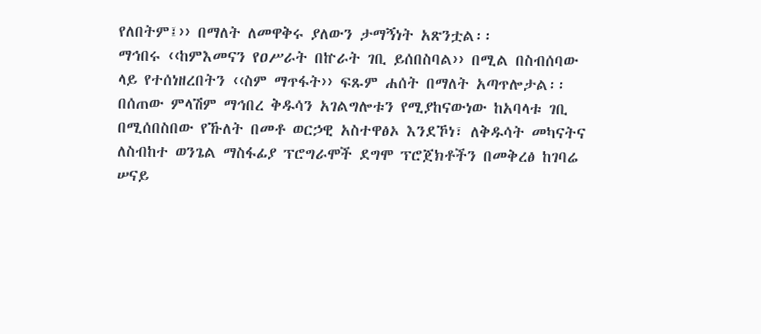የለበትም፤›› በማለት ለመዋቅሩ ያለውን ታማኝነት አጽንቷል፡፡
ማኅበሩ ‹‹ከምእመናን የዐሥራት በኵራት ገቢ ይሰበስባል›› በሚል በስብሰባው ላይ የተሰነዘረበትን ‹‹ስም ማጥፋት›› ፍጹም ሐሰት በማለት አጣጥሎታል፡፡ በሰጠው ምላሽም ማኅበረ ቅዱሳን አገልግሎቱን የሚያከናውነው ከአባላቱ ገቢ በሚሰበስበው የኹለት በመቶ ወርኃዊ አስተዋፅኦ እንደኾነ፣ ለቅዱሳት መካናትና ለስብከተ ወንጌል ማስፋፊያ ፕሮግራሞች ደግሞ ፕሮጀክቶችን በመቅረፅ ከገባሬ ሠናይ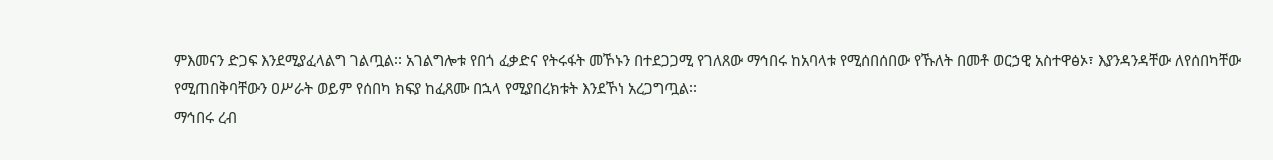ምእመናን ድጋፍ እንደሚያፈላልግ ገልጧል፡፡ አገልግሎቱ የበጎ ፈቃድና የትሩፋት መኾኑን በተደጋጋሚ የገለጸው ማኅበሩ ከአባላቱ የሚሰበሰበው የኹለት በመቶ ወርኃዊ አስተዋፅኦ፣ እያንዳንዳቸው ለየሰበካቸው የሚጠበቅባቸውን ዐሥራት ወይም የሰበካ ክፍያ ከፈጸሙ በኋላ የሚያበረክቱት እንደኾነ አረጋግጧል፡፡
ማኅበሩ ረብ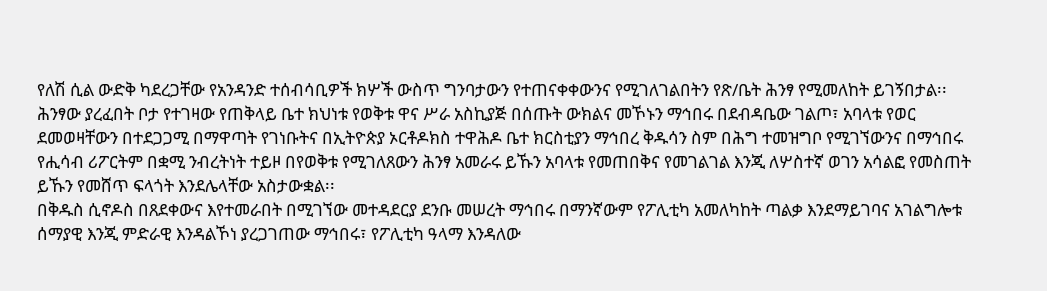የለሽ ሲል ውድቅ ካደረጋቸው የአንዳንድ ተሰብሳቢዎች ክሦች ውስጥ ግንባታውን የተጠናቀቀውንና የሚገለገልበትን የጽ/ቤት ሕንፃ የሚመለከት ይገኝበታል፡፡ ሕንፃው ያረፈበት ቦታ የተገዛው የጠቅላይ ቤተ ክህነቱ የወቅቱ ዋና ሥራ አስኪያጅ በሰጡት ውክልና መኾኑን ማኅበሩ በደብዳቤው ገልጦ፣ አባላቱ የወር ደመወዛቸውን በተደጋጋሚ በማዋጣት የገነቡትና በኢትዮጵያ ኦርቶዶክስ ተዋሕዶ ቤተ ክርስቲያን ማኅበረ ቅዱሳን ስም በሕግ ተመዝግቦ የሚገኘውንና በማኅበሩ የሒሳብ ሪፖርትም በቋሚ ንብረትነት ተይዞ በየወቅቱ የሚገለጸውን ሕንፃ አመራሩ ይኹን አባላቱ የመጠበቅና የመገልገል እንጂ ለሦስተኛ ወገን አሳልፎ የመስጠት ይኹን የመሸጥ ፍላጎት እንደሌላቸው አስታውቋል፡፡
በቅዱስ ሲኖዶስ በጸደቀውና እየተመራበት በሚገኘው መተዳደርያ ደንቡ መሠረት ማኅበሩ በማንኛውም የፖሊቲካ አመለካከት ጣልቃ እንደማይገባና አገልግሎቱ ሰማያዊ እንጂ ምድራዊ እንዳልኾነ ያረጋገጠው ማኅበሩ፣ የፖሊቲካ ዓላማ እንዳለው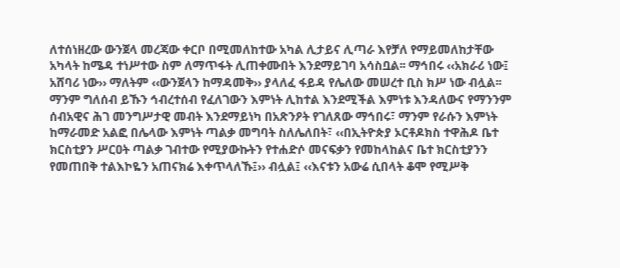ለተሰነዘረው ውንጀላ መረጃው ቀርቦ በሚመለከተው አካል ሊታይና ሊጣራ እየቻለ የማይመለከታቸው አካላት ከሜዳ ተነሥተው ስም ለማጥፋት ሊጠቀሙበት እንደማይገባ አሳስቧል፡፡ ማኅበሩ ‹‹አክራሪ ነው፤ አሸባሪ ነው›› ማለትም ‹‹ውንጀላን ከማዳመቅ›› ያላለፈ ፋይዳ የሌለው መሠረተ ቢስ ክሥ ነው ብሏል፡፡
ማንም ግለሰብ ይኹን ኅብረተሰብ የፈለገውን እምነት ሊከተል እንደሚችል እምነቱ እንዳለውና የማንንም ሰብአዊና ሕገ መንግሥታዊ መብት እንደማይነካ በአጽንዖት የገለጸው ማኅበሩ፣ ማንም የራሱን እምነት ከማራመድ አልፎ በሌላው እምነት ጣልቃ መግባት ስለሌለበት፣ ‹‹በኢትዮጵያ ኦርቶዶክስ ተዋሕዶ ቤተ ክርስቲያን ሥርዐት ጣልቃ ገብተው የሚያውኩትን የተሐድሶ መናፍቃን የመከላከልና ቤተ ክርስቲያንን የመጠበቅ ተልእኮዬን አጠናክሬ እቀጥላለኹ፤›› ብሏል፤ ‹‹እናቱን አውሬ ሲበላት ቆሞ የሚሥቅ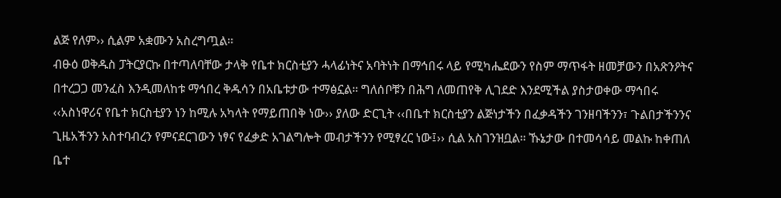ልጅ የለም›› ሲልም አቋሙን አስረግጧል፡፡
ብፁዕ ወቅዱስ ፓትርያርኩ በተጣለባቸው ታላቅ የቤተ ክርስቲያን ሓላፊነትና አባትነት በማኅበሩ ላይ የሚካሔደውን የስም ማጥፋት ዘመቻውን በአጽንዖትና በተረጋጋ መንፈስ እንዲመለከቱ ማኅበረ ቅዱሳን በአቤቱታው ተማፅኗል፡፡ ግለሰቦቹን በሕግ ለመጠየቅ ሊገደድ እንደሚችል ያስታወቀው ማኅበሩ ‹‹አስነዋሪና የቤተ ክርስቲያን ነን ከሚሉ አካላት የማይጠበቅ ነው›› ያለው ድርጊት ‹‹በቤተ ክርስቲያን ልጅነታችን በፈቃዳችን ገንዘባችንን፣ ጉልበታችንንና ጊዜአችንን አስተባብረን የምናደርገውን ነፃና የፈቃድ አገልግሎት መብታችንን የሚፃረር ነው፤›› ሲል አስገንዝቧል፡፡ ኹኔታው በተመሳሳይ መልኩ ከቀጠለ ቤተ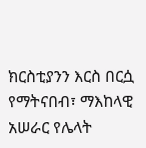ክርስቲያንን እርስ በርሷ የማትናበብ፣ ማእከላዊ አሠራር የሌላት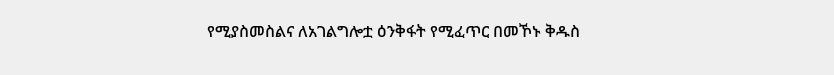የሚያስመስልና ለአገልግሎቷ ዕንቅፋት የሚፈጥር በመኾኑ ቅዱስ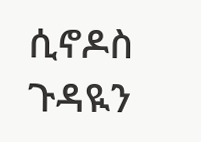ሲኖዶስ ጉዳዪን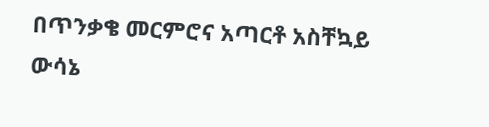በጥንቃቄ መርምሮና አጣርቶ አስቸኳይ ውሳኔ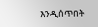እንዲሰጥበት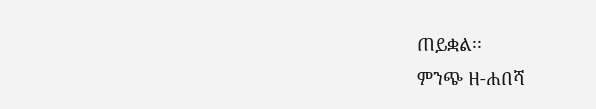ጠይቋል፡፡
ምንጭ ዘ-ሐበሻ